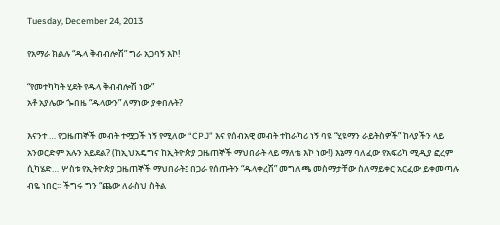Tuesday, December 24, 2013

የአማራ ክልሉ “ዱላ ቅብብሎሽ” ግራ አጋባኝ እኮ!

“የመተካካት ሂደት የዱላ ቅብብሎሽ ነው”
አቶ አያሌው ጐበዜ “ዱላውን” ለማነው ያቀበሉት?

እናንተ … የጋዜጠኞች መብት ተሟጋች ነኝ የሚለው “CPJ” እና የሰብአዊ መብት ተከራካሪ ነኝ ባዩ “ሂዩማን ራይትስዎች” ከላያችን ላይ አንወርድም አሉን አይደል? (ከኢህአዴግና ከኢትዮጵያ ጋዜጠኞች ማህበራት ላይ ማለቴ እኮ ነው!) እኔማ ባለፈው የአፍሪካ ሚዲያ ፎረም ሲካሄድ… ሦስቱ የኢትዮጵያ ጋዜጠኞች ማህበራት፤ በጋራ የሰጡትን “ዱላቀረሽ” መግለጫ መስማታቸው ስለማይቀር አርፈው ይቀመጣሉ ብዬ ነበር፡፡ ችግሩ ግን “ጨው ለራስህ ስትል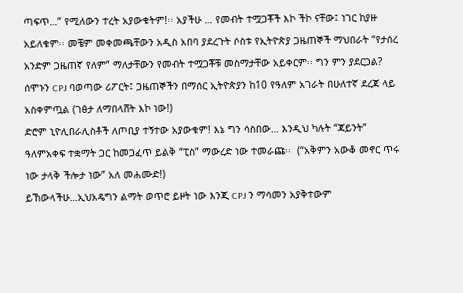ጣፍጥ…” የሚለውን ተረት አያውቁትም!፡፡ አያችሁ … የመብት ተሟጋቾች እኮ ችኮ ናቸው፤ ነገር ከያዙ አይለቁም፡፡ መቼም መቀመጫቸውን አዲስ አበባ ያደረጉት ሶስቱ የኢትዮጵያ ጋዜጠኞች ማህበራት “የታሰረ አንድም ጋዜጠኛ የለም” ማለታቸውን የመብት ተሟጋቾቹ መስማታቸው አይቀርም፡፡ ግን ምን ያደርጋል? ሰሞኑን CPJ ባወጣው ሪፖርት፤ ጋዜጠኞችን በማሰር ኢትዮጵያን ከ10 የዓለም አገራት በሁለተኛ ደረጃ ላይ አስቀምጧል (ገፅታ ለማበላሸት እኮ ነው!)
ድሮም ኒዮሊበራሊስቶች ለጦቢያ ተኝተው አያውቁም! እኔ ግን ሳስበው… እንዲህ ካሉት “ጃይንት” ዓለምአቀፍ ተቋማት ጋር ከመጋፈጥ ይልቅ “ፒስ” ማውረድ ነው ተመራጩ፡፡  (“አቅምን አውቆ መኖር ጥሩ ነው ታላቅ ችሎታ ነው” አለ መሐሙድ!)
ይኸውላችሁ…ኢህአዴግን ልማት ወጥሮ ይዞት ነው እንጂ CPJ ን ማሳመን አያቅተውም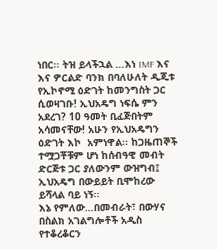ነበር፡፡ ትዝ ይላችኋል …እነ IMF እና እና ዎርልድ ባንክ በባለሁለት ዲጂቱ የኢኮኖሚ ዕድገት ከመንግስት ጋር ሲወዛገቡ! ኢህአዴግ ነፍሴ ምን አደረገ? 10 ዓመት ቢፈጅበትም አሳመናቸው! አሁን የኢህአዴግን ዕድገት እኮ  አምነዋል፡፡ ከጋዜጠኞች ተሟጋቾቹም ሆነ ከሰብዓዊ መብት ድርጅቱ ጋር ያለውንም ውዝግብ፤ ኢህአዴግ በውይይት ቢሞከረው ይሻላል ባይ ነኝ፡፡
እኔ የምለው…በመብራት፣ በውሃና በስልክ አገልግሎቶች አዲስ የተቆረቆርን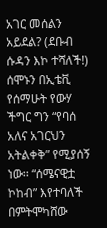አገር መሰልን አይደል? (ደቡብ ሱዳን እኮ ተሻለች!) ሰሞኑን በኢቴቪ የሰማሁት የውሃ ችግር ግን “የባሰ አለና አገርህን አትልቀቅ” የሚያሰኝ ነው፡፡ “ሰሜናዊቷ ኮከብ” እየተባለች በምትሞካሸው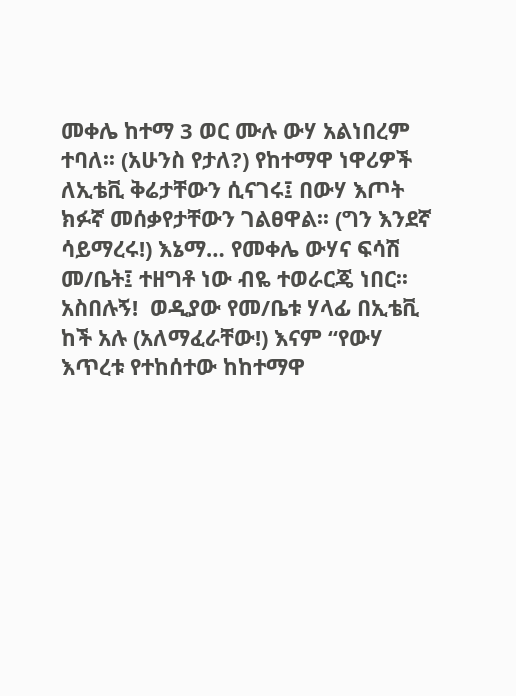መቀሌ ከተማ 3 ወር ሙሉ ውሃ አልነበረም ተባለ፡፡ (አሁንስ የታለ?) የከተማዋ ነዋሪዎች ለኢቴቪ ቅሬታቸውን ሲናገሩ፤ በውሃ እጦት ክፉኛ መሰቃየታቸውን ገልፀዋል፡፡ (ግን እንደኛ ሳይማረሩ!) እኔማ… የመቀሌ ውሃና ፍሳሽ መ/ቤት፤ ተዘግቶ ነው ብዬ ተወራርጄ ነበር፡፡ አስበሉኝ!  ወዲያው የመ/ቤቱ ሃላፊ በኢቴቪ ከች አሉ (አለማፈራቸው!) እናም “የውሃ እጥረቱ የተከሰተው ከከተማዋ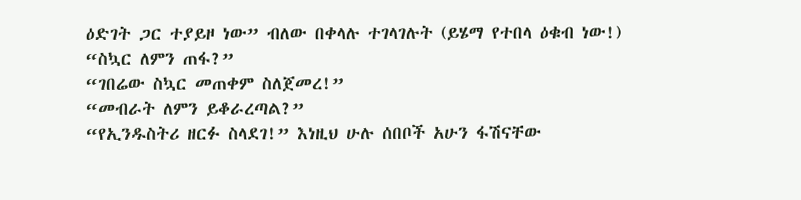ዕድገት ጋር ተያይዞ ነው” ብለው በቀላሉ ተገላገሉት (ይሄማ የተበላ ዕቁብ ነው!)
“ስኳር ለምን ጠፋ?”
“ገበሬው ስኳር መጠቀም ስለጀመረ!”
“መብራት ለምን ይቆራረጣል?”
“የኢንዱስትሪ ዘርፉ ስላደገ!” እነዚህ ሁሉ ሰበቦች አሁን ፋሽናቸው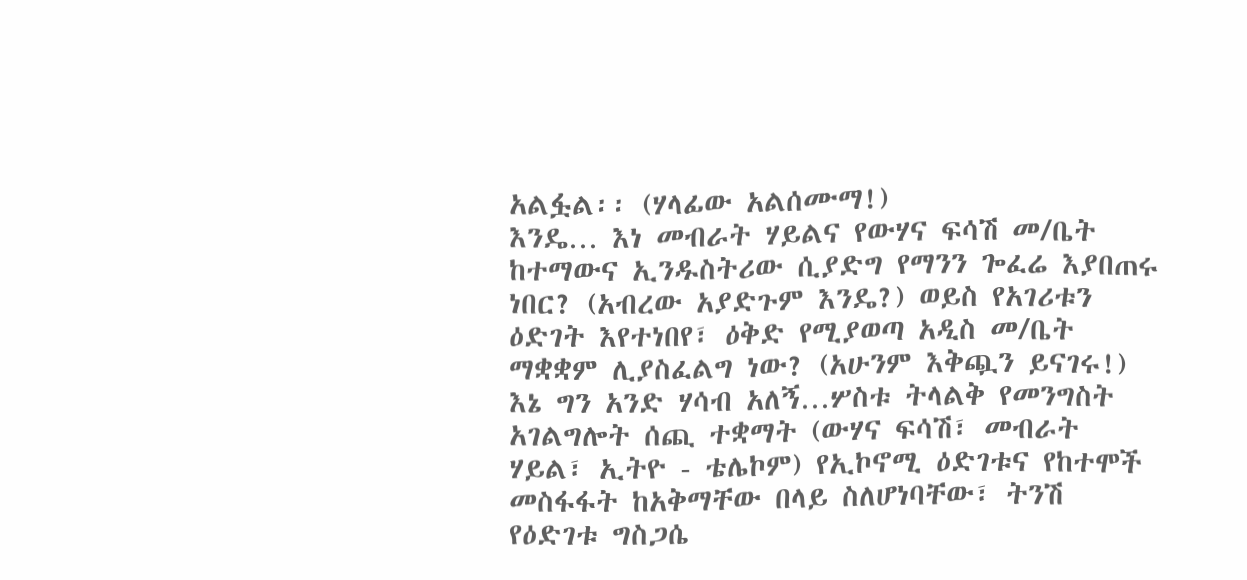አልፏል፡፡ (ሃላፊው አልሰሙማ!)
እንዴ… እነ መብራት ሃይልና የውሃና ፍሳሽ መ/ቤት ከተማውና ኢንዱስትሪው ሲያድግ የማንን ጐፈሬ እያበጠሩ ነበር? (አብረው አያድጉም እንዴ?) ወይስ የአገሪቱን ዕድገት እየተነበየ፣ ዕቅድ የሚያወጣ አዲስ መ/ቤት ማቋቋም ሊያስፈልግ ነው? (አሁንም እቅጯን ይናገሩ!)
እኔ ግን አንድ ሃሳብ አለኝ…ሦስቱ ትላልቅ የመንግስት አገልግሎት ሰጪ ተቋማት (ውሃና ፍሳሽ፣ መብራት ሃይል፣ ኢትዮ - ቴሌኮም) የኢኮኖሚ ዕድገቱና የከተሞች መስፋፋት ከአቅማቸው በላይ ስለሆነባቸው፣ ትንሽ የዕድገቱ ግስጋሴ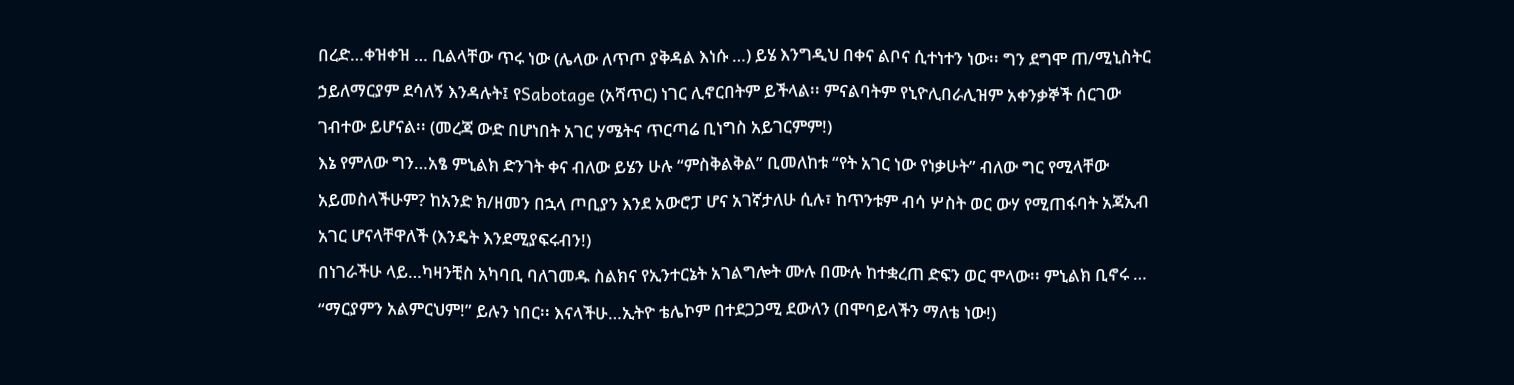በረድ…ቀዝቀዝ … ቢልላቸው ጥሩ ነው (ሌላው ለጥጦ ያቅዳል እነሱ …) ይሄ እንግዲህ በቀና ልቦና ሲተነተን ነው፡፡ ግን ደግሞ ጠ/ሚኒስትር ኃይለማርያም ደሳለኝ እንዳሉት፤ የSabotage (አሻጥር) ነገር ሊኖርበትም ይችላል፡፡ ምናልባትም የኒዮሊበራሊዝም አቀንቃኞች ሰርገው ገብተው ይሆናል፡፡ (መረጃ ውድ በሆነበት አገር ሃሜትና ጥርጣሬ ቢነግስ አይገርምም!)
እኔ የምለው ግን…አፄ ምኒልክ ድንገት ቀና ብለው ይሄን ሁሉ “ምስቅልቅል” ቢመለከቱ “የት አገር ነው የነቃሁት” ብለው ግር የሚላቸው አይመስላችሁም? ከአንድ ክ/ዘመን በኋላ ጦቢያን እንደ አውሮፓ ሆና አገኛታለሁ ሲሉ፣ ከጥንቱም ብሳ ሦስት ወር ውሃ የሚጠፋባት አጃኢብ አገር ሆናላቸዋለች (እንዴት እንደሚያፍሩብን!)
በነገራችሁ ላይ…ካዛንቺስ አካባቢ ባለገመዱ ስልክና የኢንተርኔት አገልግሎት ሙሉ በሙሉ ከተቋረጠ ድፍን ወር ሞላው፡፡ ምኒልክ ቢኖሩ … “ማርያምን አልምርህም!” ይሉን ነበር፡፡ እናላችሁ…ኢትዮ ቴሌኮም በተደጋጋሚ ደውለን (በሞባይላችን ማለቴ ነው!)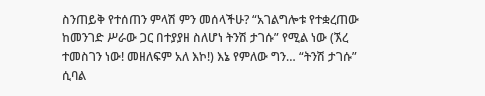ስንጠይቅ የተሰጠን ምላሽ ምን መሰላችሁ? “አገልግሎቱ የተቋረጠው ከመንገድ ሥራው ጋር በተያያዘ ስለሆነ ትንሽ ታገሱ” የሚል ነው (ኧረ ተመስገን ነው! መዘለፍም አለ እኮ!) እኔ የምለው ግን… “ትንሽ ታገሱ” ሲባል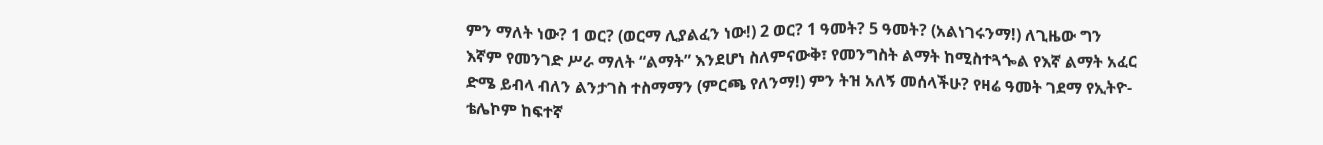ምን ማለት ነው? 1 ወር? (ወርማ ሊያልፈን ነው!) 2 ወር? 1 ዓመት? 5 ዓመት? (አልነገሩንማ!) ለጊዜው ግን እኛም የመንገድ ሥራ ማለት “ልማት” እንደሆነ ስለምናውቅ፣ የመንግስት ልማት ከሚስተጓጐል የእኛ ልማት አፈር ድሜ ይብላ ብለን ልንታገስ ተስማማን (ምርጫ የለንማ!) ምን ትዝ አለኝ መሰላችሁ? የዛሬ ዓመት ገደማ የኢትዮ-ቴሌኮም ከፍተኛ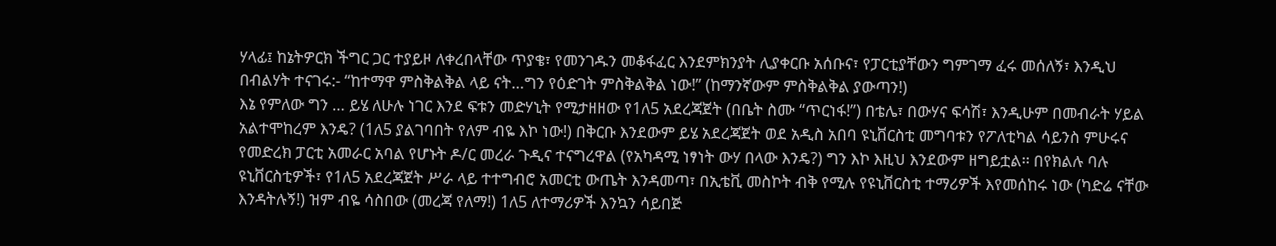ሃላፊ፤ ከኔትዎርክ ችግር ጋር ተያይዞ ለቀረበላቸው ጥያቄ፣ የመንገዱን መቆፋፈር እንደምክንያት ሊያቀርቡ አሰቡና፣ የፓርቲያቸውን ግምገማ ፈሩ መሰለኝ፣ እንዲህ በብልሃት ተናገሩ:- “ከተማዋ ምስቅልቅል ላይ ናት…ግን የዕድገት ምስቅልቅል ነው!” (ከማንኛውም ምስቅልቅል ያውጣን!)
እኔ የምለው ግን … ይሄ ለሁሉ ነገር እንደ ፍቱን መድሃኒት የሚታዘዘው የ1ለ5 አደረጃጀት (በቤት ስሙ “ጥርነፋ!”) በቴሌ፣ በውሃና ፍሳሽ፣ እንዲሁም በመብራት ሃይል አልተሞከረም እንዴ? (1ለ5 ያልገባበት የለም ብዬ እኮ ነው!) በቅርቡ እንደውም ይሄ አደረጃጀት ወደ አዲስ አበባ ዩኒቨርስቲ መግባቱን የፖለቲካል ሳይንስ ምሁሩና የመድረክ ፓርቲ አመራር አባል የሆኑት ዶ/ር መረራ ጉዲና ተናግረዋል (የአካዳሚ ነፃነት ውሃ በላው እንዴ?) ግን እኮ እዚህ እንደውም ዘግይቷል፡፡ በየክልሉ ባሉ ዩኒቨርስቲዎች፣ የ1ለ5 አደረጃጀት ሥራ ላይ ተተግብሮ አመርቲ ውጤት እንዳመጣ፣ በኢቴቪ መስኮት ብቅ የሚሉ የዩኒቨርስቲ ተማሪዎች እየመሰከሩ ነው (ካድሬ ናቸው እንዳትሉኝ!) ዝም ብዬ ሳስበው (መረጃ የለማ!) 1ለ5 ለተማሪዎች እንኳን ሳይበጅ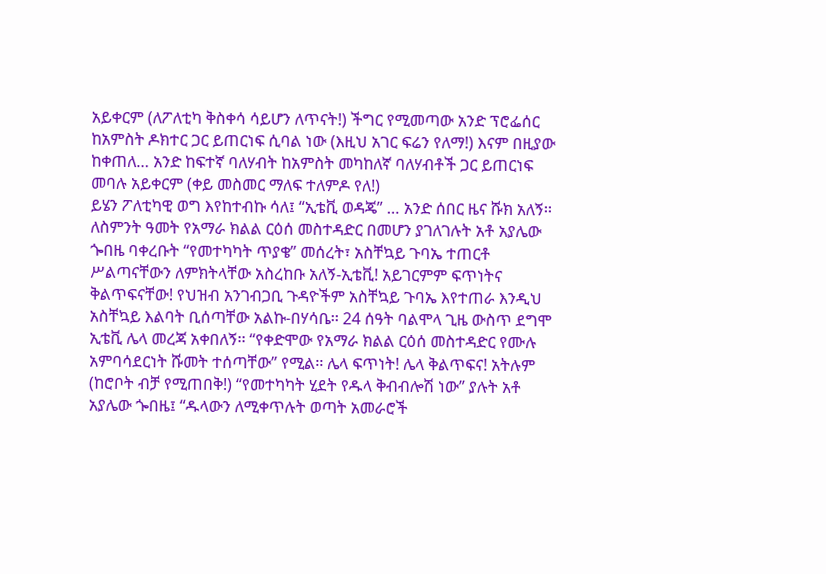አይቀርም (ለፖለቲካ ቅስቀሳ ሳይሆን ለጥናት!) ችግር የሚመጣው አንድ ፕሮፌሰር ከአምስት ዶክተር ጋር ይጠርነፍ ሲባል ነው (እዚህ አገር ፍሬን የለማ!) እናም በዚያው ከቀጠለ… አንድ ከፍተኛ ባለሃብት ከአምስት መካከለኛ ባለሃብቶች ጋር ይጠርነፍ መባሉ አይቀርም (ቀይ መስመር ማለፍ ተለምዶ የለ!)
ይሄን ፖለቲካዊ ወግ እየከተብኩ ሳለ፤ “ኢቴቪ ወዳጄ” … አንድ ሰበር ዜና ሹክ አለኝ፡፡ ለስምንት ዓመት የአማራ ክልል ርዕሰ መስተዳድር በመሆን ያገለገሉት አቶ አያሌው ጐበዜ ባቀረቡት “የመተካካት ጥያቄ” መሰረት፣ አስቸኳይ ጉባኤ ተጠርቶ ሥልጣናቸውን ለምክትላቸው አስረከቡ አለኝ-ኢቴቪ! አይገርምም ፍጥነትና ቅልጥፍናቸው! የህዝብ አንገብጋቢ ጉዳዮችም አስቸኳይ ጉባኤ እየተጠራ እንዲህ አስቸኳይ እልባት ቢሰጣቸው አልኩ-በሃሳቤ፡፡ 24 ሰዓት ባልሞላ ጊዜ ውስጥ ደግሞ ኢቴቪ ሌላ መረጃ አቀበለኝ፡፡ “የቀድሞው የአማራ ክልል ርዕሰ መስተዳድር የሙሉ አምባሳደርነት ሹመት ተሰጣቸው” የሚል፡፡ ሌላ ፍጥነት! ሌላ ቅልጥፍና! አትሉም (ከሮቦት ብቻ የሚጠበቅ!) “የመተካካት ሂደት የዱላ ቅብብሎሽ ነው” ያሉት አቶ አያሌው ጐበዜ፤ “ዱላውን ለሚቀጥሉት ወጣት አመራሮች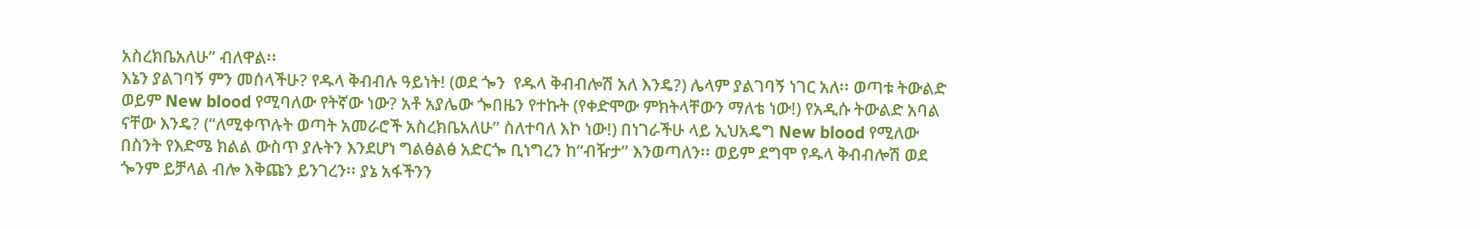አስረክቤአለሁ” ብለዋል፡፡
እኔን ያልገባኝ ምን መሰላችሁ? የዱላ ቅብብሉ ዓይነት! (ወደ ጐን  የዱላ ቅብብሎሽ አለ እንዴ?) ሌላም ያልገባኝ ነገር አለ፡፡ ወጣቱ ትውልድ ወይም New blood የሚባለው የትኛው ነው? አቶ አያሌው ጐበዜን የተኩት (የቀድሞው ምክትላቸውን ማለቴ ነው!) የአዲሱ ትውልድ አባል ናቸው እንዴ? (“ለሚቀጥሉት ወጣት አመራሮች አስረክቤአለሁ” ስለተባለ እኮ ነው!) በነገራችሁ ላይ ኢህአዴግ New blood የሚለው በስንት የእድሜ ክልል ውስጥ ያሉትን እንደሆነ ግልፅልፅ አድርጐ ቢነግረን ከ“ብዥታ” እንወጣለን፡፡ ወይም ደግሞ የዱላ ቅብብሎሽ ወደ ጐንም ይቻላል ብሎ እቅጩን ይንገረን፡፡ ያኔ አፋችንን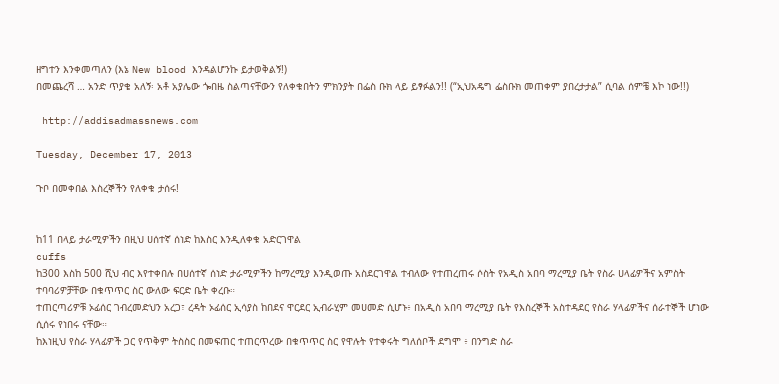ዘግተን እንቀመጣለን (እኔ New blood እንዳልሆንኩ ይታወቅልኝ!)
በመጨረሻ … አንድ ጥያቄ አለኝ፡ አቶ አያሌው ጐበዜ ስልጣናቸውን የለቀቁበትን ምክንያት በፌስ ቡክ ላይ ይፃፉልን!! (“ኢህአዴግ ፌስቡክ መጠቀም ያበረታታል” ሲባል ሰምቼ እኮ ነው!!)

 http://addisadmassnews.com

Tuesday, December 17, 2013

ጉቦ በመቀበል እስረኞችን የለቀቁ ታሰሩ!


ከ11 በላይ ታራሚዎችን በዚህ ሀሰተኛ ሰነድ ከእስር እንዲለቀቁ አድርገዋል
cuffs
ከ300 እስከ 500 ሺህ ብር እየተቀበሉ በሀሰተኛ ሰነድ ታራሚዎችን ከማረሚያ እንዲወጡ አስደርገዋል ተብለው የተጠረጠሩ ሶስት የአዲስ አበባ ማረሚያ ቤት የስራ ሀላፊዎችና አምስት ተባባሪዎቻቸው በቁጥጥር ስር ውለው ፍርድ ቤት ቀረቡ።
ተጠርጣሪዎቹ ኦፊሰር ገብረመድህን አረጋ፣ ረዳት ኦፊሰር ኢሳያስ ከበደና ዋርደር ኢብራሂም መሀመድ ሲሆኑ፥ በአዲስ አበባ ማረሚያ ቤት የእስረኞች አስተዳደር የስራ ሃላፊዎችና ሰራተኞች ሆነው ሲሰሩ የነበሩ ናቸው።
ከእነዚህ የስራ ሃላፊዎች ጋር የጥቅም ትስስር በመፍጠር ተጠርጥረው በቁጥጥር ስር የዋሉት የተቀሩት ግለሰቦች ደግሞ ፥ በንግድ ስራ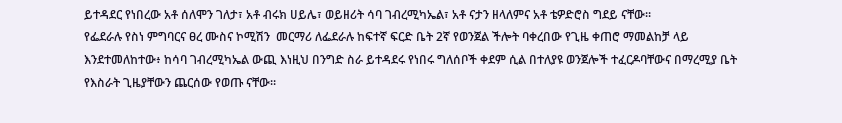ይተዳደር የነበረው አቶ ሰለሞን ገለታ፣ አቶ ብሩክ ሀይሌ፣ ወይዘሪት ሳባ ገብረሚካኤል፣ አቶ ናታን ዘላለምና አቶ ቴዎድሮስ ግደይ ናቸው።
የፌደራሉ የስነ ምግባርና ፀረ ሙስና ኮሚሽን  መርማሪ ለፌደራሉ ከፍተኛ ፍርድ ቤት 2ኛ የወንጀል ችሎት ባቀረበው የጊዜ ቀጠሮ ማመልከቻ ላይ እንደተመለከተው፥ ከሳባ ገብረሚካኤል ውጪ እነዚህ በንግድ ስራ ይተዳደሩ የነበሩ ግለሰቦች ቀደም ሲል በተለያዩ ወንጀሎች ተፈርዶባቸውና በማረሚያ ቤት የእስራት ጊዜያቸውን ጨርሰው የወጡ ናቸው።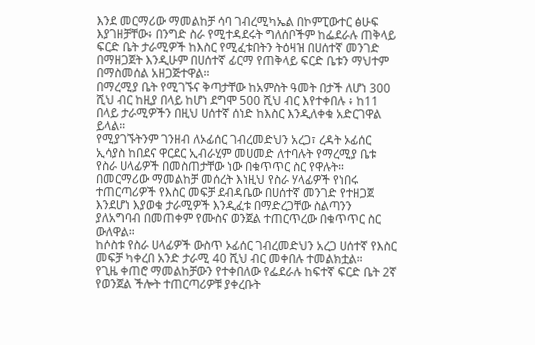እንደ መርማሪው ማመልከቻ ሳባ ገብረሚካኤል በኮምፒውተር ፅሁፍ እያገዘቻቸው፥ በንግድ ስራ የሚተዳደሩት ግለሰቦችም ከፌደራሉ ጠቅላይ ፍርድ ቤት ታራሚዎች ከእስር የሚፈቱበትን ትዕዛዝ በሀሰተኛ መንገድ በማዘጋጀት እንዲሁም በሀሰተኛ ፊርማ የጠቅላይ ፍርድ ቤቱን ማህተም በማስመሰል አዘጋጅተዋል።
በማረሚያ ቤት የሚገኙና ቅጣታቸው ከአምስት ዓመት በታች ለሆነ 300 ሺህ ብር ከዚያ በላይ ከሆነ ደግሞ 500 ሺህ ብር እየተቀበሉ ፥ ከ11 በላይ ታራሚዎችን በዚህ ሀሰተኛ ሰነድ ከእስር እንዲለቀቁ አድርገዋል ይላል።
የሚያገኙትንም ገንዘብ ለኦፊሰር ገብረመድህን አረጋ፣ ረዳት ኦፊሰር ኢሳያስ ከበደና ዋርደር ኢብራሂም መሀመድ ለተባሉት የማረሚያ ቤቱ የስራ ሀላፊዎች በመስጠታቸው ነው በቁጥጥር ስር የዋሉት።
በመርማሪው ማመልከቻ መሰረት እነዚህ የስራ ሃላፊዎች የነበሩ ተጠርጣሪዎች የእስር መፍቻ ደብዳቤው በሀሰተኛ መንገድ የተዘጋጀ እንደሆነ እያወቁ ታራሚዎች እንዲፈቱ በማድረጋቸው ስልጣንን ያለአግባብ በመጠቀም የሙስና ወንጀል ተጠርጥረው በቁጥጥር ስር ውለዋል።
ከሶስቱ የስራ ሀላፊዎች ውስጥ ኦፊሰር ገብረመድህን አረጋ ሀሰተኛ የእስር መፍቻ ካቀረበ አንድ ታራሚ 40 ሺህ ብር መቀበሉ ተመልክቷል።
የጊዜ ቀጠሮ ማመልከቻውን የተቀበለው የፌደራሉ ከፍተኛ ፍርድ ቤት 2ኛ የወንጀል ችሎት ተጠርጣሪዎቹ ያቀረቡት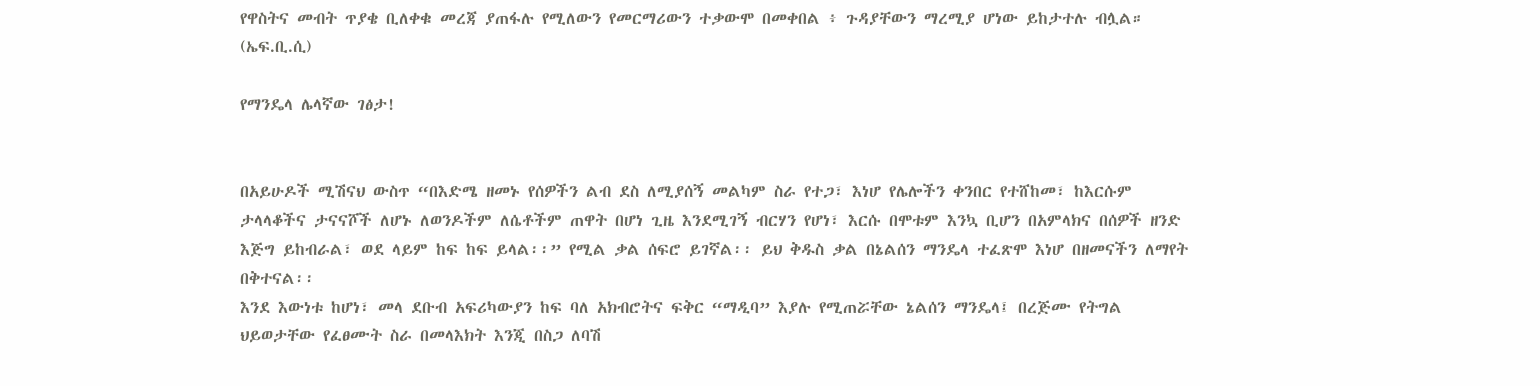የዋስትና መብት ጥያቄ ቢለቀቁ መረጃ ያጠፋሉ የሚለውን የመርማሪውን ተቃውሞ በመቀበል ፥ ጉዳያቸውን ማረሚያ ሆነው ይከታተሉ ብሏል። (ኤፍ.ቢ.ሲ)

የማንዴላ ሌላኛው ገፅታ!


በአይሁዶች ሚሽናህ ውስጥ “በእድሜ ዘመኑ የሰዎችን ልብ ደስ ለሚያሰኝ መልካም ስራ የተጋ፣ እነሆ የሌሎችን ቀንበር የተሸከመ፣ ከእርሱም ታላላቆችና ታናናሾች ለሆኑ ለወንዶችም ለሴቶችም ጠዋት በሆነ ጊዜ እንደሚገኝ ብርሃን የሆነ፣ እርሱ በሞቱም እንኳ ቢሆን በአምላክና በሰዎች ዘንድ እጅግ ይከብራል፣ ወደ ላይም ከፍ ከፍ ይላል፡፡” የሚል ቃል ሰፍሮ ይገኛል፡፡ ይህ ቅዱስ ቃል በኔልሰን ማንዴላ ተፈጽሞ እነሆ በዘመናችን ለማየት በቅተናል፡፡
እንደ እውነቱ ከሆነ፣ መላ ደቡብ አፍሪካውያን ከፍ ባለ አክብሮትና ፍቅር “ማዲባ” እያሉ የሚጠሯቸው ኔልሰን ማንዴላ፤ በረጅሙ የትግል ህይወታቸው የፈፀሙት ስራ በመላእክት እንጂ በስጋ ለባሽ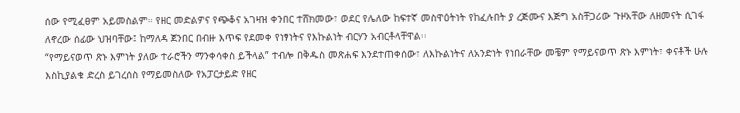ሰው የሚፈፀም አይመስልም። የዘር መድልዎና የጭቆና አገዛዝ ቀንበር ተሸክመው፣ ወደር የሌለው ከፍተኛ መስዋዕትነት የከፈሉበት ያ ረጅሙና እጅግ አስቸጋሪው ጉዞአቸው ለዘመናት ሲገፋ ለኖረው ሰፊው ህዝባቸው፤ ከማለዳ ጀንበር በብዙ እጥፍ የደመቀ የነፃነትና የእኩልነት ብርሃን አብርቶላቸዋል፡፡
“የማይናወጥ ጽኑ እምነት ያለው ተራሮችን ማንቀሳቀስ ይችላል” ተብሎ በቅዱስ መጽሐፍ እንደተጠቀሰው፣ ለእኩልነትና ለአንድነት የነበራቸው መቼም የማይናወጥ ጽኑ እምነት፣ ቀናቶች ሁሉ እስኪያልቁ ድረስ ይገረሰስ የማይመስለው የአፓርታይድ የዘር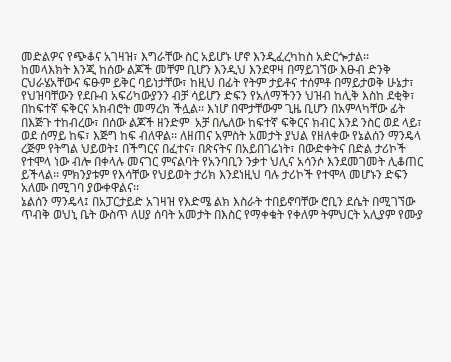መድልዎና የጭቆና አገዛዝ፣ እግራቸው ስር አይሆኑ ሆኖ እንዲፈረካከስ አድርጐታል፡፡
ከመላእክት እንጂ ከሰው ልጆች መቸም ቢሆን እንዲህ እንደዋዛ በማይገኘው እፁብ ድንቅ ርህራሄአቸውና ፍፁም ይቅር ባይነታቸው፣ ከዚህ በፊት የትም ታይቶና ተሰምቶ በማይታወቅ ሁኔታ፣ የህዝባቸውን የደቡብ አፍሪካውያንን ብቻ ሳይሆን ድፍን የአለማችንን ህዝብ ከሊቅ እስከ ደቂቅ፣ በከፍተኛ ፍቅርና አክብሮት መማረክ ችሏል፡፡ እነሆ በሞታቸውም ጊዜ ቢሆን በአምላካቸው ፊት በእጅጉ ተከብረው፣ በሰው ልጆች ዘንድም  አቻ በሌለው ከፍተኛ ፍቅርና ክብር እንደ ንስር ወደ ላይ፣ ወደ ሰማይ ከፍ፣ እጅግ ከፍ ብለዋል፡፡ ለዘጠና አምስት አመታት ያህል የዘለቀው የኔልሰን ማንዴላ ረጅም የትግል ህይወት፤ በችግርና በፈተና፣ በጽናትና በአይበገሬነት፣ በውድቀትና በድል ታሪኮች የተሞላ ነው ብሎ በቀላሉ መናገር ምናልባት የአንባቢን ንቃተ ህሊና አሳንሶ እንደመገመት ሊቆጠር ይችላል፡፡ ምክንያቱም የእሳቸው የህይወት ታሪክ እንደነዚህ ባሉ ታሪኮች የተሞላ መሆኑን ድፍን አለሙ በሚገባ ያውቀዋልና፡፡
ኔልሰን ማንዴላ፤ በአፓርታይድ አገዛዝ የእድሜ ልክ እስራት ተበይኖባቸው ሮቢን ደሴት በሚገኘው ጥብቅ ወህኒ ቤት ውስጥ ለሀያ ሰባት አመታት በእስር የማቀቁት የቀለም ትምህርት አሊያም የሙያ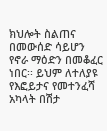ክህሎት ስልጠና በመውሰድ ሳይሆን የኖራ ማዕድን በመቆፈር ነበር፡፡ ይህም ለተለያዩ የእፎይታና የመተንፈሻ አካላት በሽታ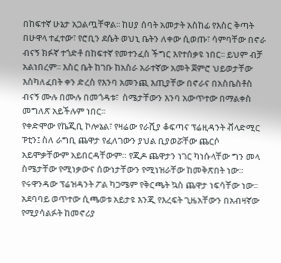በከፍተኛ ሁኔታ አጋልጧቸዋል፡፡ ከሀያ ሰባት አመታት አስከፊ የእስር ቅጣት በሁዋላ ተፈተው፣ የሮቢን ደሴት ወህኒ ቤትን ለቀው ሲወጡ፣ ሳምባቸው በኖራ ብናኝ ክፉኛ ተጎድቶ በከፍተኛ የመተንፈስ ችግር እየተሰቃዩ ነበር፡፡ ይህም ብቻ አልነበረም፡፡ እስር ቤት ከገቡ ከአስራ አራተኛው አመት ጀምሮ ህይወታቸው እስካለፈበት ቀን ድረስ የእንባ አመንጪ እጢያቸው በኖራና በአስቤስቶስ ብናኝ ሙሉ በሙሉ በመጎዳቱ፣  ስሜታቸውን እንባ አውጥተው በማልቀስ መግለጽ አይችሉም ነበር፡፡
የቀድሞው የኬጂቢ ኮሎኔል፣ የዛሬው የራሺያ ቆፍጣና ፕሬዚዳንት ቭላድሚር ፑቲን፤ ስለ ራግቢ ጨዋታ የፈለገውን ያህል ቢያወሯቸው ጨርሶ አይሞቃቸውም አይበርዳቸውም። የጂዶ ጨዋታን ነገር ካነሱላቸው ግን መላ ስሜታቸው የሚነቃውና ሰውነታቸውን የሚነዝራቸው ከመቅጽበት ነው።
የሩዋንዳው ፕሬዝዳንት ፖል ካጋሜም የቅርጫት ኳስ ጨዋታ ነፍሳቸው ነው፡፡ አደባባይ ወጥተው ሲጫወቱ አይታዩ እንጂ የእረፍት ጊዜአቸውን በአብዛኛው የሚያሳልፉት ከመኖሪያ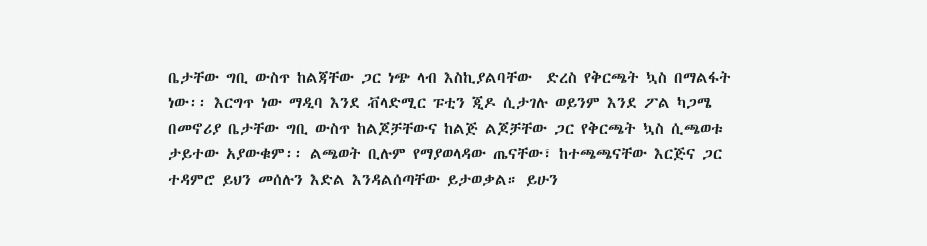ቤታቸው ግቢ ውስጥ ከልጃቸው ጋር ነጭ ላብ እስኪያልባቸው  ድረስ የቅርጫት ኳስ በማልፋት ነው፡፡ እርግጥ ነው ማዲባ እንደ ቭላድሚር ፑቲን ጂዶ ሲታገሉ ወይንም እንደ ፖል ካጋሜ በመኖሪያ ቤታቸው ግቢ ውስጥ ከልጆቻቸውና ከልጅ ልጆቻቸው ጋር የቅርጫት ኳስ ሲጫወቱ ታይተው አያውቁም፡፡ ልጫወት ቢሉም የማያወላዳው ጤናቸው፣ ከተጫጫናቸው እርጅና ጋር ተዳምሮ ይህን መሰሉን እድል እንዳልሰጣቸው ይታወቃል። ይሁን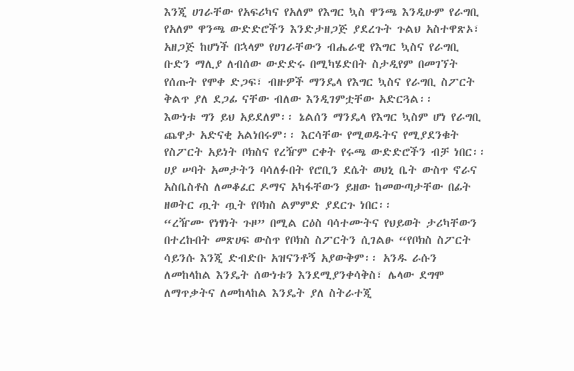እንጂ ሀገራቸው የአፍሪካና የአለም የእግር ኳስ ዋንጫ እንዲሁም የራግቢ የአለም ዋንጫ ውድድሮችን እንድታዘጋጅ ያደረጉት ጉልህ አስተዋጽኦ፣ አዘጋጅ ከሆነች በኋላም የሀገራቸውን ብሔራዊ የእግር ኳስና የራግቢ ቡድን ማሊያ ለብሰው ውድድሩ በሚካሄድበት ስታዲየም በመገኘት የሰጡት የሞቀ ድጋፍ፣ ብዙዎች ማንዴላ የእግር ኳስና የራግቢ ስፖርት ቅልጥ ያለ ደጋፊ ናቸው ብለው እንዲገምቷቸው አድርጓል፡፡
እውነቱ ግን ይህ አይደለም፡፡ ኔልሰን ማንዴላ የእግር ኳስም ሆነ የራግቢ ጨዋታ አድናቂ አልነበሩም፡፡ እርሳቸው የሚወዱትና የሚያደንቁት የስፖርት አይነት ቦክስና የረዥም ርቀት የሩጫ ውድድሮችን ብቻ ነበር፡፡ ሀያ ሠባት አመታትን ባሳለፉበት የሮቢን ደሴት ወህኒ ቤት ውስጥ ኖራና አስቤስቶስ ለመቆፈር ዶማና አካፋቸውን ይዘው ከመውጣታቸው በፊት ዘወትር ጧት ጧት የቦክስ ልምምድ ያደርጉ ነበር፡፡
“ረዥሙ የነፃነት ጉዞ” በሚል ርዕስ ባሳተሙትና የህይወት ታሪካቸውን በተረኩበት መጽሀፍ ውስጥ የቦክስ ስፖርትን ሲገልፁ “የቦክስ ስፖርት ሳይንሱ እንጂ ድብድቡ አዝናንቶኝ አያውቅም፡፡ አንዱ ራሱን ለመከላከል እንዴት ሰውነቱን እንደሚያንቀሳቅስ፣ ሌላው ደግሞ ለማጥቃትና ለመከላከል እንዴት ያለ ስትራተጂ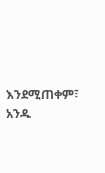እንደሚጠቀም፣ አንዱ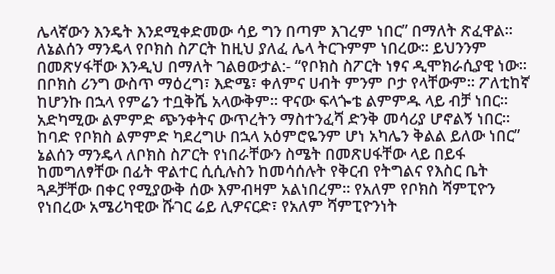ሌላኛውን እንዴት እንደሚቀድመው ሳይ ግን በጣም እገረም ነበር” በማለት ጽፈዋል፡፡
ለኔልሰን ማንዴላ የቦክስ ስፖርት ከዚህ ያለፈ ሌላ ትርጉምም ነበረው፡፡ ይህንንም በመጽሃፋቸው እንዲህ በማለት ገልፀውታል:- “የቦክስ ስፖርት ነፃና ዲሞክራሲያዊ ነው፡፡ በቦክስ ሪንግ ውስጥ ማዕረግ፣ እድሜ፣ ቀለምና ሀብት ምንም ቦታ የላቸውም፡፡ ፖለቲከኛ ከሆንኩ በኋላ የምሬን ተቧቅሼ አላውቅም፡፡ ዋናው ፍላጐቴ ልምምዱ ላይ ብቻ ነበር፡፡ አድካሚው ልምምድ ጭንቀትና ውጥረትን ማስተንፈሻ ድንቅ መሳሪያ ሆኖልኝ ነበር፡፡ ከባድ የቦክስ ልምምድ ካደረግሁ በኋላ አዕምሮዬንም ሆነ አካሌን ቅልል ይለው ነበር”
ኔልሰን ማንዴላ ለቦክስ ስፖርት የነበራቸውን ስሜት በመጽሀፋቸው ላይ በይፋ ከመግለፃቸው በፊት ዋልተር ሲሲሉስን ከመሳሰሉት የቅርብ የትግልና የእስር ቤት ጓዶቻቸው በቀር የሚያውቅ ሰው እምብዛም አልነበረም። የአለም የቦክስ ሻምፒዮን የነበረው አሜሪካዊው ሹገር ሬይ ሊዎናርድ፣ የአለም ሻምፒዮንነት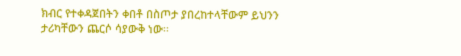ክብር የተቀዳጀበትን ቀበቶ በስጦታ ያበረከተላቸውም ይህንን ታሪካቸውን ጨርሶ ሳያውቅ ነው፡፡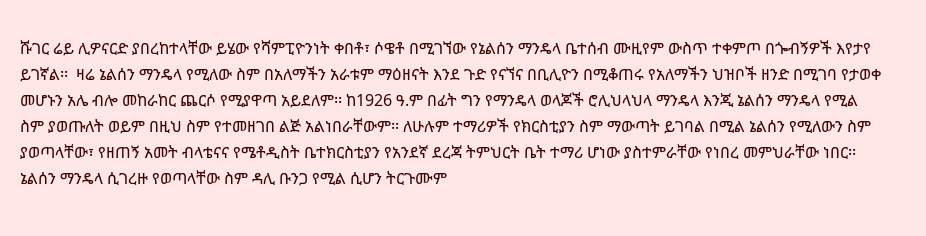ሹገር ሬይ ሊዎናርድ ያበረከተላቸው ይሄው የሻምፒዮንነት ቀበቶ፣ ሶዌቶ በሚገኘው የኔልሰን ማንዴላ ቤተሰብ ሙዚየም ውስጥ ተቀምጦ በጐብኝዎች እየታየ ይገኛል፡፡  ዛሬ ኔልሰን ማንዴላ የሚለው ስም በአለማችን አራቱም ማዕዘናት እንደ ጉድ የናኘና በቢሊዮን በሚቆጠሩ የአለማችን ህዝቦች ዘንድ በሚገባ የታወቀ መሆኑን አሌ ብሎ መከራከር ጨርሶ የሚያዋጣ አይደለም፡፡ ከ1926 ዓ.ም በፊት ግን የማንዴላ ወላጆች ሮሊህላህላ ማንዴላ እንጂ ኔልሰን ማንዴላ የሚል ስም ያወጡለት ወይም በዚህ ስም የተመዘገበ ልጅ አልነበራቸውም፡፡ ለሁሉም ተማሪዎች የክርስቲያን ስም ማውጣት ይገባል በሚል ኔልሰን የሚለውን ስም ያወጣላቸው፣ የዘጠኝ አመት ብላቴናና የሜቶዲስት ቤተክርስቲያን የአንደኛ ደረጃ ትምህርት ቤት ተማሪ ሆነው ያስተምራቸው የነበረ መምህራቸው ነበር፡፡
ኔልሰን ማንዴላ ሲገረዙ የወጣላቸው ስም ዳሊ ቡንጋ የሚል ሲሆን ትርጉሙም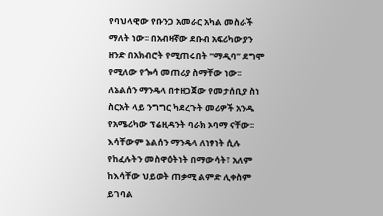የባህላዊው የቡንጋ አመራር አካል መስራች ማለት ነው፡፡ በአብዛኛው ደቡብ አፍሪካውያን ዘንድ በአክብሮት የሚጠሩበት “ማዲባ” ደግሞ የሚለው የጐሳ መጠሪያ ስማቸው ነው፡፡
ለኔልሰን ማንዴላ በተዘጋጀው የመታሰቢያ ስነ ስርአት ላይ ንግግር ካደረጉት መሪዎች አንዱ የአሜሪካው ፕሬዚዳንት ባራክ ኦባማ ናቸው፡፡ እሳቸውም ኔልሰን ማንዴላ ለነፃነት ሲሉ የከፈሉትን መስዋዕትነት በማውሳት፣ አለም ከእሳቸው ህይወት ጠቃሚ ልምድ ሊቀስም ይገባል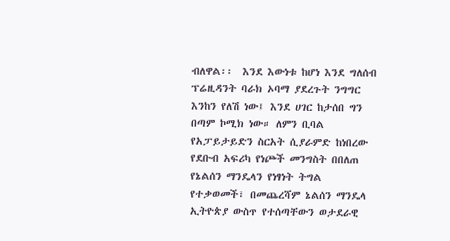ብለዋል፡፡  እንደ እውነቱ ከሆነ እንደ ግለሰብ ፕሬዚዳንት ባራክ ኦባማ ያደረጉት ንግግር እንከን የለሽ ነው፤ እንደ ሀገር ከታሰበ ግን በጣም ኮሚክ ነው። ለምን ቢባል የአፓይታይድን ስርአት ሲያራምድ ከነበረው የደቡብ አፍሪካ የነጮች መንግስት በበለጠ የኔልሰን ማንዴላን የነፃነት ትግል የተቃወመች፣ በመጨረሻም ኔልሰን ማንዴላ ኢትዮጵያ ውስጥ የተሰጣቸውን ወታደራዊ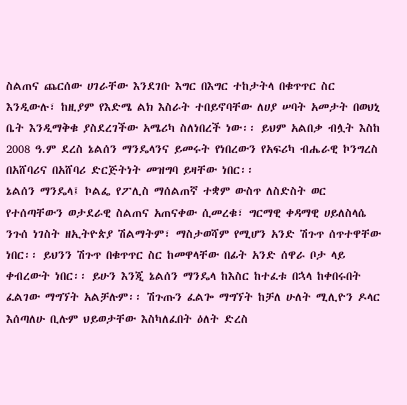ስልጠና ጨርሰው ሀገራቸው እንደገቡ እግር በእግር ተከታትላ በቁጥጥር ስር እንዲውሉ፣ ከዚያም የእድሜ ልክ እስራት ተበይኖባቸው ለሀያ ሠባት አመታት በወህኒ ቤት እንዲማቅቁ ያስደረገችው አሜሪካ ስለነበረች ነው፡፡ ይህም አልበቃ ብሏት እስከ 2008 ዓ.ም ደረስ ኔልሰን ማንዴላንና ይመሩት የነበረውን የአፍሪካ ብሔራዊ ኮንግረስ በአሸባሪና በአሸባሪ ድርጅትነት መዝግባ ይዛቸው ነበር፡፡
ኔልሰን ማንዴላ፤ ኮልፌ የፖሊስ ማሰልጠኛ ተቋም ውስጥ ለስድስት ወር የተሰጣቸውን ወታደራዊ ስልጠና አጠናቀው ሲመረቁ፣ ግርማዊ ቀዳማዊ ሀይለስላሴ ንጉሰ ነገስት ዘኢትዮጵያ ሽልማትም፣ ማስታወሻም የሚሆን አንድ ሽጉጥ ሰጥተዋቸው ነበር፡፡ ይህንን ሽጉጥ በቁጥጥር ስር ከመዋላቸው በፊት አንድ ሰዋራ ቦታ ላይ ቀብረውት ነበር፡፡ ይሁን እንጂ ኔልሰን ማንዴላ ከእስር ከተፈቱ በኋላ ከቀበሩበት ፈልገው ማግኘት አልቻሉም፡፡ ሽጉጡን ፈልጐ ማግኘት ከቻለ ሁለት ሚሊዮን ዶላር እሰጣለሁ ቢሉም ህይወታቸው እስካለፈበት ዕለት ድረስ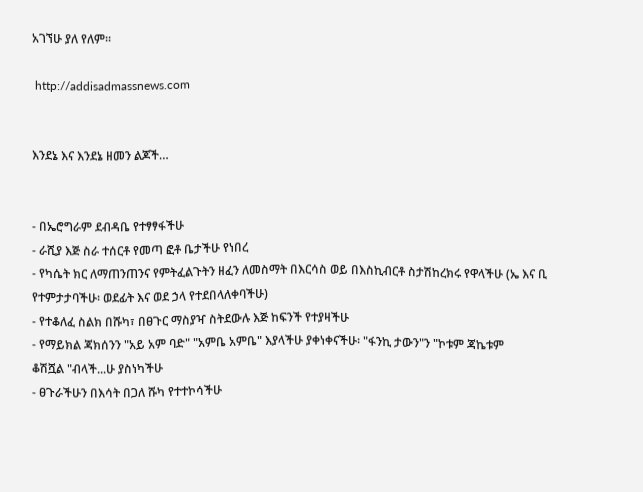አገኘሁ ያለ የለም፡፡

 http://addisadmassnews.com


እንደኔ እና እንደኔ ዘመን ልጆች…


- በኤሮግራም ደብዳቤ የተፃፃፋችሁ
- ራሺያ እጅ ስራ ተሰርቶ የመጣ ፎቶ ቤታችሁ የነበረ
- የካሴት ክር ለማጠንጠንና የምትፈልጉትን ዘፈን ለመስማት በእርሳስ ወይ በእስኪብርቶ ስታሽከረክሩ የዋላችሁ (ኤ እና ቢ የተምታታባችሁ፡ ወደፊት እና ወደ ኃላ የተደበላለቀባችሁ)
- የተቆለፈ ስልክ በሹካ፣ በፀጉር ማስያዣ ስትደውሉ እጅ ከፍንች የተያዛችሁ
- የማይክል ጃክሰንን "አይ አም ባድ" "አምቤ አምቤ" እያላችሁ ያቀነቀናችሁ፡ "ፋንኪ ታውን"ን "ኮቱም ጃኬቱም
ቆሽሿል "ብላች...ሁ ያስነካችሁ
- ፀጉራችሁን በእሳት በጋለ ሹካ የተተኮሳችሁ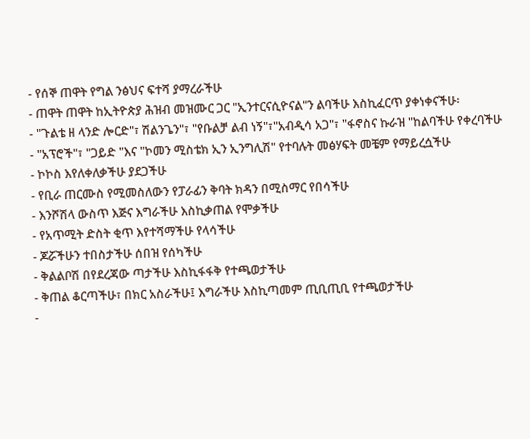- የሰኞ ጠዋት የግል ንፅህና ፍተሻ ያማረራችሁ
- ጠዋት ጠዋት ከኢትዮጵያ ሕዝብ መዝሙር ጋር "ኢንተርናሲዮናል"ን ልባችሁ እስኪፈርጥ ያቀነቀናችሁ፡
- "ጉልቴ ዘ ላንድ ሎርድ"፣ ሽልንጌን"፣ "የቡልቻ ልብ ነኝ"፣"አብዲሳ አጋ"፣ "ፋኖስና ኩራዝ "ከልባችሁ የቀረባችሁ
- "አፕሮች"፣ "ጋይድ "እና "ኮመን ሚስቴክ ኢን ኢንግሊሽ" የተባሉት መፅሃፍት መቼም የማይረሷችሁ
- ኮኮስ እየለቀለቃችሁ ያደጋችሁ
- የቢራ ጠርሙስ የሚመስለውን የፓራፊን ቅባት ክዳን በሚስማር የበሳችሁ
- እንሾሽላ ውስጥ እጅና እግራችሁ እስኪቃጠል የሞቃችሁ
- የአጥሚት ድስት ቂጥ እየተሻማችሁ የላሳችሁ
- ጆሯችሁን ተበስታችሁ ሰበዝ የሰካችሁ
- ቅልልቦሽ በየደረጃው ጣታችሁ እስኪፋፋቅ የተጫወታችሁ
- ቅጠል ቆርጣችሁ፣ በክር አስራችሁ፤ እግራችሁ እስኪጣመም ጢቢጢቢ የተጫወታችሁ
-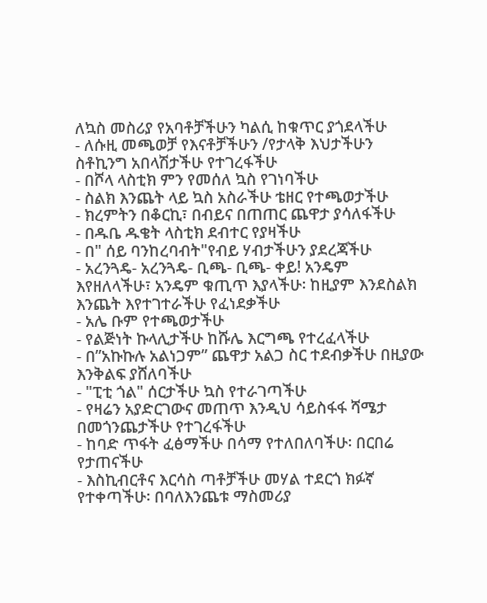ለኳስ መስሪያ የአባቶቻችሁን ካልሲ ከቁጥር ያጎደላችሁ
- ለሱዚ መጫወቻ የእናቶቻችሁን /የታላቅ እህታችሁን ስቶኪንግ አበላሽታችሁ የተገረፋችሁ
- በሾላ ላስቲክ ምን የመሰለ ኳስ የገነባችሁ
- ስልክ እንጨት ላይ ኳስ አስራችሁ ቴዘር የተጫወታችሁ
- ክረምትን በቆርኪ፣ በብይና በጠጠር ጨዋታ ያሳለፋችሁ
- በዱቤ ዱቄት ላስቲክ ደብተር የያዛችሁ
- በ" ሰይ ባንከረባብት"የብይ ሃብታችሁን ያደረጃችሁ
- አረንጓዴ- አረንጓዴ- ቢጫ- ቢጫ- ቀይ! አንዴም እየዘለላችሁ፣ አንዴም ቁጢጥ እያላችሁ፡ ከዚያም እንደስልክ እንጨት እየተገተራችሁ የፈነደቃችሁ
- አሌ ቡም የተጫወታችሁ
- የልጅነት ኩላሊታችሁ ከሹሌ እርግጫ የተረፈላችሁ
- በ”አኩኩሉ አልነጋም” ጨዋታ አልጋ ስር ተደብቃችሁ በዚያው እንቅልፍ ያሸለባችሁ
- "ፒቲ ጎል" ሰርታችሁ ኳስ የተራገጣችሁ
- የዛሬን አያድርገውና መጠጥ እንዲህ ሳይስፋፋ ሻሜታ በመጎንጨታችሁ የተገረፋችሁ
- ከባድ ጥፋት ፈፅማችሁ በሳማ የተለበለባችሁ፡ በርበሬ የታጠናችሁ
- እስኪብርቶና እርሳስ ጣቶቻችሁ መሃል ተደርጎ ክፉኛ የተቀጣችሁ፡ በባለእንጨቱ ማስመሪያ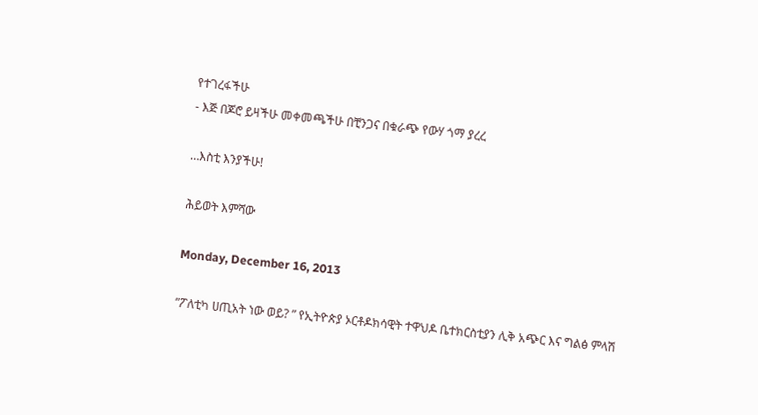የተገረፋችሁ
- እጅ በጆሮ ይዛችሁ መቀመጫችሁ በቺንጋና በቁራጭ የውሃ ጎማ ያረረ

…እስቲ እንያችሁ!

ሕይወት እምሻው

Monday, December 16, 2013

”ፖለቲካ ሀጢአት ነው ወይ? ” የኢትዮጵያ ኦርቶዶክሳዊት ተዋህዶ ቤተክርስቲያን ሊቅ አጭር እና ግልፅ ምላሽ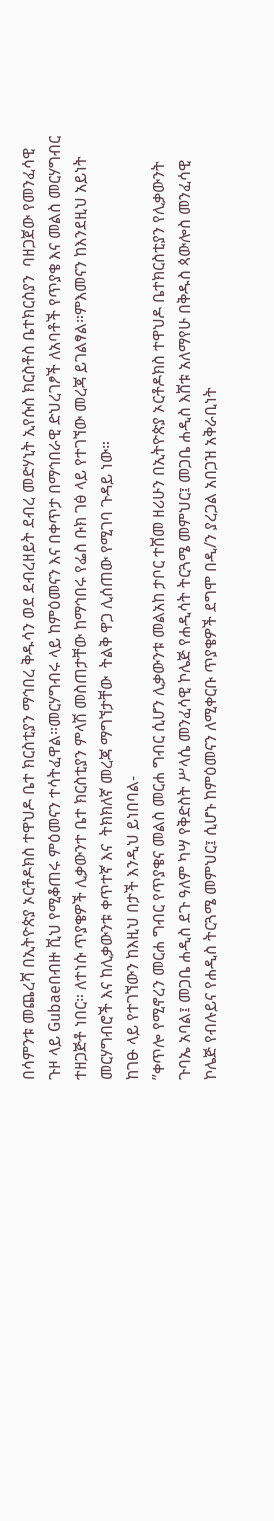በሳምንቱ መጨረሻ በኢትዮጵያ ኦርቶዶክስ ተዋህዶ ቤተ ክርስቲያን ማኅበረ ቅዱሳን ወደ ደብረዘይት ደብረ መድሃኒት ኢየሱስ ክርስቶስ ቤተክርስያን  ባዘጋጀው የመንፈሳዊ ጉዞ ላይ Gubaeበብዙ ሺህ የሚቆጠሩ ምዕመናን ተሳትፈዋል።መርሃግብሩ ላይ ከምዕመናን እና በቀጥታ በማኅበራዊ ድህረገፆች ለአባቶች የጥያቄ እና መልስ መርሃግብር ተዘጋጅቶ ነበር። ለተነሱ ጥያቄዎች ሊቃውንተ ቤተ ክርስቲያን ምላሽ መስጠታቸው ከማኅበሩ የፌስ ቡክ ገፅ ላይ የተገኘው መረጃ ይገልፃል።ምእመናን ከእንደዚህ አይነት መርሃግብሮች እና ከሊቃውንቱ ቀጥተኛ እና  ትክክለኛ መረጃ ማግኘታቸው  ትልቅ ዋጋ ሊሰጠው የሚገባ ጉዳይ ነው።
ከገፁ ላይ የተገኘውን ከእዚህ በታች እንዲህ ይነበባል-
”ቀጥሎ የሚኖረን መርሐ ግብር የጥያቄና መልስ መርሐ ግብር ሲሆን ሊቃውንቱ መልአከ ታቦር ተሸመ ዘሪሁን በኢትዮጵያ ኦርቶዶክስ ተዋህዶ ቤተክርስቲያን የሊቃውንት ጉባኤ አባል፤ መጋቤ ሐዲስ ደጉ ዓለም ካሣ የቅድስት ሥላሴ መንፈሳዊ ኮሌጅ የሐዲሳት ትርጓሜ መምህር፤ መጋቤ ሐዲስ እሸቱ አለማየሁ በቅዱስ ጳውሎስ መንፈሳዊ ኮሌጅ የብሉይና የሐዲስ ትርጓሜ መምህር፤ ሲሆኑ ከምዕመናን ለሚቀርቡ ጥያቄዎች ደግሞ በዲ/ን ያረጋል አበጋዝ አቅራቢነት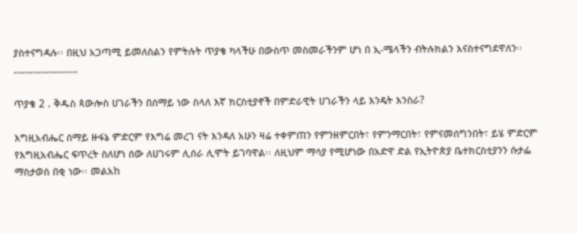ያስተናግዳሉ፡፡ በዚህ አጋጣሚ ይመለስልን የምትሉት ጥያቄ ካላችሁ በውስጥ መስመራችንም ሆነ በ ኢ-ሜላችን ብትሉክልን እናስተናግደዋለን፡፡
……………………

ጥያቄ 2 . ቅዱስ ጳውሎስ ሀገራችን በሰማይ ነው ስላለ እኛ ክርስቲያኖች በምድራዊት ሀገራችን ላይ እንዴት እንስራ?

እግዚአብሔር ሰማይ ዙፋኔ ምድርም የእግሬ መረገ ናት እንዳለ አሁን ዛሬ ተቀምጠን የምንዘምርበት፣ የምንማርበት፣ የምናመሰግንበት፣ ይሄ ምድርም የእግዚአብሔር ፍጥረት ስለሆነ ሰው ለሀገሩም ሊሰራ ሊሞት ይገባዋል፡፡ ለዚህም ማሳያ የሚሆነው በአድዋ ድል የኢትዮጵያ ቤተክርስቲያንን ሱታፌ ማስታወስ በቂ ነው፡፡ መልአከ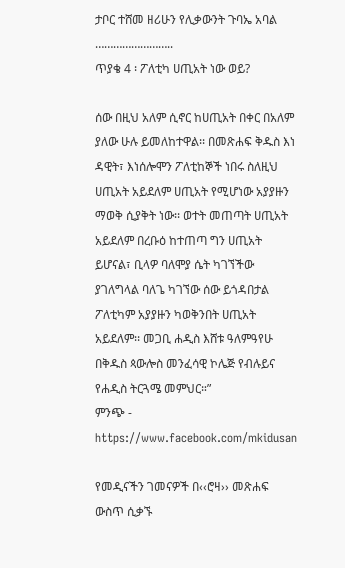ታቦር ተሸመ ዘሪሁን የሊቃውንት ጉባኤ አባል ……………………..
ጥያቄ 4 ፡ ፖለቲካ ሀጢአት ነው ወይ?

ሰው በዚህ አለም ሲኖር ከሀጢአት በቀር በአለም ያለው ሁሉ ይመለከተዋል፡፡ በመጽሐፍ ቅዱስ እነ ዳዊት፣ እነሰሎሞን ፖለቲከኞች ነበሩ ስለዚህ ሀጢአት አይደለም ሀጢአት የሚሆነው አያያዙን ማወቅ ሲያቅት ነው፡፡ ወተት መጠጣት ሀጢአት አይደለም በረቡዕ ከተጠጣ ግን ሀጢአት ይሆናል፣ ቢላዎ ባለሞያ ሴት ካገኘችው ያገለግላል ባለጌ ካገኘው ሰው ይጎዳበታል ፖለቲካም አያያዙን ካወቅንበት ሀጢአት አይደለም፡፡ መጋቢ ሐዲስ እሸቱ ዓለምዓየሁ በቅዱስ ጳውሎስ መንፈሳዊ ኮሌጅ የብሉይና የሐዲስ ትርጓሜ መምህር።”
ምንጭ - https://www.facebook.com/mkidusan

የመዲናችን ገመናዎች በ‹‹ሮዛ›› መጽሐፍ ውስጥ ሲቃኙ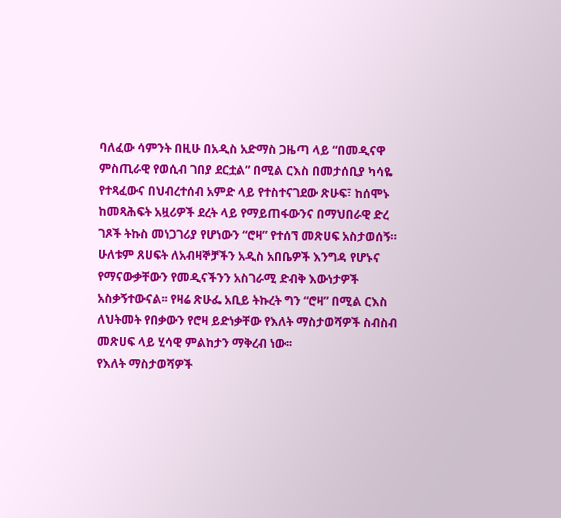ባለፈው ሳምንት በዚሁ በአዲስ አድማስ ጋዜጣ ላይ “በመዲናዋ ምስጢራዊ የወሲብ ገበያ ደርቷል” በሚል ርእስ በመታሰቢያ ካሳዬ የተጻፈውና በህብረተሰብ አምድ ላይ የተስተናገደው ጽሁፍ፣ ከሰሞኑ ከመጻሕፍት አዟሪዎች ደረት ላይ የማይጠፋውንና በማህበራዊ ድረ ገጾች ትኩስ መነጋገሪያ የሆነውን “ሮዛ” የተሰኘ መጽሀፍ አስታወሰኝ። ሁለቱም ጸሀፍት ለአብዛኞቻችን አዲስ አበቤዎች እንግዳ የሆኑና የማናውቃቸውን የመዲናችንን አስገራሚ ድብቅ እውነታዎች አስቃኝተውናል፡፡ የዛሬ ጽሁፌ አቢይ ትኩረት ግን “ሮዛ” በሚል ርእስ ለህትመት የበቃውን የሮዛ ይድነቃቸው የእለት ማስታወሻዎች ስብስብ መጽሀፍ ላይ ሂሳዊ ምልከታን ማቅረብ ነው፡፡
የእለት ማስታወሻዎች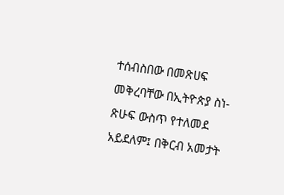ተሰብስበው በመጽሀፍ መቅረባቸው በኢትዮጵያ ስነ-ጽሁፍ ውስጥ የተለመደ አይደለም፤ በቅርብ አመታት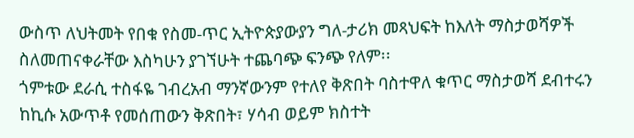ውስጥ ለህትመት የበቁ የስመ-ጥር ኢትዮጵያውያን ግለ-ታሪክ መጻህፍት ከእለት ማስታወሻዎች ስለመጠናቀራቸው እስካሁን ያገኘሁት ተጨባጭ ፍንጭ የለም፡፡
ጎምቱው ደራሲ ተስፋዬ ገብረአብ ማንኛውንም የተለየ ቅጽበት ባስተዋለ ቁጥር ማስታወሻ ደብተሩን ከኪሱ አውጥቶ የመሰጠውን ቅጽበት፣ ሃሳብ ወይም ክስተት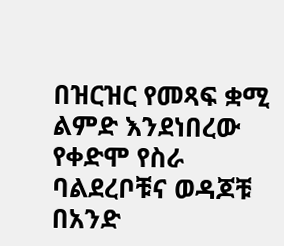በዝርዝር የመጻፍ ቋሚ ልምድ እንደነበረው የቀድሞ የስራ ባልደረቦቹና ወዳጆቹ በአንድ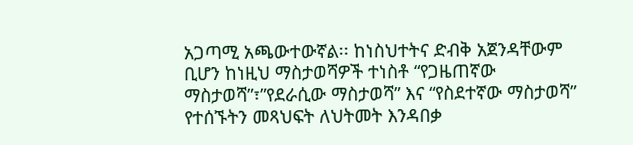አጋጣሚ አጫውተውኛል፡፡ ከነስህተትና ድብቅ አጀንዳቸውም ቢሆን ከነዚህ ማስታወሻዎች ተነስቶ “የጋዜጠኛው ማስታወሻ”፣”የደራሲው ማስታወሻ” እና “የስደተኛው ማስታወሻ” የተሰኙትን መጻህፍት ለህትመት እንዳበቃ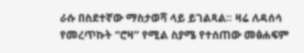ራሱ በስደተኛው ማስታወሻ ላይ ይገልጻል፡፡ ዛሬ ለዳሰሳ የመረጥኩት “ሮዛ” የሚል ስያሜ የተሰጠው መፅሐፍም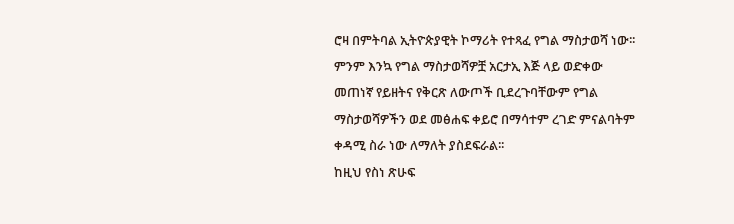ሮዛ በምትባል ኢትዮጵያዊት ኮማሪት የተጻፈ የግል ማስታወሻ ነው፡፡ ምንም እንኳ የግል ማስታወሻዎቿ አርታኢ እጅ ላይ ወድቀው መጠነኛ የይዘትና የቅርጽ ለውጦች ቢደረጉባቸውም የግል ማስታወሻዎችን ወደ መፅሐፍ ቀይሮ በማሳተም ረገድ ምናልባትም ቀዳሚ ስራ ነው ለማለት ያስደፍራል፡፡
ከዚህ የስነ ጽሁፍ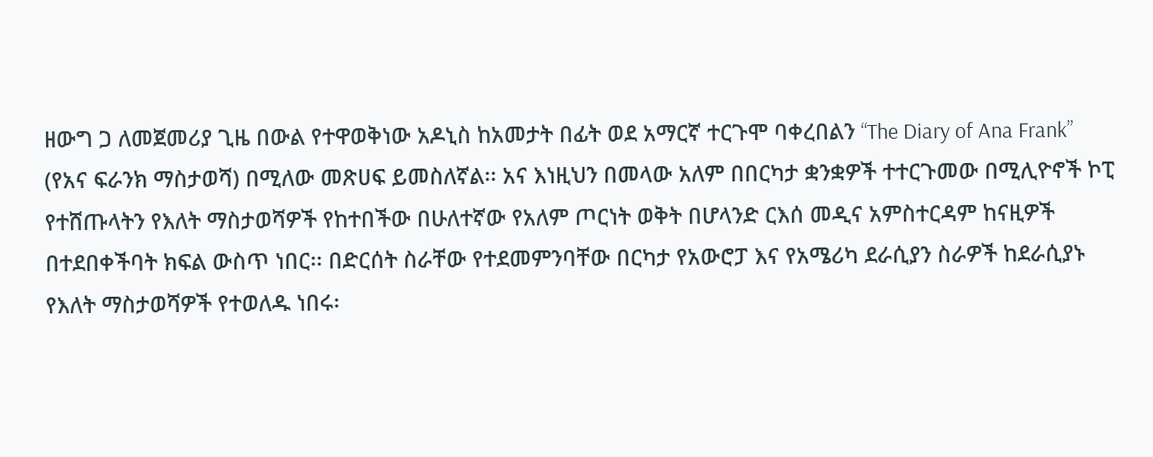ዘውግ ጋ ለመጀመሪያ ጊዜ በውል የተዋወቅነው አዶኒስ ከአመታት በፊት ወደ አማርኛ ተርጉሞ ባቀረበልን “The Diary of Ana Frank” (የአና ፍራንክ ማስታወሻ) በሚለው መጽሀፍ ይመስለኛል፡፡ አና እነዚህን በመላው አለም በበርካታ ቋንቋዎች ተተርጉመው በሚሊዮኖች ኮፒ የተሸጡላትን የእለት ማስታወሻዎች የከተበችው በሁለተኛው የአለም ጦርነት ወቅት በሆላንድ ርእሰ መዲና አምስተርዳም ከናዚዎች በተደበቀችባት ክፍል ውስጥ ነበር፡፡ በድርሰት ስራቸው የተደመምንባቸው በርካታ የአውሮፓ እና የአሜሪካ ደራሲያን ስራዎች ከደራሲያኑ የእለት ማስታወሻዎች የተወለዱ ነበሩ፡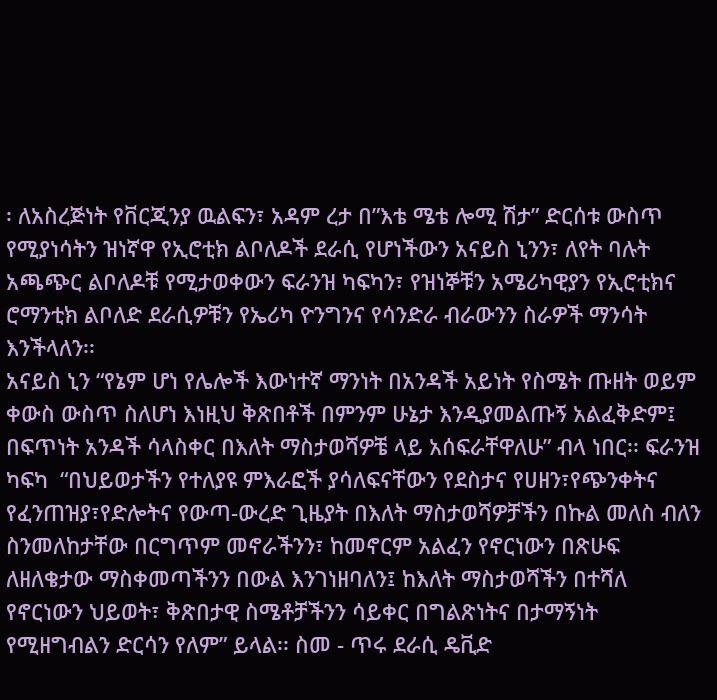፡ ለአስረጅነት የቨርጂንያ ዉልፍን፣ አዳም ረታ በ”እቴ ሜቴ ሎሚ ሽታ” ድርሰቱ ውስጥ የሚያነሳትን ዝነኛዋ የኢሮቲክ ልቦለዶች ደራሲ የሆነችውን አናይስ ኒንን፣ ለየት ባሉት አጫጭር ልቦለዶቹ የሚታወቀውን ፍራንዝ ካፍካን፣ የዝነኞቹን አሜሪካዊያን የኢሮቲክና ሮማንቲክ ልቦለድ ደራሲዎቹን የኤሪካ ዮንግንና የሳንድራ ብራውንን ስራዎች ማንሳት እንችላለን፡፡
አናይስ ኒን “የኔም ሆነ የሌሎች እውነተኛ ማንነት በአንዳች አይነት የስሜት ጡዘት ወይም ቀውስ ውስጥ ስለሆነ እነዚህ ቅጽበቶች በምንም ሁኔታ እንዲያመልጡኝ አልፈቅድም፤ በፍጥነት አንዳች ሳላስቀር በእለት ማስታወሻዎቼ ላይ አሰፍራቸዋለሁ” ብላ ነበር፡፡ ፍራንዝ ካፍካ  “በህይወታችን የተለያዩ ምእራፎች ያሳለፍናቸውን የደስታና የሀዘን፣የጭንቀትና የፈንጠዝያ፣የድሎትና የውጣ-ውረድ ጊዜያት በእለት ማስታወሻዎቻችን በኩል መለስ ብለን ስንመለከታቸው በርግጥም መኖራችንን፣ ከመኖርም አልፈን የኖርነውን በጽሁፍ ለዘለቄታው ማስቀመጣችንን በውል እንገነዘባለን፤ ከእለት ማስታወሻችን በተሻለ የኖርነውን ህይወት፣ ቅጽበታዊ ስሜቶቻችንን ሳይቀር በግልጽነትና በታማኝነት የሚዘግብልን ድርሳን የለም” ይላል፡፡ ስመ - ጥሩ ደራሲ ዴቪድ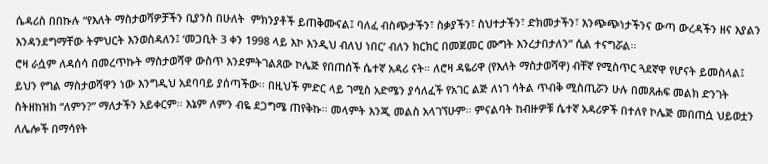ሴዳሪስ በበኩሉ “የእለት ማስታወሻዎቻችን ቢያንስ በሁለት  ምክንያቶች ይጠቅሙናል፤ ባለፈ ብስጭታችን፣ ስቃያችን፣ ስህተታችን፣ ድክመታችን፣ እንጭጭነታችንና ውጣ ውረዳችን ዘና እያልን እንዳንደግማቸው ትምህርት እንወስዳለን፤ ‘መጋቢት 3 ቀን 1998 ላይ እኮ እንዲህ ብለህ ነበር’ ብለን ክርክር በመጀመር ሙግት እንረታበታለን” ሲል ተናግሯል፡፡
ሮዛ ራሷም ለዳሰሳ በመረጥኩት ማስታወሻዋ ውስጥ እንደምትገልጸው ኮሌጅ የበጠሰች ሴተኛ አዳሪ ናት። ለሮዛ ዳዬሪዋ (የእለት ማስታወሻዋ) ብቸኛ የሚስጥር ጓደኛዋ የሆናት ይመስላል፤ ይህን የግል ማስታወሻዋን ነው እንግዲህ አደባባይ ያሰጣችው፡፡ በዚህች ምድር ላይ ገሚስ አድሜን ያሳለፈች የአገር ልጅ ለነገ ሳትል ጥብቅ ሚስጢሯን ሁሉ በመጸሐፍ መልክ ድንገት ስትዘከዝክ “ለምን?” ማለታችን አይቀርም፡፡ እኔም ለምን ብዬ ደጋግሜ ጠየቅኩ፡፡ መላምት እንጂ መልስ አላገኘሁም፡፡ ምናልባት ከብዙዎቹ ሴተኛ አዳሪዎች በተለየ ኮሌጅ መበጠሷ ህይወቷን ለሌሎች በማሳየት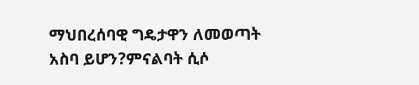ማህበረሰባዊ ግዴታዋን ለመወጣት አስባ ይሆን?ምናልባት ሲሶ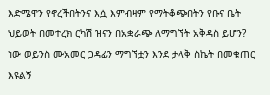እድሜዋን የኖረችበትንና እሷ እምብዛም የማትቆጭበትን የቡና ቤት ህይወት በመተረክ ርካሽ ዝናን በአቋራጭ ለማግኘት አቅዳስ ይሆን? ነው ወይንስ ሙአመር ጋዳፊን ማግኘቷን እንደ ታላቅ ስኬት በመቁጠር እዩልኝ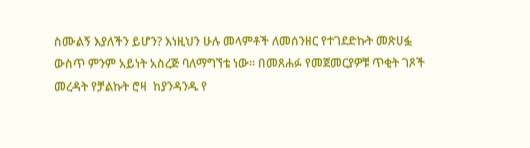ስሙልኝ እያለችን ይሆን? እነዚህን ሁሉ መላምቶች ለመሰንዘር የተገደድኩት መጽሀፏ ውስጥ ምንም አይነት አስረጅ ባለማግኘቴ ነው፡፡ በመጸሐፉ የመጀመርያዎቹ ጥቂት ገጾች መረዳት የቻልኩት ሮዛ  ከያንዳንዱ የ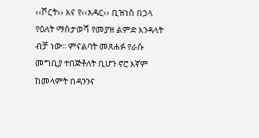‹‹ሾርት›› እና የ‹‹አዳር›› ቢዝነስ በኃላ የዕለት ማስታወሻ የመያዝ ልምድ እንዳላት ብቻ ነው፡፡ ምናልባት መጸሐፉ የራሱ መግቢያ ተበጅቶለት ቢሆን ኖሮ እኛም ከመላምት በዳንንና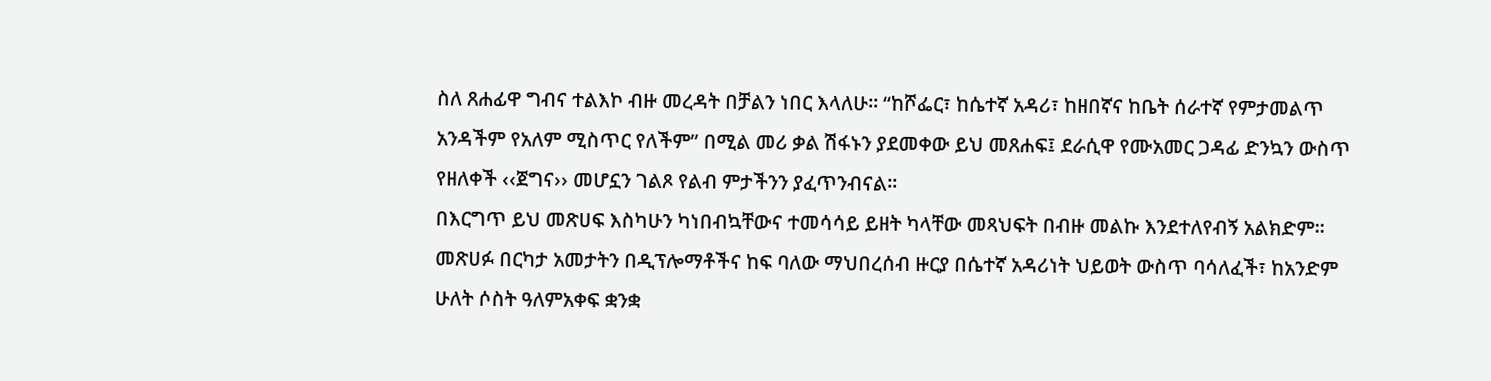ስለ ጸሐፊዋ ግብና ተልእኮ ብዙ መረዳት በቻልን ነበር እላለሁ፡፡ “ከሾፌር፣ ከሴተኛ አዳሪ፣ ከዘበኛና ከቤት ሰራተኛ የምታመልጥ አንዳችም የአለም ሚስጥር የለችም” በሚል መሪ ቃል ሽፋኑን ያደመቀው ይህ መጸሐፍ፤ ደራሲዋ የሙአመር ጋዳፊ ድንኳን ውስጥ የዘለቀች ‹‹ጀግና›› መሆኗን ገልጾ የልብ ምታችንን ያፈጥንብናል፡፡
በእርግጥ ይህ መጽሀፍ እስካሁን ካነበብኳቸውና ተመሳሳይ ይዘት ካላቸው መጻህፍት በብዙ መልኩ እንደተለየብኝ አልክድም፡፡ መጽሀፉ በርካታ አመታትን በዲፕሎማቶችና ከፍ ባለው ማህበረሰብ ዙርያ በሴተኛ አዳሪነት ህይወት ውስጥ ባሳለፈች፣ ከአንድም ሁለት ሶስት ዓለምአቀፍ ቋንቋ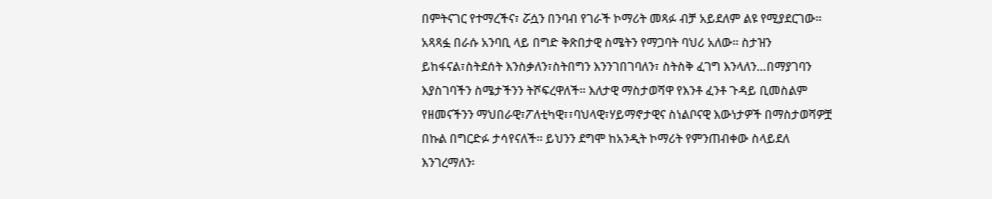በምትናገር የተማረችና፣ ሯሷን በንባብ የገራች ኮማሪት መጻፉ ብቻ አይደለም ልዩ የሚያደርገው። አጻጻፏ በራሱ አንባቢ ላይ በግድ ቅጽበታዊ ስሜትን የማጋባት ባህሪ አለው፡፡ ስታዝን ይከፋናል፣ስትደሰት እንስቃለን፣ስትበግን እንንገበገባለን፣ ስትስቅ ፈገግ እንላለን…በማያገባን እያስገባችን ስሜታችንን ትሾፍረዋለች፡፡ እለታዊ ማስታወሻዋ የእንቶ ፈንቶ ጉዳይ ቢመስልም የዘመናችንን ማህበራዊ፣ፖለቲካዊ፣፣ባህላዊ፣ሃይማኖታዊና ስነልቦናዊ እውነታዎች በማስታወሻዎቿ በኩል በግርድፉ ታሳየናለች። ይህንን ደግሞ ከአንዲት ኮማሪት የምንጠብቀው ስላይደለ እንገረማለን፡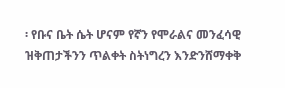፡ የቡና ቤት ሴት ሆናም የኛን የሞራልና መንፈሳዊ ዝቅጠታችንን ጥልቀት ስትነግረን እንድንሸማቀቅ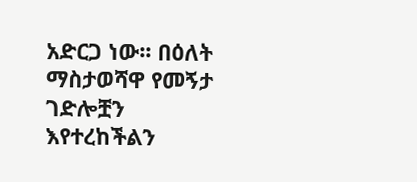አድርጋ ነው፡፡ በዕለት ማስታወሻዋ የመኝታ ገድሎቿን እየተረከችልን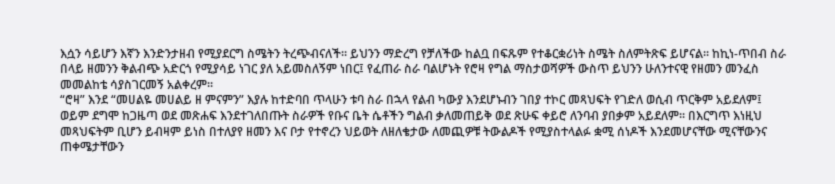እሷን ሳይሆን እኛን እንድንታዘብ የሚያደርግ ስሜትን ትረጭብናለች፡፡ ይህንን ማድረግ የቻለችው ከልቧ በፍጹም የተቆርቋሪነት ስሜት ስለምትጽፍ ይሆናል፡፡ ከኪነ-ጥበብ ስራ በላይ ዘመንን ቅልብጭ አድርጎ የሚያሳይ ነገር ያለ አይመስለኝም ነበር፤ የፈጠራ ስራ ባልሆኑት የሮዛ የግል ማስታወሻዎች ውስጥ ይህንን ሁለንተናዊ የዘመን መንፈስ መመልከቴ ሳያስገርመኝ አልቀረም፡፡
“ሮዛ” እንደ “መሀልዬ መሀልይ ዘ ምናምን” እያሉ ከተድባበ ጥላሁን ቱባ ስራ በኋላ የልብ ካውያ እንደሆኑብን ገበያ ተኮር መጻህፍት የገድለ ወሲብ ጥርቅም አይደለም፤ ወይም ደግሞ ከጋዜጣ ወደ መጽሐፍ እንደተገለበጡት ስራዎች የቡና ቤት ሴቶችን ግልብ ቃለመጠይቅ ወደ ጽሁፍ ቀይሮ ለንባብ ያበቃም አይደለም፡፡ በእርግጥ እነዚህ መጻህፍትም ቢሆን ይብዛም ይነስ በተለያየ ዘመን እና ቦታ የተኖረን ህይወት ለዘለቄታው ለመጪዎቹ ትውልዶች የሚያስተላልፉ ቋሚ ሰነዶች እንደመሆናቸው ሚናቸውንና ጠቀሜታቸውን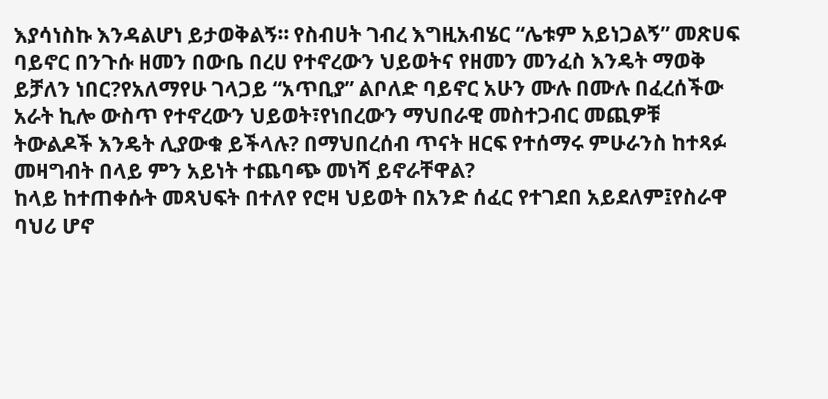እያሳነስኩ እንዳልሆነ ይታወቅልኝ። የስብሀት ገብረ እግዚአብሄር “ሌቱም አይነጋልኝ” መጽሀፍ ባይኖር በንጉሱ ዘመን በውቤ በረሀ የተኖረውን ህይወትና የዘመን መንፈስ እንዴት ማወቅ ይቻለን ነበር?የአለማየሁ ገላጋይ “አጥቢያ” ልቦለድ ባይኖር አሁን ሙሉ በሙሉ በፈረሰችው አራት ኪሎ ውስጥ የተኖረውን ህይወት፣የነበረውን ማህበራዊ መስተጋብር መጪዎቹ ትውልዶች እንዴት ሊያውቁ ይችላሉ? በማህበረሰብ ጥናት ዘርፍ የተሰማሩ ምሁራንስ ከተጻፉ መዛግብት በላይ ምን አይነት ተጨባጭ መነሻ ይኖራቸዋል?
ከላይ ከተጠቀሱት መጻህፍት በተለየ የሮዛ ህይወት በአንድ ሰፈር የተገደበ አይደለም፤የስራዋ ባህሪ ሆኖ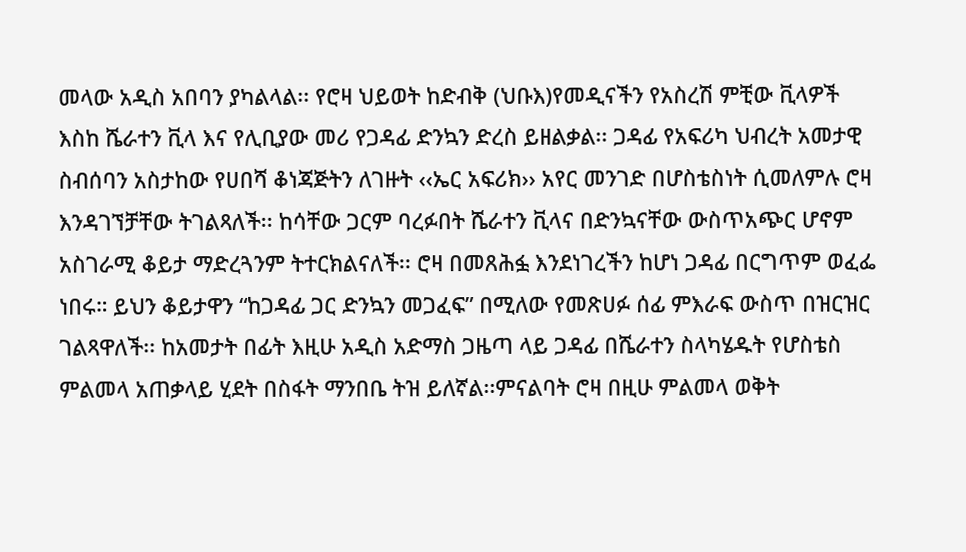መላው አዲስ አበባን ያካልላል፡፡ የሮዛ ህይወት ከድብቅ (ህቡእ)የመዲናችን የአስረሽ ምቺው ቪላዎች እስከ ሼራተን ቪላ እና የሊቢያው መሪ የጋዳፊ ድንኳን ድረስ ይዘልቃል፡፡ ጋዳፊ የአፍሪካ ህብረት አመታዊ ስብሰባን አስታከው የሀበሻ ቆነጃጅትን ለገዙት ‹‹ኤር አፍሪክ›› አየር መንገድ በሆስቴስነት ሲመለምሉ ሮዛ እንዳገኘቻቸው ትገልጻለች፡፡ ከሳቸው ጋርም ባረፉበት ሼራተን ቪላና በድንኳናቸው ውስጥአጭር ሆኖም አስገራሚ ቆይታ ማድረጓንም ትተርክልናለች፡፡ ሮዛ በመጸሕፏ እንደነገረችን ከሆነ ጋዳፊ በርግጥም ወፈፌ ነበሩ። ይህን ቆይታዋን “ከጋዳፊ ጋር ድንኳን መጋፈፍ” በሚለው የመጽሀፉ ሰፊ ምእራፍ ውስጥ በዝርዝር ገልጻዋለች፡፡ ከአመታት በፊት እዚሁ አዲስ አድማስ ጋዜጣ ላይ ጋዳፊ በሼራተን ስላካሄዱት የሆስቴስ ምልመላ አጠቃላይ ሂደት በስፋት ማንበቤ ትዝ ይለኛል፡፡ምናልባት ሮዛ በዚሁ ምልመላ ወቅት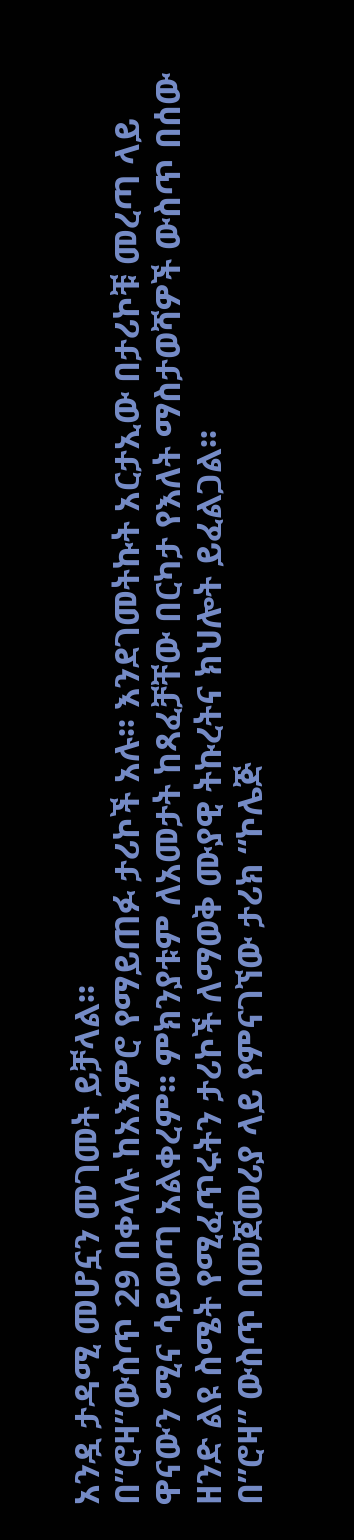አንዷ ታዳሚ መሆኗን መገመት ይቻላል፡፡
በ”ሮዛ”ውስጥ 29 በቀላሉ ከአእምሮ የማይጠፉ ታሪኮች አሉ፡፡ እንደገመትኩት አርታኢው በታሪኮቹ መረጣ ላይ ዋናውን ሚና ሳይወጣ አልቀረም፡፡ ምክንያቱም ለአመታት ከጻፈቻቸው በርካታ የእለት ማስታወሻዎች ውስጥ በሰው ዘንድ ልዩ ስሜት የሚፈጥሩትን ታሪኮች ለማወቅ ሙያዊ ትኩረትና ክህሎት ይፈልጋል፡፡
በ”ሮዛ” ውስጥ በመጀመሪያ ላይ የምናገኘው ታሪክ “ኮሌጅ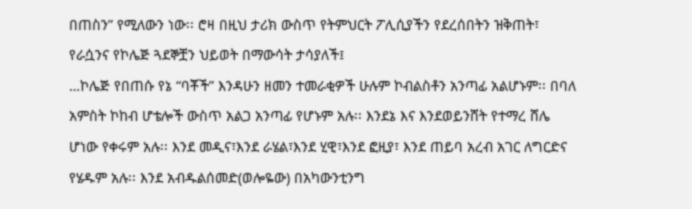በጠስን” የሚለውን ነው፡፡ ሮዛ በዚህ ታሪክ ውስጥ የትምህርት ፖሊሲያችን የደረሰበትን ዝቅጠት፣ የራሷንና የኮሌጅ ጓደኞቿን ህይወት በማውሳት ታሳያለች፤
…ኮሌጅ የበጠሱ የኔ “ባቾች” እንዳሁን ዘመን ተመራቂዎች ሁሉም ኮብልስቶን አንጣፊ አልሆኑም፡፡ በባለ አምስት ኮከብ ሆቴሎች ውስጥ አልጋ አንጣፊ የሆኑም አሉ፡፡ እንደኔ እና እንደወይንሸት የተማረ ሸሌ ሆነው የቀሩም አሉ፡፡ እንደ መዲና፣እንደ ራሄል፣እንደ ሂዊ፣እንደ ፎዚያ፣ እንደ ጠይባ አረብ አገር ለግርድና የሄዱም አሉ፡፡ እንደ አብዱልሰመድ(ወሎዬው) በአካውንቲንግ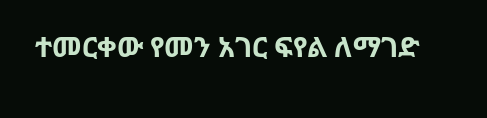ተመርቀው የመን አገር ፍየል ለማገድ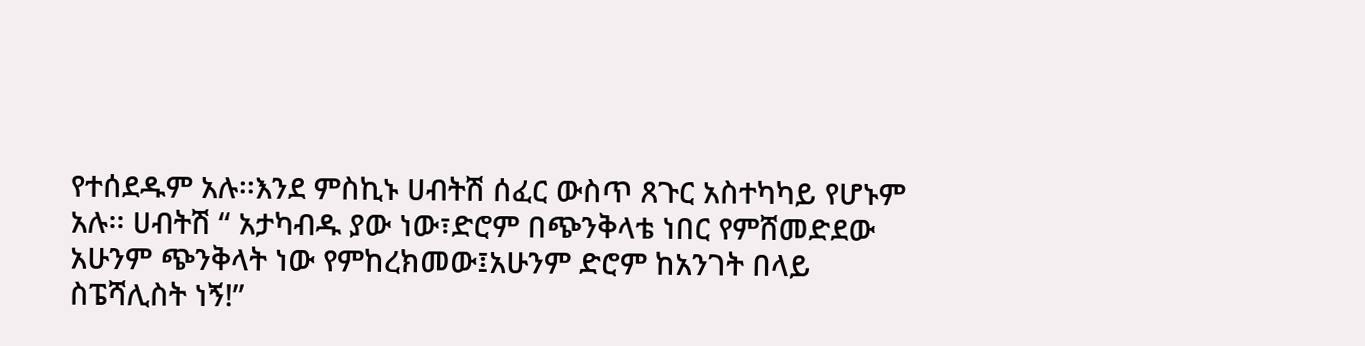የተሰደዱም አሉ፡፡እንደ ምስኪኑ ሀብትሽ ሰፈር ውስጥ ጸጉር አስተካካይ የሆኑም አሉ፡፡ ሀብትሽ “ አታካብዱ ያው ነው፣ድሮም በጭንቅላቴ ነበር የምሸመድደው አሁንም ጭንቅላት ነው የምከረክመው፤አሁንም ድሮም ከአንገት በላይ ስፔሻሊስት ነኝ!”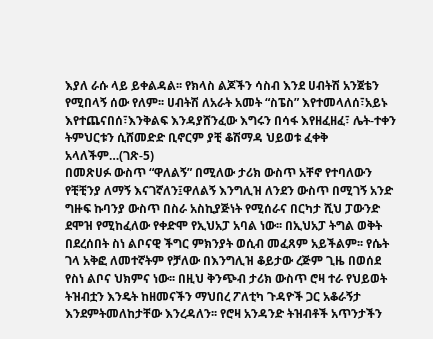እያለ ራሱ ላይ ይቀልዳል፡፡ የክላስ ልጆችን ሳስብ እንደ ሀብትሽ አንጀቴን የሚበላኝ ሰው የለም፡፡ ሀብትሽ ለአራት አመት “ስፔስ” እየተመላለሰ፣አይኑ እየተጨናበሰ፣እንቅልፍ እንዳያሸንፈው እግሩን በሳፋ እየዘፈዘፈ፣ ሌት-ተቀን ትምህርቱን ሲሸመድድ ቢኖርም ያቺ ቆሽማዳ ህይወቱ ፈቀቅ አላለችም…(ገጽ-5)
በመጽሀፉ ውስጥ “ዋለልኝ” በሚለው ታሪክ ውስጥ አቸኖ የተባለውን የቺቺንያ ለማኝ እናገኛለን፤ዋለልኝ እንግሊዝ ለንደን ውስጥ በሚገኝ አንድ ግዙፍ ኩባንያ ውስጥ በስራ አስኪያጅነት የሚሰራና በርካታ ሺህ ፓውንድ ደሞዝ የሚከፈለው የቀድሞ የኢህአፓ አባል ነው፡፡ በኢህአፓ ትግል ወቅት በደረሰበት ስነ ልቦናዊ ችግር ምክንያት ወሲብ መፈጸም አይችልም፡፡ የሴት ገላ አቅፎ ለመተኛትም የቻለው በእንግሊዝ ቆይታው ረጅም ጊዜ በወሰደ የስነ ልቦና ህክምና ነው፡፡ በዚህ ቅንጭብ ታሪክ ውስጥ ሮዛ ተራ የህይወት ትዝብቷን እንዴት ከዘመናችን ማህበረ ፖለቲካ ጉዳዮች ጋር አቆራኝታ እንደምትመለከታቸው እንረዳለን፡፡ የሮዛ አንዳንድ ትዝብቶች አጥንታችን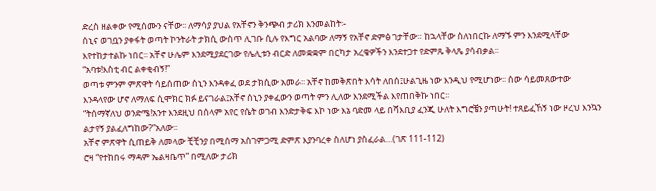ድረስ ዘልቀው የሚሰሙን ናቸው፡፡ ለማሳያ ያህል የአቸኖን ቅንጭብ ታሪክ እንመልከት፡-
ሰኒና ወገቧን ያቀፋት ወጣት ኮንትራት ታክሲ ውስጥ ሊገቡ ሲሉ የእግር አልባው ለማኝ የአቸኖ ድምፅ ገታቸው። ከኋላቸው ስለነበርኩ ለማኙ ምን እንደሚላቸው እየተከታተልኩ ነበር፡፡ አቸኖ ሁሌም እንደሚያደርገው የሌሊቱን ብርድ ለመቋቋም በርካታ አረቄዎችን እንደተጋተ የድምጹ ቅላጼ ያሳብቃል፡፡
“አባቱ!እስቲ ብር ልቀቂብኝ!”
ወጣቱ ምንም ምጽዋት ሳይሰጠው ሰኒን እንዳቀፈ ወደ ታክሲው አመራ፡፡ አቸኖ ከመቅጽበት እሳት ለበሰ፤ሁልጊዜ ነው እንዲህ የሚሆነው፡፡ ሰው ሳይመጸውተው እንዳላየው ሆኖ ለማለፍ ሲሞክር ክፉ ይናገራል፤አቸኖ ሰኒን ያቀፈውን ወጣት ምን ሊለው እንደሚችል እየጠበቅኩ ነበር፡፡
“ትሰማኛለህ ወንድሜ!አንተ እንደዚህ በሰላም አየር የሴት ወገብ እንድታቅፍ እኮ ነው እኔ ባድመ ላይ በሻእቢያ ፈንጂ ሁለት እግሮቼን ያጣሁት! ተጸይፈኸኝ ነው ዞረህ እንኳን ልታየኝ ያልፈለግከው?”አለው፡፡
አቸኖ ምጽዋት ሲጠይቅ ለመላው ቺቺንያ በሚሰማ አስገምጋሚ ድምጽ እያንባረቀ ስለሆነ ያስፈራል…(ገጽ 111-112)
ሮዛ “የተከበሩ ማዳም ኤልዛቤጥ” በሚለው ታሪክ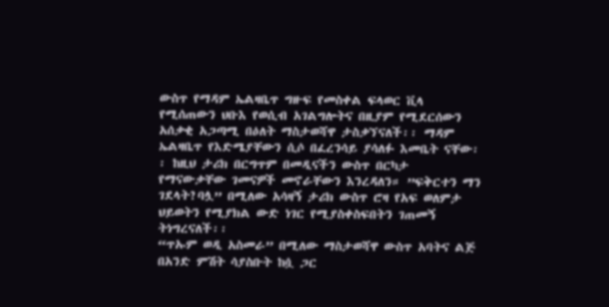ውስጥ የማዳም ኤልዛቤጥ ግዙፍ የመስቀል ፍላወር ቪላ የሚሰጠውን ህቡእ የወሲብ አገልግሎትና በዚያም የሚደርሰውን አሰቃቂ አጋጣሚ በዕለት ማስታወሻዋ ታስቃኘናለች፡፡ ማዳም ኤልዛቤጥ የእድሜያቸውን ሲሶ በፈረንሳይ ያሳለፉ እመቤት ናቸው፡፡ ከዚህ ታሪክ በርግጥም በመዲናችን ውስጥ በርካታ የማናውቃቸው ገመናዎች መኖራቸውን እንረዳለን። ”ፍቅርተን ማን ገደላት?ባሏ” በሚለው አሳዛኝ ታሪክ ውስጥ ሮዛ የአፍ ወለምታ ህይወትን የሚያክል ውድ ነገር የሚያስቀስፍበትን ገጠመኝ ትነግረናለች፡፡
“ጥኡም ወዲ አስመራ” በሚለው ማስታወሻዋ ውስጥ አባትና ልጅ በአንድ ምሽት ሳያስቡት ከሷ ጋር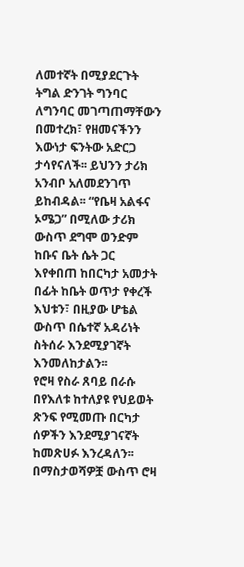ለመተኛት በሚያደርጉት ትግል ድንገት ግንባር ለግንባር መገጣጠማቸውን በመተረክ፣ የዘመናችንን እውነታ ፍንትው አድርጋ ታሳየናለች፡፡ ይህንን ታሪክ አንብቦ አለመደንገጥ ይከብዳል፡፡ “የቤዛ አልፋና ኦሜጋ” በሚለው ታሪክ ውስጥ ደግሞ ወንድም ከቡና ቤት ሴት ጋር እየቀበጠ ከበርካታ አመታት በፊት ከቤት ወጥታ የቀረች እህቱን፣ በዚያው ሆቴል ውስጥ በሴተኛ አዳሪነት ስትሰራ እንደሚያገኛት እንመለከታልን፡፡
የሮዛ የስራ ጸባይ በራሱ በየእለቱ ከተለያዩ የህይወት ጽንፍ የሚመጡ በርካታ ሰዎችን እንደሚያገናኛት ከመጽሀፉ እንረዳለን፡፡ በማስታወሻዎቿ ውስጥ ሮዛ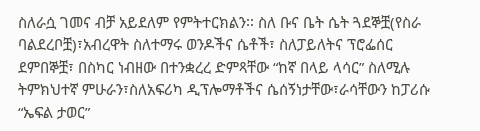ስለራሷ ገመና ብቻ አይደለም የምትተርክልን፡፡ ስለ ቡና ቤት ሴት ጓደኞቿ(የስራ ባልደረቦቿ)፣አብረዋት ስለተማሩ ወንዶችና ሴቶች፣ ስለፓይለትና ፕሮፌሰር ደምበኞቿ፣ በስካር ነብዘው በተንቋረረ ድምጻቸው “ከኛ በላይ ላሳር” ስለሚሉ ትምክህተኛ ምሁራን፣ስለአፍሪካ ዲፕሎማቶችና ሴሰኝነታቸው፣ራሳቸውን ከፓሪሱ “ኤፍል ታወር”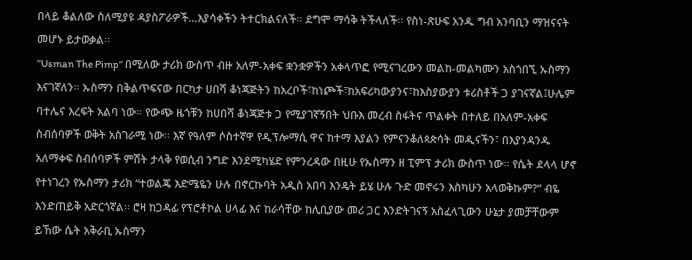በላይ ቆልለው ስለሚያዩ ዳያስፖራዎች…እያሳቀችን ትተርክልናለች። ደግሞ ማሳቅ ትችላለች፡፡ የስነ-ጽሁፍ አንዱ ግብ አንባቢን ማዝናናት መሆኑ ይታወቃል፡፡
”Usman The Pimp” በሚለው ታሪክ ውስጥ ብዙ አለም-አቀፍ ቋንቋዎችን አቀላጥፎ የሚናገረውን መልከ-መልካሙን አስጎበኚ ኡስማን እናገኛለን። ኡስማን በቅልጥፍናው በርካታ ሀበሻ ቆነጃጅትን ከአረቦች፣ከነጮች፣ከአፍሪካውያንና፣ከእስያውያን ቱሪስቶች ጋ ያገናኛል፤ሁሌም ባተሌና እረፍት አልባ ነው። የውጭ ዜጎቹን ከሀበሻ ቆነጃጅቱ ጋ የሚያገኛኝበት ህቡእ መረብ ስፋትና ጥልቀት በተለይ በአለም-አቀፍ ስብሰባዎች ወቅት አስገራሚ ነው፡፡ እኛ የዓለም ሶስተኛዋ የዲፕሎማሲ ዋና ከተማ እያልን የምናንቆለጳጵሳት መዲናችን፣ በእያንዳንዱ አለማቀፍ ስብሰባዎች ምሽት ታላቅ የወሲብ ንግድ እንደሚካሄድ የምንረዳው በዚሁ የኡስማን ዘ ፒምፕ ታሪክ ውስጥ ነው፡፡ የሴት ደላላ ሆኖ የተነገረን የኡስማን ታሪክ “ተወልጄ እድሜዬን ሁሉ በኖርኩባት አዲስ አበባ እንዴት ይሄ ሁሉ ጉድ መኖሩን እስካሁን አላወቅኩም?” ብዬ እንድጠይቅ አድርጎኛል፡፡ ሮዛ ከጋዳፊ የፕሮቶኮል ሀላፊ እና ከራሳቸው ከሊቢያው መሪ ጋር እንድትገናኝ አስፈላጊውን ሁኔታ ያመቻቸውም ይኸው ሴት አቅራቢ ኡስማን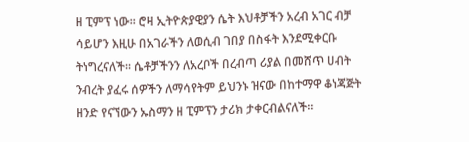ዘ ፒምፕ ነው፡፡ ሮዛ ኢትዮጵያዊያን ሴት እህቶቻችን አረብ አገር ብቻ ሳይሆን እዚሁ በአገራችን ለወሲብ ገበያ በስፋት እንደሚቀርቡ ትነግረናለች፡፡ ሴቶቻችንን ለአረቦች በረብጣ ሪያል በመሸጥ ሀብት ንብረት ያፈሩ ሰዎችን ለማሳየትም ይህንኑ ዝናው በከተማዋ ቆነጃጅት ዘንድ የናኘውን ኡስማን ዘ ፒምፕን ታሪክ ታቀርብልናለች፡፡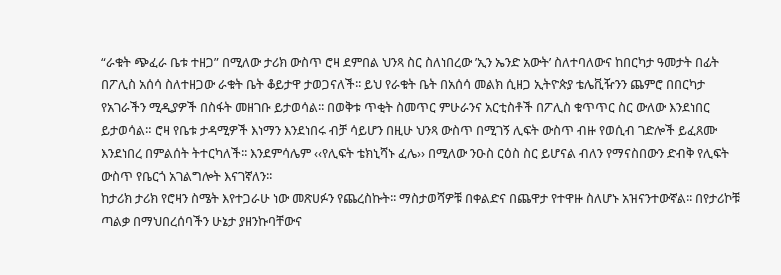“ራቁት ጭፈራ ቤቱ ተዘጋ” በሚለው ታሪክ ውስጥ ሮዛ ደምበል ህንጻ ስር ስለነበረው ’ኢን ኤንድ አውት’ ስለተባለውና ከበርካታ ዓመታት በፊት በፖሊስ አሰሳ ስለተዘጋው ራቁት ቤት ቆይታዋ ታወጋናለች፡፡ ይህ የራቁት ቤት በአሰሳ መልክ ሲዘጋ ኢትዮጵያ ቴሌቪዥንን ጨምሮ በበርካታ የአገራችን ሚዲያዎች በስፋት መዘገቡ ይታወሳል፡፡ በወቅቱ ጥቂት ስመጥር ምሁራንና አርቲስቶች በፖሊስ ቁጥጥር ስር ውለው እንደነበር ይታወሳል። ሮዛ የቤቱ ታዳሚዎች እነማን እንደነበሩ ብቻ ሳይሆን በዚሁ ህንጻ ውስጥ በሚገኝ ሊፍት ውስጥ ብዙ የወሲብ ገድሎች ይፈጸሙ እንደነበረ በምልሰት ትተርካለች፡፡ እንደምሳሌም ‹‹የሊፍት ቴክኒሻኑ ፈሌ›› በሚለው ንዑስ ርዕስ ስር ይሆናል ብለን የማናስበውን ድብቅ የሊፍት ውስጥ የቤርጎ አገልግሎት እናገኛለን፡፡
ከታሪክ ታሪክ የሮዛን ስሜት እየተጋራሁ ነው መጽሀፉን የጨረስኩት፡፡ ማስታወሻዎቹ በቀልድና በጨዋታ የተዋዙ ስለሆኑ አዝናንተውኛል፡፡ በየታሪኮቹ ጣልቃ በማህበረሰባችን ሁኔታ ያዘንኩባቸውና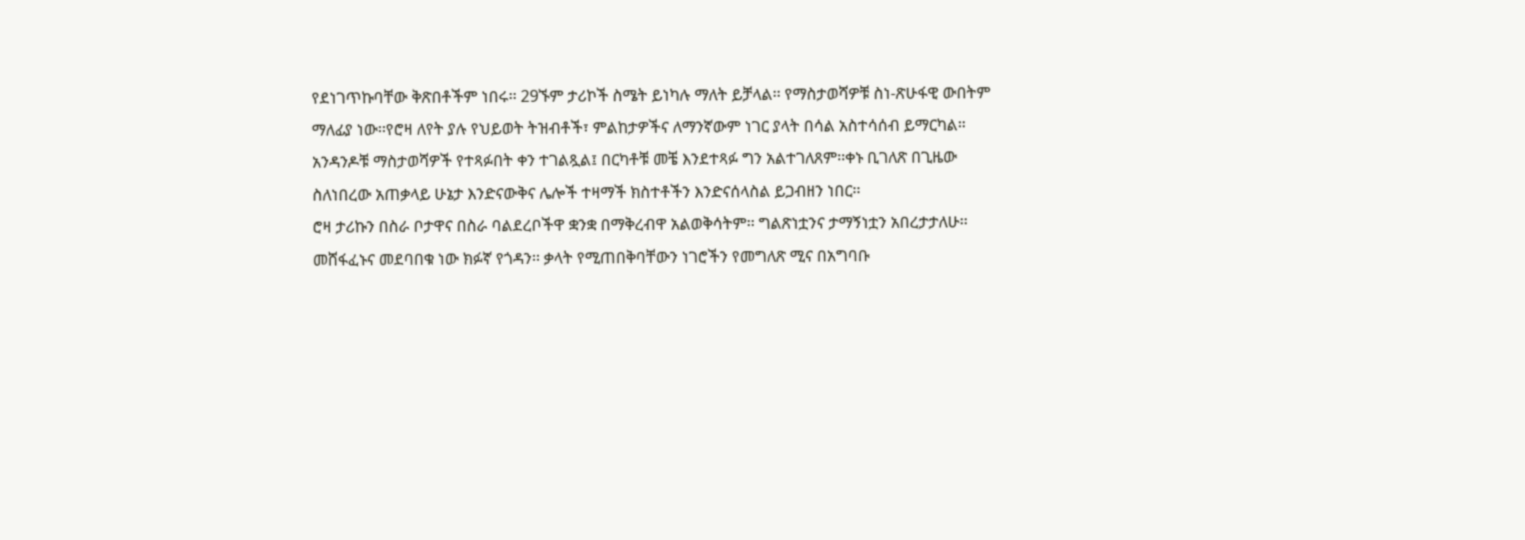የደነገጥኩባቸው ቅጽበቶችም ነበሩ፡፡ 29ኙም ታሪኮች ስሜት ይነካሉ ማለት ይቻላል፡፡ የማስታወሻዎቹ ስነ-ጽሁፋዊ ውበትም ማለፊያ ነው፡፡የሮዛ ለየት ያሉ የህይወት ትዝብቶች፣ ምልከታዎችና ለማንኛውም ነገር ያላት በሳል አስተሳሰብ ይማርካል። አንዳንዶቹ ማስታወሻዎች የተጻፉበት ቀን ተገልጿል፤ በርካቶቹ መቼ እንደተጻፉ ግን አልተገለጸም፡፡ቀኑ ቢገለጽ በጊዜው ስለነበረው አጠቃላይ ሁኔታ እንድናውቅና ሌሎች ተዛማች ክስተቶችን እንድናሰላስል ይጋብዘን ነበር፡፡
ሮዛ ታሪኩን በስራ ቦታዋና በስራ ባልደረቦችዋ ቋንቋ በማቅረብዋ አልወቅሳትም፡፡ ግልጽነቷንና ታማኝነቷን አበረታታለሁ፡፡ መሸፋፈኑና መደባበቁ ነው ክፉኛ የጎዳን፡፡ ቃላት የሚጠበቅባቸውን ነገሮችን የመግለጽ ሚና በአግባቡ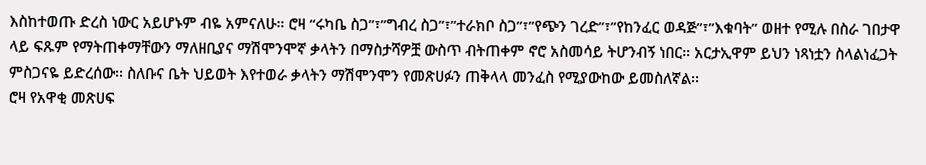እስከተወጡ ድረስ ነውር አይሆኑም ብዬ አምናለሁ። ሮዛ “ሩካቤ ስጋ”፣”ግብረ ስጋ”፣”ተራክቦ ስጋ”፣”የጭን ገረድ”፣”የከንፈር ወዳጅ”፣”እቁባት” ወዘተ የሚሉ በስራ ገበታዋ ላይ ፍጹም የማትጠቀማቸውን ማለዘቢያና ማሽሞንሞኛ ቃላትን በማስታሻዎቿ ውስጥ ብትጠቀም ኖሮ አስመሳይ ትሆንብኝ ነበር። አርታኢዋም ይህን ነጻነቷን ስላልነፈጋት ምስጋናዬ ይድረሰው፡፡ ስለቡና ቤት ህይወት እየተወራ ቃላትን ማሽሞንሞን የመጽሀፉን ጠቅላላ መንፈስ የሚያውከው ይመስለኛል፡፡
ሮዛ የአዋቂ መጽሀፍ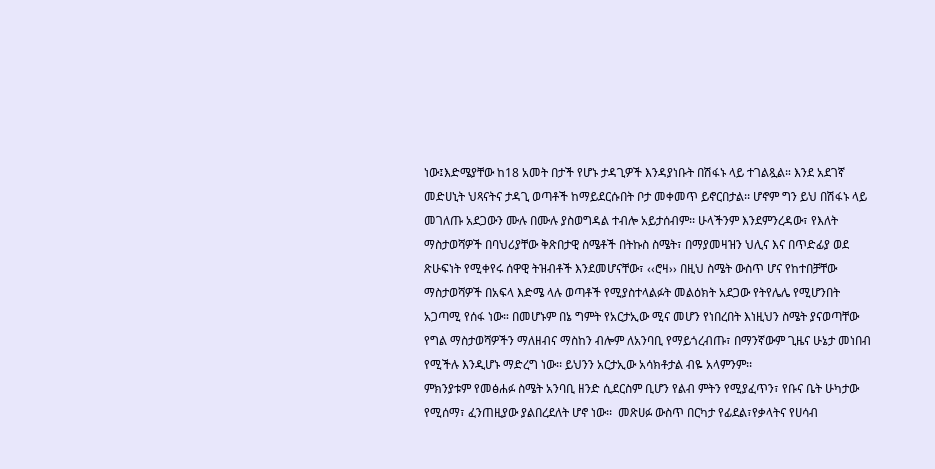ነው፤እድሜያቸው ከ18 አመት በታች የሆኑ ታዳጊዎች እንዳያነቡት በሽፋኑ ላይ ተገልጿል። እንደ አደገኛ መድሀኒት ህጻናትና ታዳጊ ወጣቶች ከማይደርሱበት ቦታ መቀመጥ ይኖርበታል፡፡ ሆኖም ግን ይህ በሽፋኑ ላይ መገለጡ አደጋውን ሙሉ በሙሉ ያስወግዳል ተብሎ አይታሰብም፡፡ ሁላችንም እንደምንረዳው፣ የእለት ማስታወሻዎች በባህሪያቸው ቅጽበታዊ ስሜቶች በትኩስ ስሜት፣ በማያመዛዝን ህሊና እና በጥድፊያ ወደ ጽሁፍነት የሚቀየሩ ሰዋዊ ትዝብቶች እንደመሆናቸው፣ ‹‹ሮዛ›› በዚህ ስሜት ውስጥ ሆና የከተበቻቸው ማስታወሻዎች በአፍላ እድሜ ላሉ ወጣቶች የሚያስተላልፉት መልዕክት አደጋው የትየሌሌ የሚሆንበት አጋጣሚ የሰፋ ነው። በመሆኑም በኔ ግምት የአርታኢው ሚና መሆን የነበረበት እነዚህን ስሜት ያናወጣቸው የግል ማስታወሻዎችን ማለዘብና ማስከን ብሎም ለአንባቢ የማይጎረብጡ፣ በማንኛውም ጊዜና ሁኔታ መነበብ የሚችሉ እንዲሆኑ ማድረግ ነው፡፡ ይህንን አርታኢው አሳክቶታል ብዬ አላምንም፡፡
ምክንያቱም የመፅሐፉ ስሜት አንባቢ ዘንድ ሲደርስም ቢሆን የልብ ምትን የሚያፈጥን፣ የቡና ቤት ሁካታው የሚሰማ፣ ፈንጠዚያው ያልበረደለት ሆኖ ነው፡፡  መጽሀፉ ውስጥ በርካታ የፊደል፣የቃላትና የሀሳብ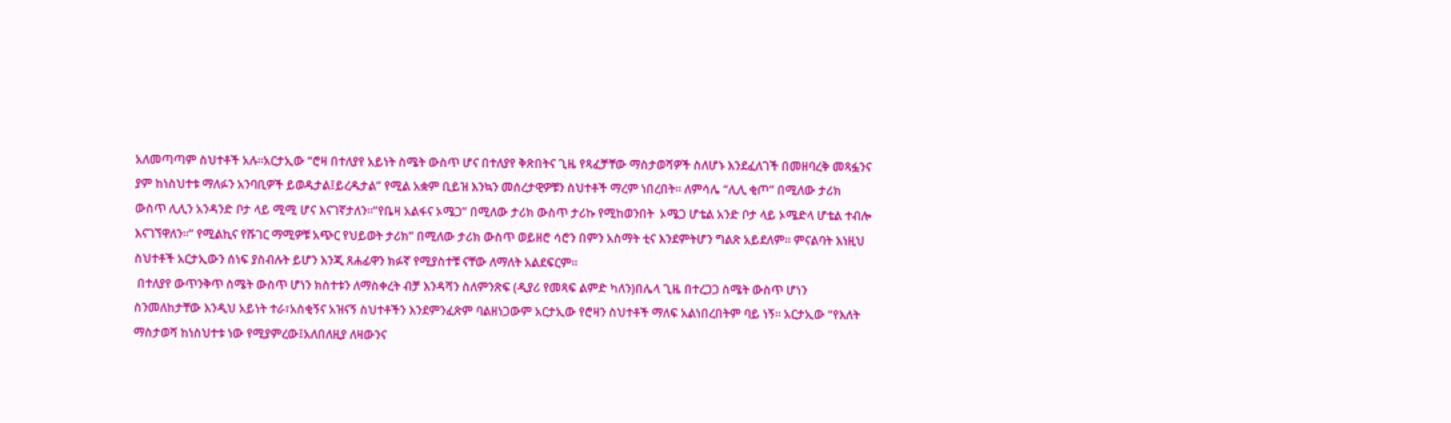አለመጣጣም ስህተቶች አሉ፡፡አርታኢው “ሮዛ በተለያየ አይነት ስሜት ውስጥ ሆና በተለያየ ቅጽበትና ጊዜ የጻፈቻቸው ማስታወሻዎች ስለሆኑ እንደፈለገች በመዘባረቅ መጻፏንና ያም ከነስህተቱ ማለፉን አንባቢዎች ይወዱታል፤ይረዱታል” የሚል አቋም ቢይዝ እንኳን መሰረታዊዎቹን ስህተቶች ማረም ነበረበት፡፡ ለምሳሌ “ሊሊ ቂጦ” በሚለው ታሪክ ውስጥ ሊሊን አንዳንድ ቦታ ላይ ሚሚ ሆና እናገኛታለን፡፡”የቤዛ አልፋና ኦሜጋ” በሚለው ታሪክ ውስጥ ታሪኩ የሚከወንበት  ኦሜጋ ሆቴል አንድ ቦታ ላይ ኦሜድላ ሆቴል ተብሎ እናገኘዋለን፡፡” የሚልኪና የሹገር ማሚዎቹ አጭር የህይወት ታሪክ” በሚለው ታሪክ ውስጥ ወይዘሮ ሳሮን በምን አስማት ቲና እንደምትሆን ግልጽ አይደለም፡፡ ምናልባት እነዚህ ስህተቶች አርታኢውን ሰነፍ ያስብሉት ይሆን እንጂ ጸሐፊዋን ክፉኛ የሚያስተቹ ናቸው ለማለት አልደፍርም፡፡
 በተለያየ ውጥንቅጥ ስሜት ውስጥ ሆነን ክስተቱን ለማስቀረት ብቻ እንዳሻን ስለምንጽፍ (ዲያሪ የመጻፍ ልምድ ካለን)በሌላ ጊዜ በተረጋጋ ስሜት ውስጥ ሆነን ስንመለከታቸው እንዲህ አይነት ተራ፣አስቂኝና አዝናኝ ስህተቶችን እንደምንፈጽም ባልዘነጋውም አርታኢው የሮዛን ስህተቶች ማለፍ አልነበረበትም ባይ ነኝ፡፡ አርታኢው “የእለት ማስታወሻ ከነስህተቱ ነው የሚያምረው፤አለበለዚያ ለዛውንና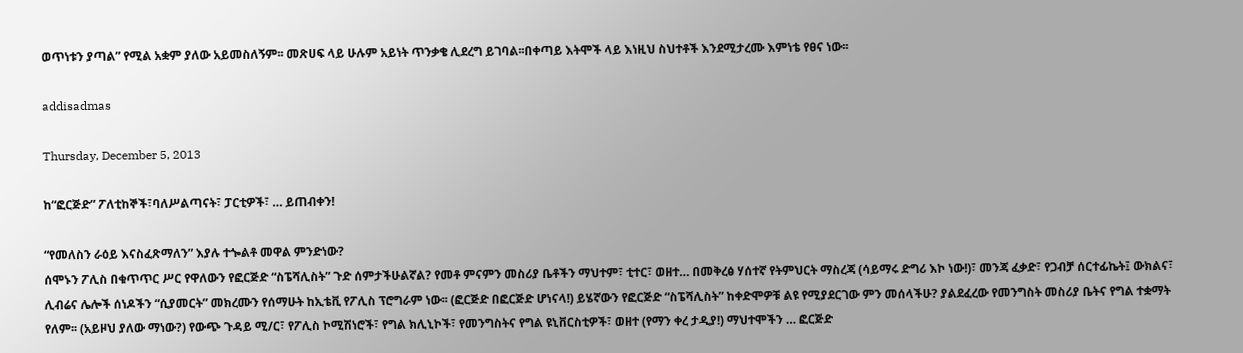ወጥነቱን ያጣል” የሚል አቋም ያለው አይመስለኝም፡፡ መጽሀፍ ላይ ሁሉም አይነት ጥንቃቄ ሊደረግ ይገባል፡፡በቀጣይ እትሞች ላይ እነዚህ ስህተቶች እንደሚታረሙ እምነቴ የፀና ነው፡፡

addisadmas

Thursday, December 5, 2013

ከ“ፎርጅድ” ፖለቲከኞች፣ባለሥልጣናት፣ ፓርቲዎች፣ … ይጠብቀን!

“የመለስን ራዕይ እናስፈጽማለን” እያሉ ተጐልቶ መዋል ምንድነው?
ሰሞኑን ፖሊስ በቁጥጥር ሥር የዋለውን የፎርጅድ “ስፔሻሊስት” ጉድ ሰምታችሁልኛል? የመቶ ምናምን መስሪያ ቤቶችን ማህተም፣ ቲተር፣ ወዘተ… በመቅረፅ ሃሰተኛ የትምህርት ማስረጃ (ሳይማሩ ድግሪ እኮ ነው!)፣ መንጃ ፈቃድ፣ የጋብቻ ሰርተፊኬት፤ ውክልና፣ ሊብሬና ሌሎች ሰነዶችን “ሲያመርት” መክረሙን የሰማሁት ከኢቴቪ የፖሊስ ፕሮግራም ነው፡፡ (ፎርጅድ በፎርጅድ ሆነናላ!) ይሄኛውን የፎርጅድ “ስፔሻሊስት” ከቀድሞዎቹ ልዩ የሚያደርገው ምን መሰላችሁ? ያልደፈረው የመንግስት መስሪያ ቤትና የግል ተቋማት የለም፡፡ (አይዞህ ያለው ማነው?) የውጭ ጉዳይ ሚ/ር፣ የፖሊስ ኮሚሽነሮች፣ የግል ክሊኒኮች፣ የመንግስትና የግል ዩኒቨርስቲዎች፣ ወዘተ (የማን ቀረ ታዲያ!) ማህተሞችን … ፎርጅድ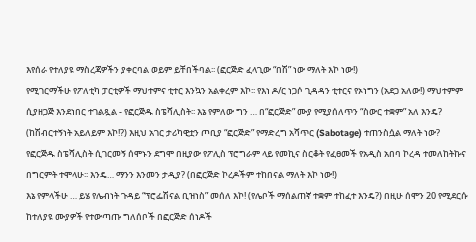እየሰራ የተለያዩ ማስረጃዎችን ያቀርባል ወይም ይቸበችባል፡፡ (ፎርጅድ ፈላጊው “በሽ” ነው ማለት እኮ ነው!)
የሚገርማችሁ የፖለቲካ ፓርቲዎች ማህተምና ቲተር እንኳን አልቀረም እኮ፡፡ የእነ ዶ/ር ነጋሶ ጊዳዳን ቲተርና የኦነግን (አደጋ አለው!) ማህተምም ሲያዘጋጅ እንደነበር ተገልጿል - የፎርጅዱ ስፔሻሊስት፡፡ እኔ የምለው ግን … በ“ፎርጅድ” ሙያ የሚያሰለጥን “ስውር ተቋም” አለ እንዴ? (ከሽብርተኝነት አይለይም እኮ!?) እዚህ አገር ታሪካዊቷን ጦቢያ “ፎርጅድ” የማድረግ አሻጥር (Sabotage) ተጠንስሷል ማለት ነው?
የፎርጅዱ ስፔሻሊስት ሲገርመኝ ሰሞኑን ደግሞ በዚያው የፖሊስ ፕሮግራም ላይ የመኪና ስርቆት የፈፀመች የአዲስ አበባ ኮረዳ ተመለከትኩና በግርምት ተሞላሁ፡፡ እንዴ… ማንን እንመን ታዲያ? (በፎርጅድ ኮረዶችም ተከበናል ማለት እኮ ነው!)
እኔ የምላችሁ … ይሄ የሌብነት ጉዳይ “ፕሮፌሽናል ቢዝነስ” መሰለ እኮ! (የሌቦች ማሰልጠኛ ተቋም ተከፈተ እንዴ?) በዚሁ ሰሞን 20 የሚደርሱ ከተለያዩ ሙያዎች የተውጣጡ ግለሰቦች በፎርጅድ ሰነዶች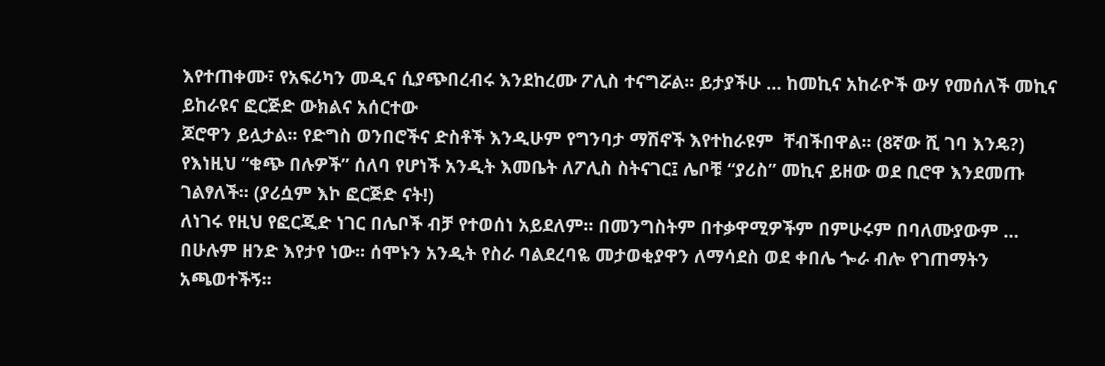እየተጠቀሙ፣ የአፍሪካን መዲና ሲያጭበረብሩ እንደከረሙ ፖሊስ ተናግሯል፡፡ ይታያችሁ … ከመኪና አከራዮች ውሃ የመሰለች መኪና ይከራዩና ፎርጅድ ውክልና አሰርተው
ጆሮዋን ይሏታል፡፡ የድግስ ወንበሮችና ድስቶች እንዲሁም የግንባታ ማሽኖች እየተከራዩም  ቸብችበዋል፡፡ (8ኛው ሺ ገባ እንዴ?) የእነዚህ “ቁጭ በሉዎች” ሰለባ የሆነች አንዲት እመቤት ለፖሊስ ስትናገር፤ ሌቦቹ “ያሪስ” መኪና ይዘው ወደ ቢሮዋ እንደመጡ ገልፃለች፡፡ (ያሪሷም እኮ ፎርጅድ ናት!)
ለነገሩ የዚህ የፎርጂድ ነገር በሌቦች ብቻ የተወሰነ አይደለም፡፡ በመንግስትም በተቃዋሚዎችም በምሁሩም በባለሙያውም … በሁሉም ዘንድ እየታየ ነው፡፡ ሰሞኑን አንዲት የስራ ባልደረባዬ መታወቂያዋን ለማሳደስ ወደ ቀበሌ ጐራ ብሎ የገጠማትን አጫወተችኝ፡፡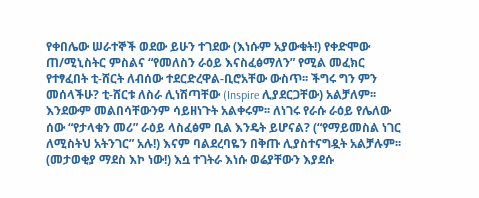የቀበሌው ሠራተኞች ወደው ይሁን ተገደው (እነሱም አያውቁት!) የቀድሞው ጠ/ሚኒስትር ምስልና “የመለስን ራዕይ እናስፈፅማለን” የሚል መፈክር የተፃፈበት ቲ-ሸርት ለብሰው ተደርድረዋል-ቢሮአቸው ውስጥ፡፡ ችግሩ ግን ምን መሰላችሁ? ቲ-ሸርቱ ለስራ ሊነሽጣቸው (Inspire ሊያደርጋቸው) አልቻለም፡፡ እንደውም መልበሳቸውንም ሳይዘነጉት አልቀሩም፡፡ ለነገሩ የራሱ ራዕይ የሌለው ሰው “የታላቁን መሪ” ራዕይ ላስፈፅም ቢል እንዴት ይሆናል? (“የማይመስል ነገር ለሚስትህ አትንገር” አሉ!) እናም ባልደረባዬን በቅጡ ሊያስተናግዷት አልቻሉም፡፡ (መታወቂያ ማደስ እኮ ነው!) እሷ ተገትራ እነሱ ወሬያቸውን እያደሱ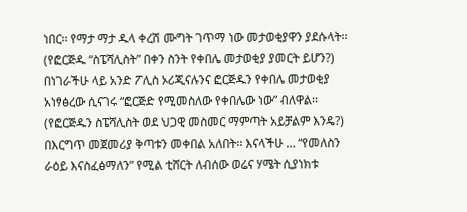ነበር፡፡ የማታ ማታ ዱላ ቀረሽ ሙግት ገጥማ ነው መታወቂያዋን ያደሱላት፡፡ (የፎርጅዱ “ስፔሻሊስት” በቀን ስንት የቀበሌ መታወቂያ ያመርት ይሆን?)
በነገራችሁ ላይ አንድ ፖሊስ ኦሪጂናሉንና ፎርጅዱን የቀበሌ መታወቂያ አነፃፅረው ሲናገሩ “ፎርጅድ የሚመስለው የቀበሌው ነው” ብለዋል፡፡ (የፎርጅዱን ስፔሻሊስት ወደ ህጋዊ መስመር ማምጣት አይቻልም እንዴ?) በእርግጥ መጀመሪያ ቅጣቱን መቀበል አለበት፡፡ እናላችሁ … “የመለስን ራዕይ እናስፈፅማለን” የሚል ቲሸርት ለብሰው ወሬና ሃሜት ሲያነክቱ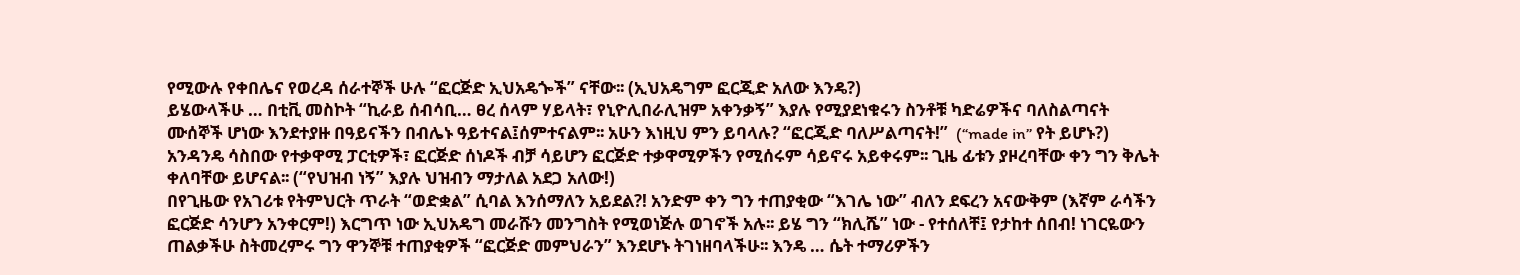የሚውሉ የቀበሌና የወረዳ ሰራተኞች ሁሉ “ፎርጅድ ኢህአዴጐች” ናቸው፡፡ (ኢህአዴግም ፎርጂድ አለው እንዴ?)
ይሄውላችሁ … በቲቪ መስኮት “ኪራይ ሰብሳቢ… ፀረ ሰላም ሃይላት፣ የኒዮሊበራሊዝም አቀንቃኝ” እያሉ የሚያደነቁሩን ስንቶቹ ካድሬዎችና ባለስልጣናት ሙሰኞች ሆነው እንደተያዙ በዓይናችን በብሌኑ ዓይተናል፤ሰምተናልም፡፡ አሁን እነዚህ ምን ይባላሉ? “ፎርጂድ ባለሥልጣናት!”  (“made in” የት ይሆኑ?) አንዳንዴ ሳስበው የተቃዋሚ ፓርቲዎች፣ ፎርጅድ ሰነዶች ብቻ ሳይሆን ፎርጅድ ተቃዋሚዎችን የሚሰሩም ሳይኖሩ አይቀሩም፡፡ ጊዜ ፊቱን ያዞረባቸው ቀን ግን ቅሌት ቀለባቸው ይሆናል፡፡ (“የህዝብ ነኝ” እያሉ ህዝብን ማታለል አደጋ አለው!)
በየጊዜው የአገሪቱ የትምህርት ጥራት “ወድቋል” ሲባል እንሰማለን አይደል?! አንድም ቀን ግን ተጠያቂው “እገሌ ነው” ብለን ደፍረን አናውቅም (እኛም ራሳችን ፎርጅድ ሳንሆን አንቀርም!) እርግጥ ነው ኢህአዴግ መራሹን መንግስት የሚወነጅሉ ወገኖች አሉ፡፡ ይሄ ግን “ክሊሼ” ነው - የተሰለቸ፤ የታከተ ሰበብ! ነገርዬውን ጠልቃችሁ ስትመረምሩ ግን ዋንኞቹ ተጠያቂዎች “ፎርጅድ መምህራን” እንደሆኑ ትገነዘባላችሁ፡፡ እንዴ … ሴት ተማሪዎችን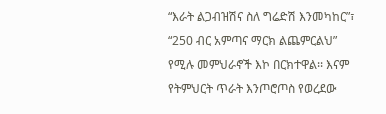“እራት ልጋብዝሽና ስለ ግሬድሽ እንመካከር”፣ “250 ብር አምጣና ማርክ ልጨምርልህ” የሚሉ መምህራኖች እኮ በርክተዋል፡፡ እናም የትምህርት ጥራት እንጦሮጦስ የወረደው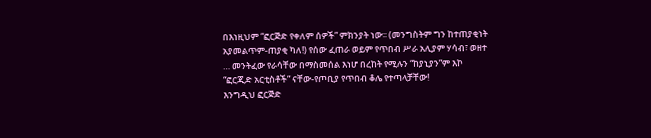በእነዚህም “ፎርጅድ የቀለም ሰዎች” ምክንያት ነው፡፡ (መንግስትም ግን ከተጠያቂነት አያመልጥም-ጠያቂ ካለ!) የሰው ፈጠራ ወይም የጥበብ ሥራ አሊያም ሃሳብ፣ ወዘተ … መንትፈው የራሳቸው በማስመሰል እነሆ በረከት የሚሉን “ከያኒያን”ም እኮ “ፎርጂድ አርቲስቶች” ናቸው-የጦቢያ የጥበብ ቆሌ የተጣላቻቸው!
እንግዲህ ፎርጅድ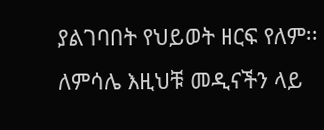ያልገባበት የህይወት ዘርፍ የለም፡፡ ለምሳሌ እዚህቹ መዲናችን ላይ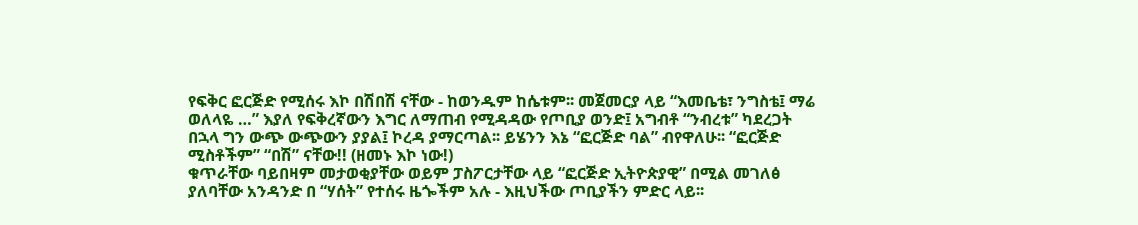የፍቅር ፎርጅድ የሚሰሩ እኮ በሽበሽ ናቸው - ከወንዱም ከሴቱም፡፡ መጀመርያ ላይ “እመቤቴ፣ ንግስቴ፤ ማሬ ወለላዬ …” እያለ የፍቅረኛውን እግር ለማጠብ የሚዳዳው የጦቢያ ወንድ፤ አግብቶ “ንብረቱ” ካደረጋት በኋላ ግን ውጭ ውጭውን ያያል፤ ኮረዳ ያማርጣል፡፡ ይሄንን እኔ “ፎርጅድ ባል” ብየዋለሁ፡፡ “ፎርጅድ ሚስቶችም” “በሽ” ናቸው!! (ዘመኑ እኮ ነው!)
ቁጥራቸው ባይበዛም መታወቂያቸው ወይም ፓስፖርታቸው ላይ “ፎርጅድ ኢትዮጵያዊ” በሚል መገለፅ ያለባቸው አንዳንድ በ “ሃሰት” የተሰሩ ዜጐችም አሉ - እዚህችው ጦቢያችን ምድር ላይ፡፡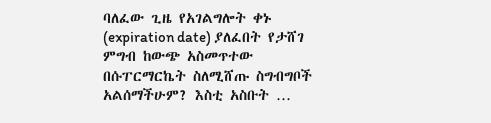ባለፈው ጊዜ የአገልግሎት ቀኑ (expiration date) ያለፈበት የታሸገ ምግብ ከውጭ አስመጥተው በሱፐርማርኬት ስለሚሸጡ ስግብግቦች አልሰማችሁም? እስቲ አስቡት …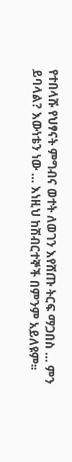የተበላሹ የህፃናት ምግብና ወተት ለወገን እየሸጡ ትርፍ ማጋበስ … ምን ይባላል? እውነቴን ነው … እነዚህ ከሽብርተኞች በምንም አይለዩም፡፡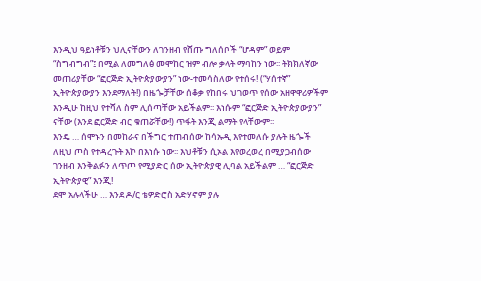እንዲህ ዓይነቶቹን ህሊናቸውን ለገንዘብ የሸጡ ግለሰቦች “ሆዳም” ወይም “ስግብግብ”፤ በሚል ለመግለፅ መሞከር ዝም ብሎ ቃላት ማባከን ነው፡፡ ትክክለኛው መጠሪያቸው “ፎርጅድ ኢትዮጵያውያን” ነው-ተመሳስለው የተሰሩ! (“ሃሰተኛ” ኢትዮጵያውያን እንደማለት!) በዜጐቻቸው ሰቆቃ የከበሩ ህገወጥ የሰው አዘዋዋሪዎችም እንዲሁ ከዚህ የተሻለ ስም ሊሰጣቸው አይችልም፡፡ እነሱም “ፎርጅድ ኢትዮጵያውያን” ናቸው (እንደ ፎርጅድ ብር ቁጠሯቸው!) ጥፋት እንጂ ልማት የላቸውም፡፡
እንዴ … ሰሞኑን በመከራና በችግር ተጠብሰው ከሳኡዲ እየተመለሱ ያሉት ዜጐች ለዚህ ጦስ የተዳረጉት እኮ በእነሱ ነው፡፡ እህቶቹን ሲኦል እየወረወረ በሚያጋብሰው ገንዘብ እንቅልፉን ለጥጦ የሚያድር ሰው ኢትዮጵያዊ ሊባል አይችልም … “ፎርጅድ ኢትዮጵያዊ” እንጂ!
ደሞ አሉላችሁ … እንደ ዶ/ር ቴዎድሮስ አድሃኖም ያሉ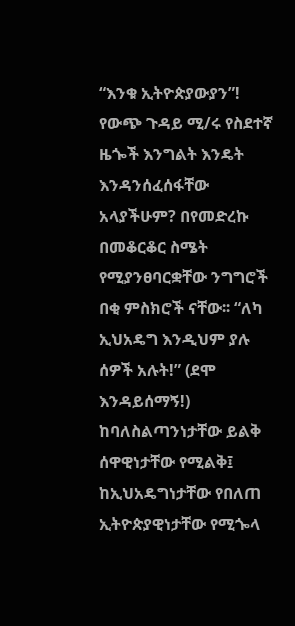“እንቁ ኢትዮጵያውያን”! የውጭ ጉዳይ ሚ/ሩ የስደተኛ ዜጐች እንግልት እንዴት እንዳንሰፈሰፋቸው አላያችሁም? በየመድረኩ በመቆርቆር ስሜት የሚያንፀባርቋቸው ንግግሮች በቂ ምስክሮች ናቸው፡፡ “ለካ ኢህአዴግ እንዲህም ያሉ ሰዎች አሉት!” (ደሞ እንዳይሰማኝ!) ከባለስልጣንነታቸው ይልቅ ሰዋዊነታቸው የሚልቅ፤ ከኢህአዴግነታቸው የበለጠ ኢትዮጵያዊነታቸው የሚጐላ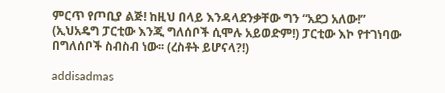ምርጥ የጦቢያ ልጅ! ከዚህ በላይ እንዳላደንቃቸው ግን “አደጋ አለው!” (ኢህአዴግ ፓርቲው እንጂ ግለሰቦች ሲሞሉ አይወድም!) ፓርቲው እኮ የተገነባው በግለሰቦች ስብስብ ነው፡፡ (ረስቶት ይሆናላ?!)

addisadmas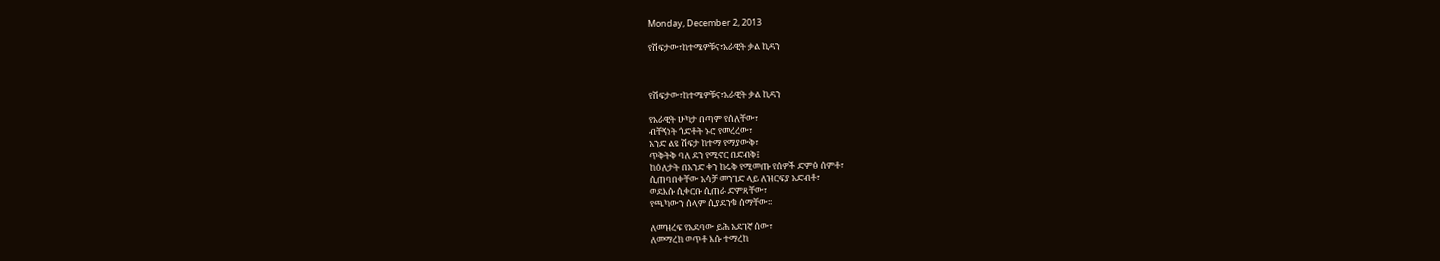Monday, December 2, 2013

የሽፍታው፣ከተሜዎቹና፣አራዊት ቃል ኪዳን



የሽፍታው፣ከተሜዎቹና፣አራዊት ቃል ኪዳን

የአራዊት ሁካታ በጣም የሰለቸው፣
ብቸኝነት ጎድቶት ኑሮ የመረረው፣
አንድ ልዩ ሽፍታ ከተማ የማያውቅ፣
ጥቅትቅ ባለ ደን የሚኖር በድብቅ፤
ከዕለታት በአንድ ቀን ከሩቅ የሚመጡ የሰዎች ድምፅ ሰምቶ፣
ሲጠባበቀቸው አሳቻ መንገድ ላይ ለዝርፍያ አድብቶ፣
ወደእሱ ሲቀርቡ ሲጠራ ድምጻቸው፣
የጫካውን ሰላም ሲያደንቁ ሰማቸው፡፡

ለመዝረፍ የአደባው ይሕ አደገኛ ሰው፣
ለመማረክ ወጥቶ እሱ ተማረከ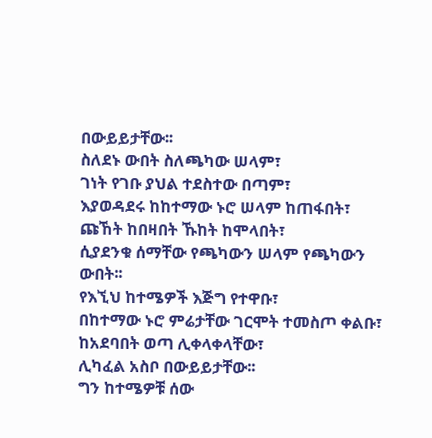በውይይታቸው፡፡
ስለደኑ ውበት ስለጫካው ሠላም፣
ገነት የገቡ ያህል ተደስተው በጣም፣
እያወዳደሩ ከከተማው ኑሮ ሠላም ከጠፋበት፣
ጩኸት ከበዛበት ኹከት ከሞላበት፣
ሲያደንቁ ሰማቸው የጫካውን ሠላም የጫካውን ውበት፡፡
የእኚህ ከተሜዎች እጅግ የተዋቡ፣
በከተማው ኑሮ ምሬታቸው ገርሞት ተመስጦ ቀልቡ፣
ከአደባበት ወጣ ሊቀላቀላቸው፣
ሊካፈል አስቦ በውይይታቸው፡፡
ግን ከተሜዎቹ ሰው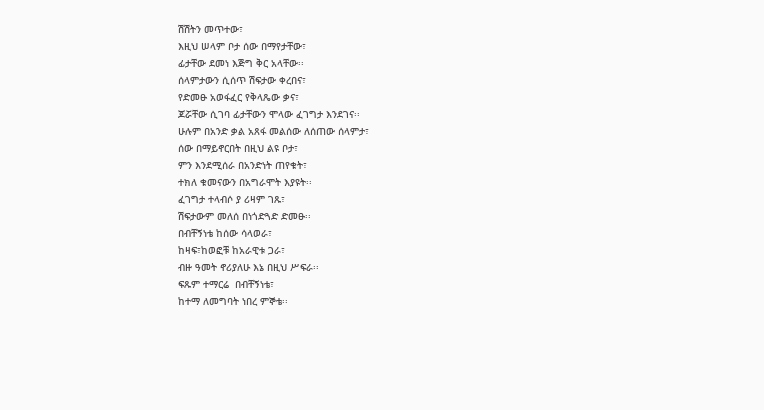ሽሽትን መጥተው፣
እዚህ ሠላም ቦታ ሰው በማየታቸው፣
ፊታቸው ደመነ እጅግ ቅር አላቸው፡፡
ሰላምታውን ሲሰጥ ሽፍታው ቀረበና፣
የድመፁ አወፋፈር የቅላጼው ቃና፣
ጆሯቸው ሲገባ ፊታቸውን ሞላው ፈገግታ እንደገና፡፡
ሁሉም በአንድ ቃል አጸፋ መልሰው ለሰጠው ሰላምታ፣
ሰው በማይኖርበት በዚህ ልዩ ቦታ፣
ምን እንደሚሰራ በአንድነት ጠየቁት፣
ተክለ ቁመናውን በአግራሞት እያዩት፡፡
ፈገግታ ተላብሶ ያ ሪዛም ገጹ፣
ሽፍታውም መለሰ በነጎድጓድ ድመፁ፡፡
በብቸኝነቴ ከሰው ሳላወራ፣
ከዛፍ፣ከወፎቹ ከአራዊቱ ጋራ፣
ብዙ ዓመት ኖሪያለሁ እኔ በዚህ ሥፍራ፡፡
ፍጹም ተማርሬ  በብቸኝነቴ፣
ከተማ ለመግባት ነበረ ምኞቴ፡፡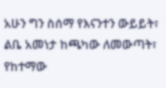አሁን ግን ስሰማ የእናንተን ውይይት፣
ልቤ አመነታ ከጫካው ለመውጣት፣
የከተማው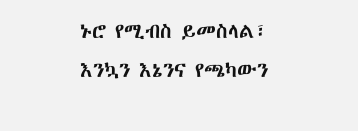ኑሮ የሚብስ ይመስላል፣
እንኳን እኔንና የጫካውን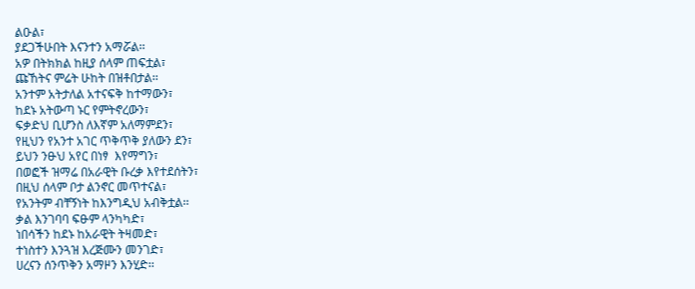ልዑል፣
ያደጋችሁበት እናንተን አማሯል፡፡
አዎ በትክክል ከዚያ ሰላም ጠፍቷል፣
ጩኸትና ምሬት ሁከት በዝቶበታል፡፡
አንተም አትታለል አተናፍቅ ከተማውን፣
ከደኑ አትውጣ ኑር የምትኖረውን፣
ፍቃድህ ቢሆንስ ለእኛም አለማምደን፣
የዚህን የአንተ አገር ጥቅጥቅ ያለውን ደን፣
ይህን ንፁህ አየር በነፃ  እየማግን፣
በወፎች ዝማሬ በአራዊት ቡረቃ እየተደሰትን፣
በዚህ ሰላም ቦታ ልንኖር መጥተናል፣
የአንትም ብቸኝነት ከእንግዲህ አብቅቷል፡፡
ቃል እንገባባ ፍፁም ላንካካድ፣
ነበሳችን ከደኑ ከአራዊት ትዛመድ፣
ተነስተን እንጓዝ እረጅሙን መንገድ፣
ሀረናን ሰንጥቅን አማዞን እንሂድ፡፡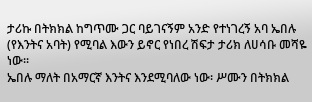ታሪኩ በትክክል ከግጥሙ ጋር ባይገናኝም አንድ የተነገረኝ አባ ኤበሉ (የእንትና አባት) የሚባል እውን ይኖር የነበረ ሽፍታ ታሪክ ለሀሳቡ መሻዬ ነው፡፡
ኤበሉ ማለት በአማርኛ እንትና እንደሚባለው ነው፡ ሥሙን በትክክል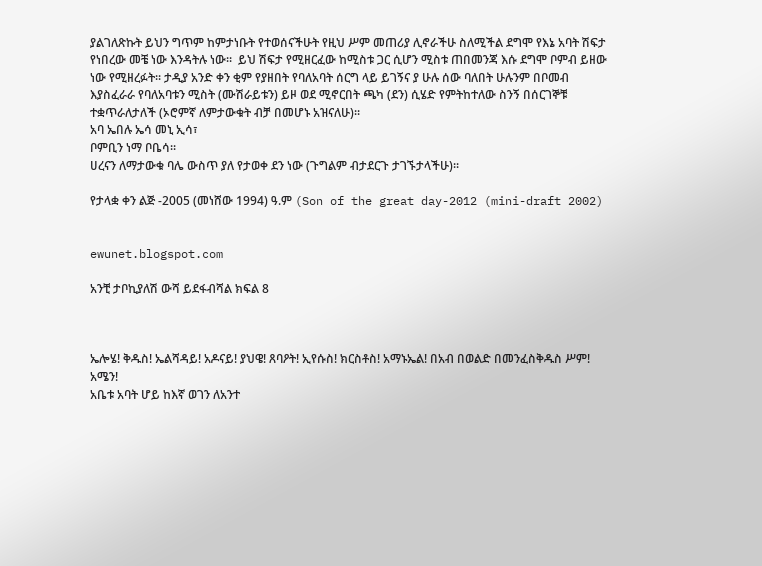ያልገለጽኩት ይህን ግጥም ከምታነቡት የተወሰናችሁት የዚህ ሥም መጠሪያ ሊኖራችሁ ስለሚችል ደግሞ የእኔ አባት ሽፍታ የነበረው መቼ ነው እንዳትሉ ነው፡፡  ይህ ሽፍታ የሚዘርፈው ከሚስቱ ጋር ሲሆን ሚስቱ ጠበመንጃ እሱ ደግሞ ቦምብ ይዘው ነው የሚዘረፉት፡፡ ታዲያ አንድ ቀን ቂም የያዘበት የባለአባት ሰርግ ላይ ይገኝና ያ ሁሉ ሰው ባለበት ሁሉንም በቦመብ እያስፈራራ የባለአባቱን ሚስት (ሙሽራይቱን) ይዞ ወደ ሚኖርበት ጫካ (ደን) ሲሄድ የምትከተለው ስንኝ በሰርገኞቹ ተቋጥራለታለች (ኦሮምኛ ለምታውቁት ብቻ በመሆኑ አዝናለሁ)፡፡
አባ ኤበሉ ኤሳ መኒ ኢሳ፣
ቦምቢን ነማ ቦቤሳ፡፡
ሀረናን ለማታውቁ ባሌ ውስጥ ያለ የታወቀ ደን ነው (ጉግልም ብታደርጉ ታገኙታላችሁ)፡፡

የታላቋ ቀን ልጅ -2005 (መነሸው 1994) ዓ.ም (Son of the great day-2012 (mini-draft 2002)


ewunet.blogspot.com

አንቺ ታቦኪያለሽ ውሻ ይደፋብሻል ክፍል 8



ኤሎሄ! ቅዱስ! ኤልሻዳይ! አዶናይ! ያህዌ! ጸባዖት! ኢየሱስ! ክርስቶስ! አማኑኤል! በአብ በወልድ በመንፈስቅዱስ ሥም! አሜን!
አቤቱ አባት ሆይ ከእኛ ወገን ለአንተ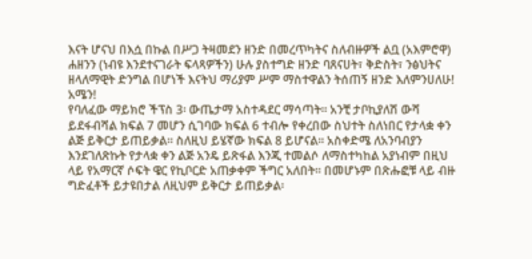እናት ሆናህ በእሷ በኩል በሥጋ ትዛመደን ዘንድ በመረጥካትና ስለብዙዎች ልቧ (አእምሮዋ) ሐዘንን (ነብዩ እንደተናገራት ፍላጻዎችን) ሁሉ ያስተግድ ዘንድ ባጸናሀት፣ ቅድስት፣ ንፅህትና ዘላለማዊት ድንግል በሆነች እናትህ ማሪያም ሥም ማስተዋልን ትሰጠኝ ዘንድ እለምንሀለሁ! አሜን!
የባለፈው ማይክሮ ችፕስ 3፡ ውጤታማ አስተዳደር ማሳጣት፡፡ አንቺ ታቦኪያለሽ ውሻ ይደፋብሻል ክፍል 7 መሆን ሲገባው ክፍል 6 ተብሎ የቀረበው ስህተት ስለነበር የታላቋ ቀን ልጅ ይቅርታ ይጠይቃል፡፡ ስለዚህ ይሄኛው ክፍል 8 ይሆናል፡፡ አስቀድሜ ለአንባብያን እንደገለጽኩት የታላቋ ቀን ልጅ አንዴ ይጽፋል እንጂ ተመልሶ ለማስተካከል አያነብም በዚህ ላይ የአማርኛ ሶፍት ዌር የኪቦርድ አጠቃቀም ችግር አለበት፡፡ በመሆኑም በጽሑፎቹ ላይ ብዙ ግድፈቶች ይታዩበታል ለዚህም ይቅርታ ይጠይቃል፡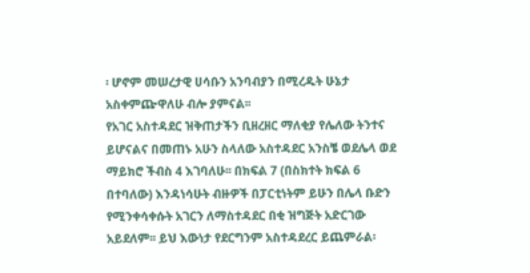፡ ሆኖም መሠረታዊ ሀሳቡን አንባብያን በሚረዱት ሁኔታ አስቀምጬዋለሁ ብሎ ያምናል፡፡
የአገር አስተዳደር ዝቅጠታችን ቢዘረዘር ማለቂያ የሌለው ትንተና ይሆናልና በመጠኑ አሁን ስላለው አስተዳደር አንስቼ ወደሌላ ወደ ማይክሮ ችብስ 4 እገባለሁ፡፡ በክፍል 7 (በስክተት ክፍል 6 በተባለው) እንዳነሳሁት ብዙዎች በፓርቲነትም ይሁን በሌላ ቡድን የሚንቀሳቀሱት አገርን ለማስተዳደር በቂ ዝግጅት አድርገው አይደለም፡፡ ይህ እውነታ የደርግንም አስተዳደረር ይጨምራል፡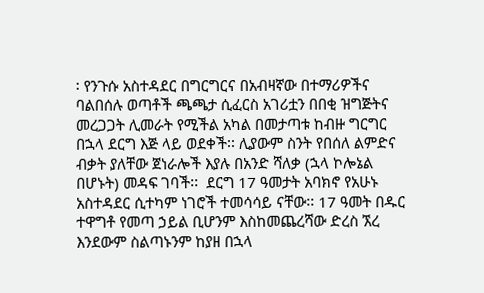፡ የንጉሱ አስተዳደር በግርግርና በአብዛኛው በተማሪዎችና ባልበሰሉ ወጣቶች ጫጫታ ሲፈርስ አገሪቷን በበቂ ዝግጅትና መረጋጋት ሊመራት የሚችል አካል በመታጣቱ ከብዙ ግርግር በኋላ ደርግ እጅ ላይ ወደቀች፡፡ ሊያውም ስንት የበሰለ ልምድና ብቃት ያለቸው ጀነራሎች እያሉ በአንድ ሻለቃ (ኋላ ኮሎኔል በሆኑት) መዳፍ ገባች፡፡  ደርግ 17 ዓመታት አባክኖ የአሁኑ አስተዳደር ሲተካም ነገሮች ተመሳሳይ ናቸው፡፡ 17 ዓመት በዱር ተዋግቶ የመጣ ኃይል ቢሆንም እስከመጨረሻው ድረስ ኧረ እንደውም ስልጣኑንም ከያዘ በኋላ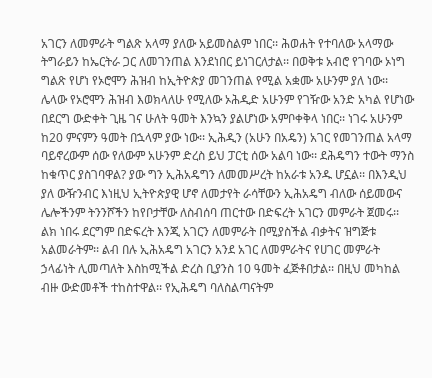አገርን ለመምራት ግልጽ አላማ ያለው አይመስልም ነበር፡፡ ሕወሐት የተባለው አላማው ትግራይን ከኤርትራ ጋር ለመገንጠል እንደነበር ይነገርለታል፡፡ በወቅቱ አብሮ የገባው ኦነግ ግልጽ የሆነ የኦሮሞን ሕዝብ ከኢትዮጵያ መገንጠል የሚል አቋሙ አሁንም ያለ ነው፡፡ ሌላው የኦሮሞን ሕዝብ እወክላለሁ የሚለው ኦሕዲድ አሁንም የገዥው አንድ አካል የሆነው በደርግ ውድቀት ጊዜ ገና ሁለት ዓመት እንኳን ያልሆነው አምቦቀቅላ ነበር፡፡ ነገሩ አሁንም ከ20 ምናምን ዓመት በኋላም ያው ነው፡፡ ኢሕዲን (አሁን በአዴን) አገር የመገንጠል አላማ ባይኖረውም ሰው የለውም አሁንም ድረስ ይህ ፓርቲ ሰው አልባ ነው፡፡ ደሕዴግን ተውት ማንስ ከቁጥር ያስገባዋል? ያው ግን ኢሕአዴግን ለመመሥረት ከአራቱ አንዱ ሆኗል፡፡ በእንዲህ ያለ ውዥንብር እነዚህ ኢትዮጵያዊ ሆኖ ለመታየት ራሳቸውን ኢሕአዴግ ብለው ሰይመውና ሌሎችንም ትንንሾችን ከየቦታቸው ለስብሰባ ጠርተው በድፍረት አገርን መምራት ጀመሩ፡፡ ልክ ነበሩ ደርግም በድፍረት እንጂ አገርን ለመምራት በሚያስችል ብቃትና ዝግጅቱ አልመራትም፡፡ ልብ በሉ ኢሕአዴግ አገርን አንደ አገር ለመምራትና የሀገር መምራት ኃላፊነት ሊመጣለት እስከሚችል ድረስ ቢያንስ 10 ዓመት ፈጅቶበታል፡፡ በዚህ መካከል ብዙ ውድመቶች ተከስተዋል፡፡ የኢሕዴግ ባለስልጣናትም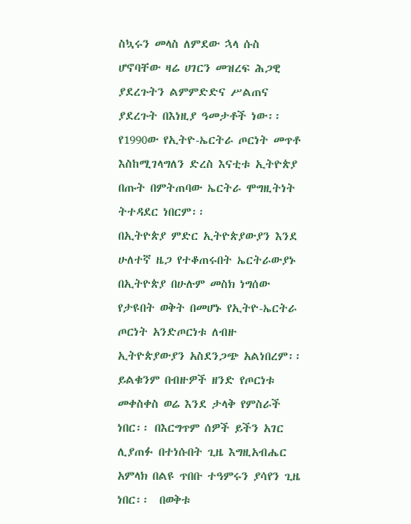ስኳሩን መላስ ለምደው ኋላ ሱስ ሆኖባቸው ዛሬ ሀገርን መዝረፍ ሕጋዊ ያደረጉትን ልምምድድና ሥልጠና ያደረጉት በእነዚያ ዓመታቶች ነው፡፡ የ1990ው የኢትዮ-ኤርትራ ጦርነት መጥቶ እስከሚገላግለን ድረስ እናቲቱ ኢትዮጵያ በጡት በምትጠባው ኤርትራ ሞግዚትነት ትተዳደር ነበርም፡፡
በኢትዮጵያ ምድር ኢትዮጵያውያን እንደ ሁለተኛ ዜጋ የተቆጠሩበት ኤርትራውያኑ በኢትዮጵያ በሁሉም መስክ ነግሰው የታዩበት ወቅት በመሆኑ የኢትዮ-ኤርትራ ጦርነት አንድጦርነቱ ለብዙ ኢትዮጵያውያን አስደንጋጭ አልነበረም፡፡ ይልቁንም በብዙዎች ዘንድ የጦርነቱ መቀስቀስ ወሬ እንደ ታላቅ የምስራች ነበር፡፡ በእርግጥም ሰዎች ይችን አገር ሊያጠፉ በተነሱበት ጊዜ እግዚአብሔር አምላክ በልዩ ጥበቡ ተዓምሩን ያሳየን ጊዜ ነበር፡፡  በወቅቱ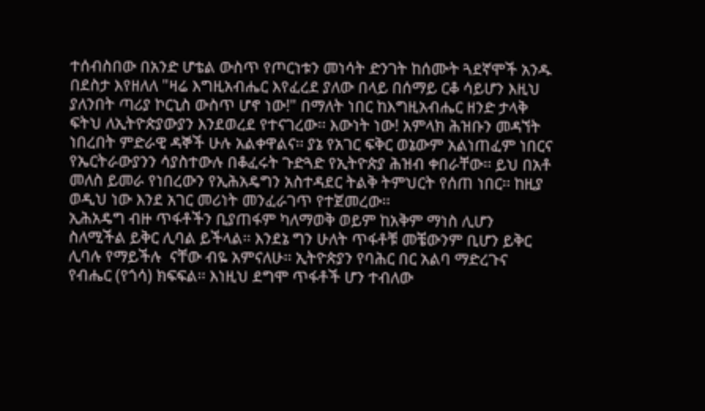ተሰብስበው በአንድ ሆቴል ውስጥ የጦርነቱን መነሳት ድንገት ከሰሙት ጓደኛሞች አንዱ በደስታ እየዘለለ "ዛሬ እግዚአብሔር እየፈረደ ያለው በላይ በሰማይ ርቆ ሳይሆን እዚህ ያለንበት ጣሪያ ኮርኒስ ውስጥ ሆኖ ነው!" በማለት ነበር ከእግዚአብሔር ዘንድ ታላቅ ፍትህ ለኢትዮጵያውያን እንደወረደ የተናገረው፡፡ እውነት ነው! አምላክ ሕዝቡን መዳኘት ነበረበት ምድራዊ ዳኞች ሁሉ አልቀዋልና፡፡ ያኔ የአገር ፍቅር ወኔውም አልነጠፈም ነበርና የኤርትራውያንን ሳያስተውሉ በቆፈሩት ጉድጓድ የኢትዮጵያ ሕዝብ ቀበራቸው፡፡ ይህ በአቶ መለስ ይመራ የነበረውን የኢሕአዴግን አስተዳደር ትልቅ ትምህርት የሰጠ ነበር፡፡ ከዚያ ወዲህ ነው እንደ አገር መሪነት መንፈራገጥ የተጀመረው፡፡
ኢሕአዴግ ብዙ ጥፋቶችን ቢያጠፋም ካለማወቅ ወይም ከአቅም ማነስ ሊሆን ስለሚችል ይቅር ሊባል ይችላል፡፡ እንደኔ ግን ሁለት ጥፋቶቹ መቼውንም ቢሆን ይቅር ሊባሉ የማይችሉ  ናቸው ብዬ አምናለሁ፡፡ ኢትዮጵያን የባሕር በር አልባ ማድረጉና የብሔር (የጎሳ) ክፍፍል፡፡ እነዚህ ደግሞ ጥፋቶች ሆን ተብለው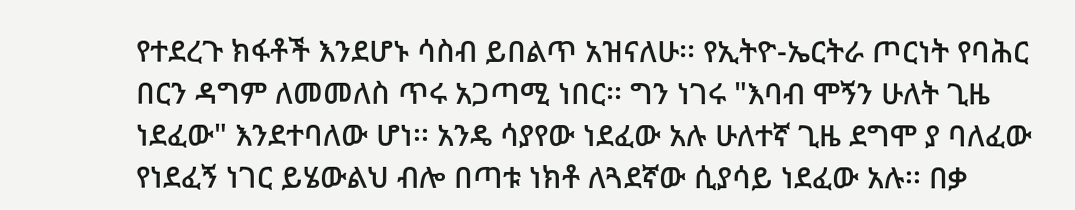የተደረጉ ክፋቶች እንደሆኑ ሳስብ ይበልጥ አዝናለሁ፡፡ የኢትዮ-ኤርትራ ጦርነት የባሕር በርን ዳግም ለመመለስ ጥሩ አጋጣሚ ነበር፡፡ ግን ነገሩ "እባብ ሞኝን ሁለት ጊዜ ነደፈው" እንደተባለው ሆነ፡፡ አንዴ ሳያየው ነደፈው አሉ ሁለተኛ ጊዜ ደግሞ ያ ባለፈው የነደፈኝ ነገር ይሄውልህ ብሎ በጣቱ ነክቶ ለጓደኛው ሲያሳይ ነደፈው አሉ፡፡ በቃ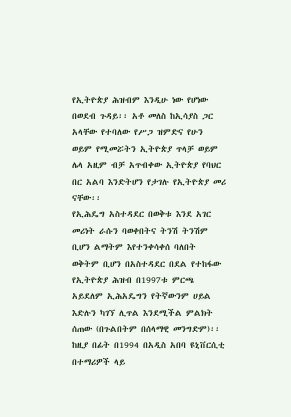የኢትዮጵያ ሕዝብም እንዲሁ ነው የሆነው በወደብ ጉዳይ፡፡ አቶ መለስ ከኢሳያስ ጋር አላቸው የተባለው የሥጋ ዝምድና የሁን ወይም የሚመሯትን ኢትዮጵያ ጥላቻ ወይም ሌላ አዚም ብቻ አጥብቀው ኢትዮጵያ የባህር በር አልባ እንድትሆን የታገሉ የኢትዮጵያ መሪ ናቸው፡፡
የኢሕዴግ አስተዳደር በወቅቱ እንደ አገር መሪነት ራሱን ባወቀበትና ትንሽ ትንሽም ቢሆን ልማትም እየተንቀሳቀሰ ባለበት ወቅትም ቢሆን በአስተዳደር በደል የተከፋው የኢትዮጵያ ሕዝብ በ1997ቱ ምርጫ አይደለም ኢሕአዴግን የትኛውንም ሀይል እድሉን ካገኘ ሊጥል እንደሚችል ምልክት ሰጠው (በጉልበትም በሰላማዊ መንግድም)፡፡ ከዚያ በፊት በ1994 በአዲስ አበባ ዩኒቨርሲቲ በተማሪዎች ላይ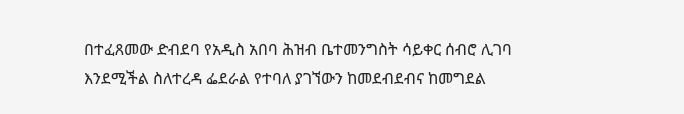በተፈጸመው ድብደባ የአዲስ አበባ ሕዝብ ቤተመንግስት ሳይቀር ሰብሮ ሊገባ እንደሚችል ስለተረዳ ፌደራል የተባለ ያገኘውን ከመደብደብና ከመግደል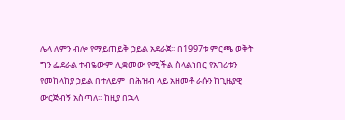ሌላ ለምን ብሎ የማይጠይቅ ኃይል አደራጀ፡፡ በ1997ቱ ምርጫ ወቅት ግን ፌደራል ተብዬውም ሊቋመው የሚችል ስላልነበር የአገሪቱን የመከላከያ ኃይል በተለይም  በሕዝብ ላይ አዘመቶ ራሱን ከጊዜያዊ ውርጅብኝ አስጣለ፡፡ ከዚያ በኋላ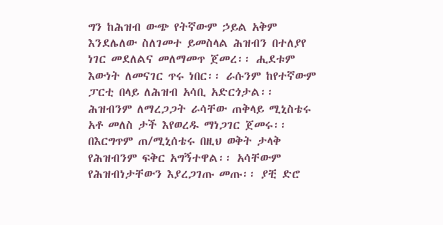ግን ከሕዝብ ውጭ የትኛውም ኃይል አቅም እንደሌለው ስለገመተ ይመስላል ሕዝብን በተለያየ ነገር መደለልና መለማመጥ ጀመረ፡፡ ሒደቱም እውነት ለመናገር ጥሩ ነበር፡፡ ራሱንም ከየተኛውም ፓርቲ በላይ ለሕዝብ አሳቢ አድርጎታል፡፡ ሕዝብንም ለማረጋጋት ራሳቸው ጠቅላይ ሚኒስቴሩ አቶ መለስ ታች እየወረዱ ማነጋገር ጀመሩ፡፡ በእርግጥም ጠ/ሚኒሰቴሩ በዚህ ወቅት ታላቅ የሕዝብንም ፍቅር አግኝተዋል፡፡ አሳቸውም የሕዝብነታቸውን እያረጋገጡ መጡ፡፡ ያቺ ድሮ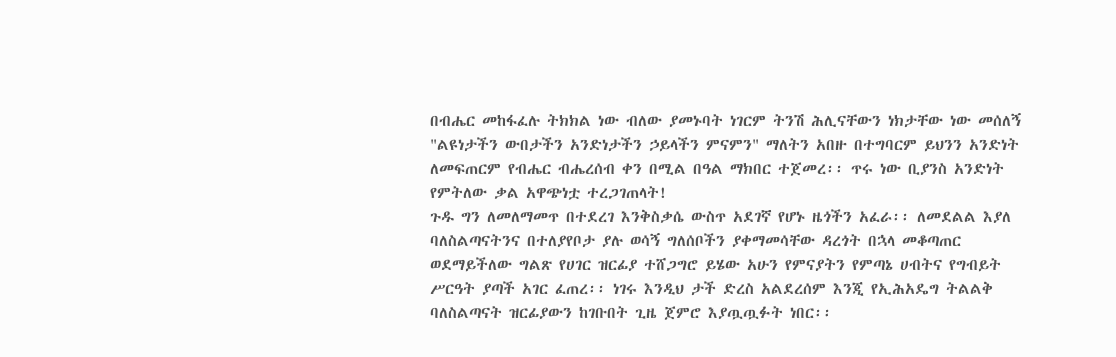በብሔር መከፋፈሉ ትክክል ነው ብለው ያመኑባት ነገርም ትንሽ ሕሊናቸውን ነክታቸው ነው መሰለኝ "ልዩነታችን ውበታችን አንድነታችን ኃይላችን ምናምን" ማለትን አበዙ በተግባርም ይህንን አንድነት ለመፍጠርም የብሔር ብሔረሰብ ቀን በሚል በዓል ማክበር ተጀመረ፡፡ ጥሩ ነው ቢያንስ አንድነት የምትለው ቃል አዋጭነቷ ተረጋገጠላት!
ጉዱ ግን ለመለማመጥ በተደረገ እንቅስቃሴ ውስጥ አደገኛ የሆኑ ዜጎችን አፈራ፡፡ ለመደልል እያለ ባለስልጣናትንና በተለያየቦታ ያሉ ወሳኝ ግለሰቦችን ያቀማመሳቸው ዳረጎት በኋላ መቆጣጠር ወደማይችለው ግልጽ የሀገር ዝርፊያ ተሸጋግሮ ይሄው አሁን የምናያትን የምጣኔ ሀብትና የግብይት ሥርዓት ያጣች አገር ፈጠረ፡፡ ነገሩ እንዲህ ታች ድረስ አልደረሰም እንጂ የኢሕአዴግ ትልልቅ ባለስልጣናት ዝርፊያውን ከገቡበት ጊዜ ጀምሮ እያጧጧፉት ነበር፡፡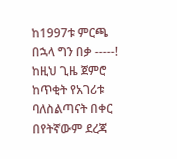ከ1997ቱ ምርጫ በኋላ ግን በቃ -----! ከዚህ ጊዜ ጀምሮ ከጥቂት የአገሪቱ ባለስልጣናት በቀር በየትኛውም ደረጃ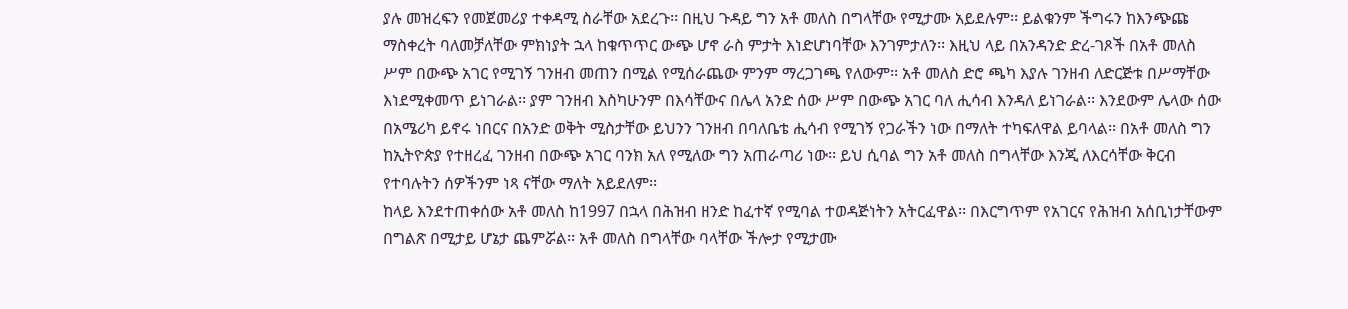ያሉ መዝረፍን የመጀመሪያ ተቀዳሚ ስራቸው አደረጉ፡፡ በዚህ ጉዳይ ግን አቶ መለስ በግላቸው የሚታሙ አይደሉም፡፡ ይልቁንም ችግሩን ከእንጭጩ ማስቀረት ባለመቻለቸው ምክነያት ኋላ ከቁጥጥር ውጭ ሆኖ ራስ ምታት እነድሆነባቸው እንገምታለን፡፡ እዚህ ላይ በአንዳንድ ድረ-ገጾች በአቶ መለስ ሥም በውጭ አገር የሚገኝ ገንዘብ መጠን በሚል የሚሰራጨው ምንም ማረጋገጫ የለውም፡፡ አቶ መለስ ድሮ ጫካ እያሉ ገንዘብ ለድርጅቱ በሥማቸው እነደሚቀመጥ ይነገራል፡፡ ያም ገንዘብ እስካሁንም በእሳቸውና በሌላ አንድ ሰው ሥም በውጭ አገር ባለ ሒሳብ እንዳለ ይነገራል፡፡ እንደውም ሌላው ሰው በአሜሪካ ይኖሩ ነበርና በአንድ ወቅት ሚስታቸው ይህንን ገንዘብ በባለቤቴ ሒሳብ የሚገኝ የጋራችን ነው በማለት ተካፍለዋል ይባላል፡፡ በአቶ መለስ ግን ከኢትዮጵያ የተዘረፈ ገንዘብ በውጭ አገር ባንክ አለ የሚለው ግን አጠራጣሪ ነው፡፡ ይህ ሲባል ግን አቶ መለስ በግላቸው እንጂ ለእርሳቸው ቅርብ የተባሉትን ሰዎችንም ነጻ ናቸው ማለት አይደለም፡፡
ከላይ እንደተጠቀሰው አቶ መለስ ከ1997 በኋላ በሕዝብ ዘንድ ከፈተኛ የሚባል ተወዳጅነትን አትርፈዋል፡፡ በእርግጥም የአገርና የሕዝብ አሰቢነታቸውም በግልጽ በሚታይ ሆኔታ ጨምሯል፡፡ አቶ መለስ በግላቸው ባላቸው ችሎታ የሚታሙ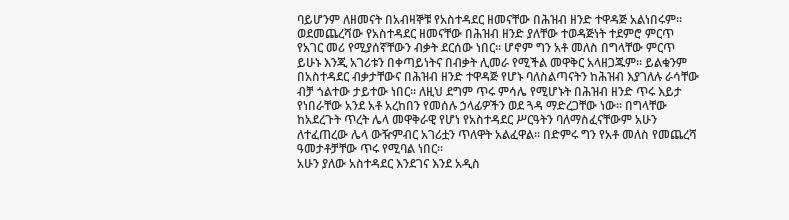ባይሆንም ለዘመናት በአብዛኞቹ የአስተዳደር ዘመናቸው በሕዝብ ዘንድ ተዋዳጅ አልነበሩም፡፡ ወደመጨረሻው የአስተዳደር ዘመናቸው በሕዝብ ዘንድ ያለቸው ተወዳጅነት ተደምሮ ምርጥ የአገር መሪ የሚያሰኛቸውን ብቃት ደርሰው ነበር፡፡ ሆኖም ግን አቶ መለስ በግላቸው ምርጥ ይሁኑ እንጂ አገሪቱን በቀጣይነትና በብቃት ሊመራ የሚችል መዋቅር አላዘጋጁም፡፡ ይልቁንም በአስተዳደር ብቃታቸውና በሕዝብ ዘንድ ተዋዳጅ የሆኑ ባለስልጣናትን ከሕዝብ እያገለሉ ራሳቸው ብቻ ጎልተው ታይተው ነበር፡፡ ለዚህ ደግም ጥሩ ምሳሌ የሚሆኑት በሕዝብ ዘንድ ጥሩ እይታ የነበራቸው አንደ አቶ አረከበን የመሰሉ ኃላፊዎችን ወደ ጓዳ ማድረጋቸው ነው፡፡ በግላቸው ከአደረጉት ጥረት ሌላ መዋቅራዊ የሆነ የአስተዳደር ሥርዓትን ባለማስፈናቸውም አሁን ለተፈጠረው ሌላ ውዥምብር አገሪቷን ጥለዋት አልፈዋል፡፡ በድምሩ ግን የአቶ መለስ የመጨረሻ ዓመታቶቻቸው ጥሩ የሚባል ነበር፡፡
አሁን ያለው አስተዳደር እንደገና እንደ አዲስ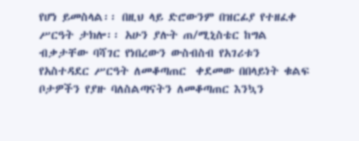የሆነ ይመስላል፡፡ በዚህ ላይ ድሮውንም በዝርፊያ የተዘፈቀ ሥርዓት ታክሎ፡፡ አሁን ያሉት ጠ/ሚኒስቴር ከግል ብቃታቸው ባሻገር የነበረውን ውስብስብ የአገሪቱን የአስተዳደር ሥርዓት ለመቆጣጠር  ቀደመው በበላይነት ቁልፍ ቦታዎችን የያዙ ባለስልጣናትን ለመቆጣጠር እንኳን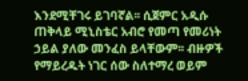እንደሚቸገሩ ይገባኛል፡፡ ሲጀምር አዲሱ ጠቅላይ ሚኒስቴር አብሮ የመጣ የመሪነት ኃይል ያለው መንፈስ ይላቸውም፡፡ ብዙዎች የማይረዱት ነገር ሰው ስለተማረ ወይም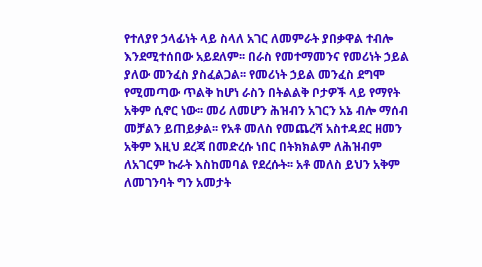የተለያየ ኃላፊነት ላይ ስላለ አገር ለመምራት ያበቃዋል ተብሎ እንደሚተሰበው አይደለም፡፡ በራስ የመተማመንና የመሪነት ኃይል ያለው መንፈስ ያስፈልጋል፡፡ የመሪነት ኃይል መንፈስ ደግሞ የሚመጣው ጥልቅ ከሆነ ራስን በትልልቅ ቦታዎች ላይ የማየት አቅም ሲኖር ነው፡፡ መሪ ለመሆን ሕዝብን አገርን አኔ ብሎ ማሰብ መቻልን ይጠይቃል፡፡ የአቶ መለስ የመጨረሻ አስተዳደር ዘመን አቅም እዚህ ደረጃ በመድረሱ ነበር በትክክልም ለሕዝብም ለአገርም ኩራት እስከመባል የደረሱት፡፡ አቶ መለስ ይህን አቅም ለመገንባት ግን አመታት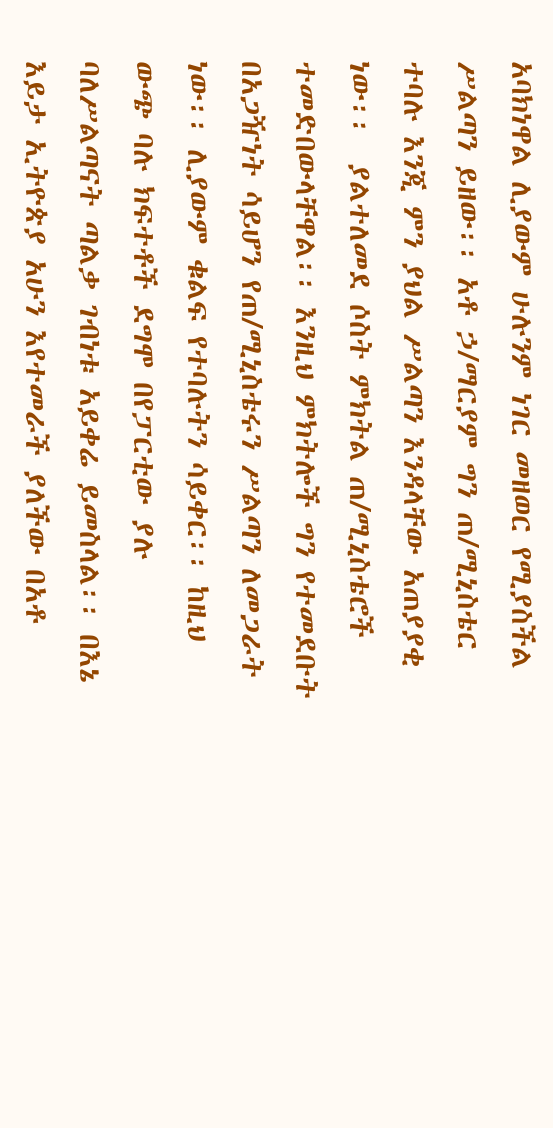አባክነዋል ሊያውም ሁሉንም ነገር መዘወር የሚያስችል ሥልጣን ይዘው፡፡ አቶ ኃ/ማርያም ግን ጠ/ሚኒስቴር ተባሉ እንጂ ምን ያህል ሥልጣን እንዳላቸው አጠያያቂ ነው፡፡  ያልተለመደ ሶስት ምክትል ጠ/ሚኒስቴሮች ተመድበውላቸዋል፡፡ እንዚህ ምክትሎች ግን የተመደቡት በአጋዥነት ሳይሆን የጠ/ሚኒስቴሩን ሥልጣን ለመጋራት ነው፡፡ ሊያውም ቁልፍ የተባሉትን ሳይቀር፡፡ ከዚህ ውጭ ባሉ ክፍተቶች ደግሞ በየፓርቲው ያሉ ባለሥልጣናት ጣልቃ ገብነቱ አይቀሬ ይመስላል፡፡ በእኔ እይታ ኢትዮጵያ አሁን እየተመራች ያለችው በአቶ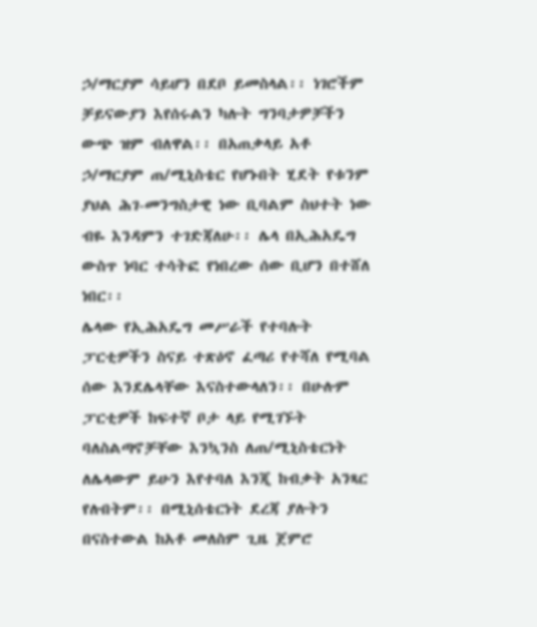ኃ/ማርያም ሳይሆን በደቦ ይመስላል፡፡ ነገሮችም ቻይናውያን እየሰሩልን ካሉት ግንባታዎቻችን ውጭ ዝም ብለዋል፡፡ በአጠቃላይ አቶ ኃ/ማርያም ጠ/ሚኒስቴር የሆኑበት ሂደት የቱንም ያህል ሕገ-መንግስታዊ ነው ቢባልም ስህተት ነው ብዬ እንዳምን ተገድጃለሁ፡፡ ሌላ በኢሕአዴግ ውስጥ ነባር ተሳትፎ የነበረው ሰው ቢሆን በተሸለ ነበር፡፡
ሌላው የኢሕአዴግ መሥራች የተባሉት ፓርቲዎችን ስናይ ተጽዕኖ ፈጣሪ የተሻለ የሚባል ሰው እንደሌላቸው እናስተውላለን፡፡ በሁሉም ፓርቲዎች ከፍተኛ ቦታ ላይ የሚገኙት ባለስልጣኖቻቸው እንኳንስ ለጠ/ሚኒስቴርነት ለሌላውም ይሁን እየተባለ እንጂ ከብቃት አንጻር የሉበትም፡፡ በሚኒሰቴርነት ደረጃ ያሉትን በናስተውል ከአቶ መለስም ጊዜ ጀምሮ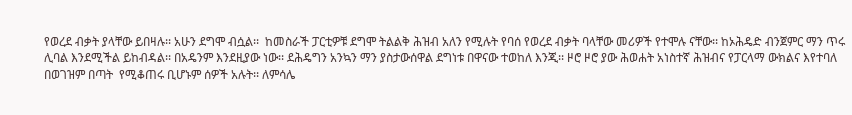የወረደ ብቃት ያላቸው ይበዛሉ፡፡ አሁን ደግሞ ብሷል፡፡  ከመስራች ፓርቲዎቹ ደግሞ ትልልቅ ሕዝብ አለን የሚሉት የባሰ የወረደ ብቃት ባላቸው መሪዎች የተሞሉ ናቸው፡፡ ከኦሕዴድ ብንጀምር ማን ጥሩ ሊባል እንደሚችል ይከብዳል፡፡ በአዴንም እንደዚያው ነው፡፡ ደሕዴግን አንኳን ማን ያስታውሰዋል ደግነቱ በዋናው ተወከለ እንጂ፡፡ ዞሮ ዞሮ ያው ሕወሐት አነስተኛ ሕዝብና የፓርላማ ውክልና እየተባለ በወገዝም በጣት  የሚቆጠሩ ቢሆኑም ሰዎች አሉት፡፡ ለምሳሌ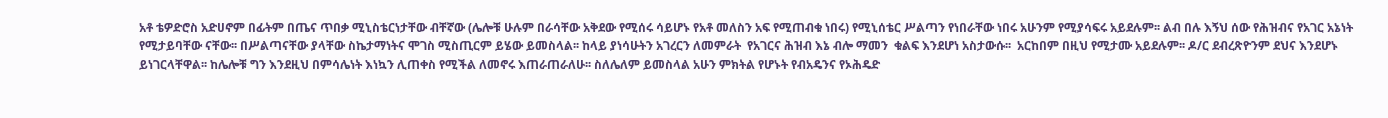አቶ ቴዎድሮስ አድሀኖም በፊትም በጤና ጥበቃ ሚኒስቴርነታቸው ብቸኛው (ሌሎቹ ሁሉም በራሳቸው አቅደው የሚሰሩ ሳይሆኑ የአቶ መለስን አፍ የሚጠብቁ ነበሩ) የሚኒሰቴር ሥልጣን የነበራቸው ነበሩ አሁንም የሚያሳፍሩ አይደሉም፡፡ ልብ በሉ እኝህ ሰው የሕዝብና የአገር አኔነት የሚታይባቸው ናቸው፡፡ በሥልጣናቸው ያላቸው ስኬታማነትና ሞገስ ሚስጢርም ይሄው ይመስላል፡፡ ከላይ ያነሳሁትን አገረርን ለመምራት  የአገርና ሕዝብ እኔ ብሎ ማመን  ቁልፍ እንደሆነ አስታውሱ፡፡  አርከበም በዚህ የሚታሙ አይደሉም፡፡ ዶ/ር ደብረጽዮንም ደህና እንደሆኑ ይነገርላቸዋል፡፡ ከሌሎቹ ግን እንደዚህ በምሳሌነት እነኳን ሊጠቀስ የሚችል ለመኖሩ እጠራጠራለሁ፡፡ ስለሌለም ይመስላል አሁን ምክትል የሆኑት የብአዴንና የኦሕዴድ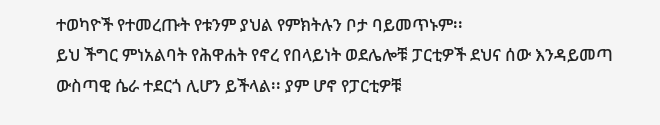ተወካዮች የተመረጡት የቱንም ያህል የምክትሉን ቦታ ባይመጥኑም፡፡
ይህ ችግር ምነአልባት የሕዋሐት የኖረ የበላይነት ወደሌሎቹ ፓርቲዎች ደህና ሰው እንዳይመጣ ውስጣዊ ሴራ ተደርጎ ሊሆን ይችላል፡፡ ያም ሆኖ የፓርቲዎቹ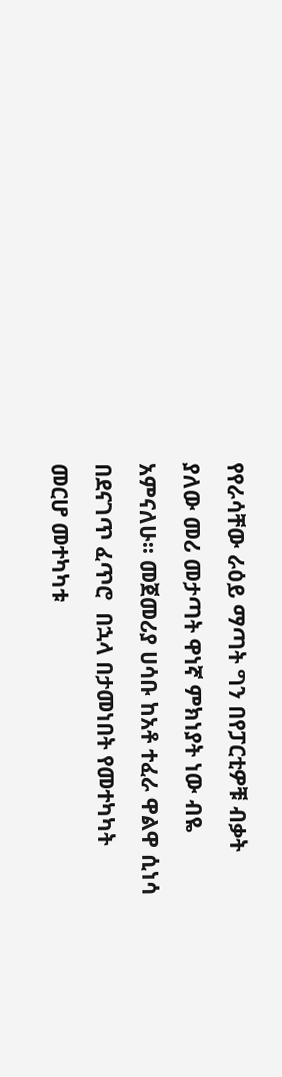የየራሳቸው ራዕይ ማጣት ግን በየፓርቲዎቹ ብቃት ያለው መሪ መታጣት ዋነኛ ምክነያት ነው ብዬ አምናለሁ፡፡ መጀመሪያ ሀሳቡ ከአቶ ተፈራ ዋልዋ ሲነሳ በደናገጥ ፈጥሮ  በኋላ በታመነበት የመተካካት መርሆ መተካካቱ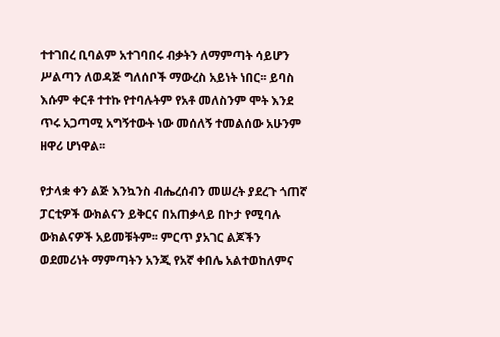ተተገበረ ቢባልም አተገባበሩ ብቃትን ለማምጣት ሳይሆን ሥልጣን ለወዳጅ ግለሰቦች ማውረስ አይነት ነበር፡፡ ይባስ እሱም ቀርቶ ተተኩ የተባሉትም የአቶ መለስንም ሞት እንደ ጥሩ አጋጣሚ አግኝተውት ነው መሰለኝ ተመልሰው አሁንም ዘዋሪ ሆነዋል፡፡

የታላቋ ቀን ልጅ እንኳንስ ብሔረሰብን መሠረት ያደረጉ ጎጠኛ ፓርቲዎች ውክልናን ይቅርና በአጠቃላይ በኮታ የሚባሉ ውክልናዎች አይመቹትም፡፡ ምርጥ ያአገር ልጆችን ወደመሪነት ማምጣትን አንጂ የአኛ ቀበሌ አልተወከለምና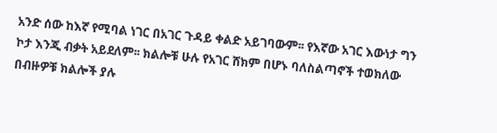አንድ ሰው ከእኛ የሚባል ነገር በአገር ጉዳይ ቀልድ አይገባውም፡፡ የእኛው አገር እውነታ ግን ኮታ እንጂ ብቃት አይደለም፡፡ ክልሎቹ ሁሉ የአገር ሸክም በሆኑ ባለስልጣኖች ተወክለው በብዙዎቹ ክልሎች ያሉ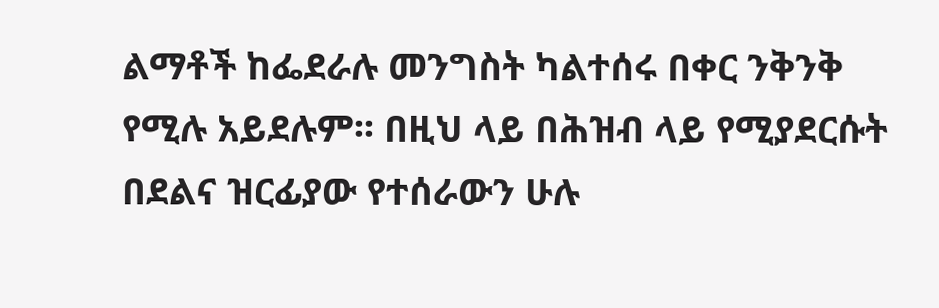ልማቶች ከፌደራሉ መንግስት ካልተሰሩ በቀር ንቅንቅ የሚሉ አይደሉም፡፡ በዚህ ላይ በሕዝብ ላይ የሚያደርሱት በደልና ዝርፊያው የተሰራውን ሁሉ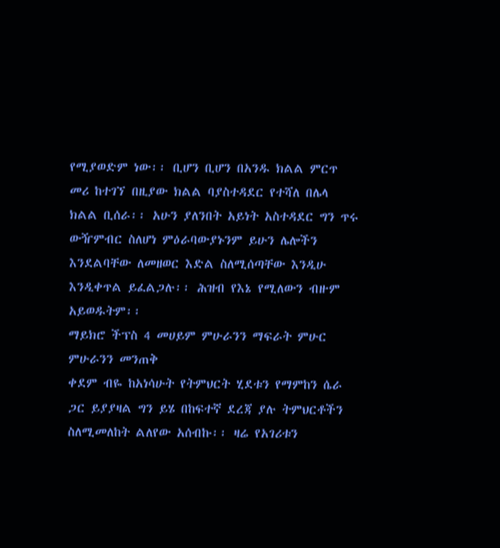የሚያወድም ነው፡፡ ቢሆን ቢሆን በአንዱ ክልል ምርጥ መሪ ከተገኘ በዚያው ክልል ባያስተዳደር የተሻለ በሌላ ክልል ቢሰራ፡፡ አሁን ያለንበት አይነት አስተዳደር ግን ጥሩ ውዥምብር ስለሆነ ምዕራባውያኑንም ይሁን ሌሎችን እንደልባቸው ለመዘወር እድል ስለሚሰጣቸው እንዲሁ እንዲቀጥል ይፈልጋሉ፡፡ ሕዝብ የእኔ የሚለውን ብዙም አይወዱትም፡፡
ማይክሮ ችፕስ 4 መሀይም ምሁራንን ማፍራት ምሁር ምሁራንን መንጠቅ
ቀደም ብዬ ከአነሳሁት የትምህርት ሂደቱን የማምከን ሴራ ጋር ይያያዛል ግን ይሄ በከፍተኛ ደረጃ ያሉ ትምህርቶችን ስለሚመለከት ልለየው አሰብኩ፡፡ ዛሬ የአገሪቱን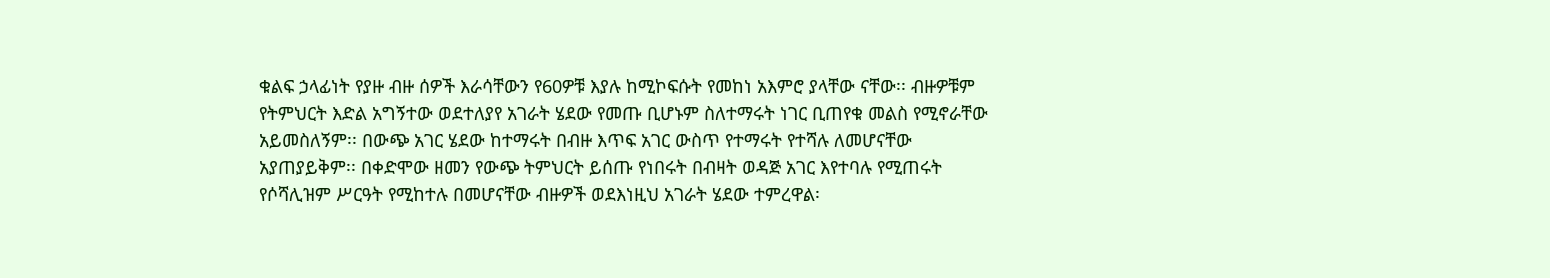ቁልፍ ኃላፊነት የያዙ ብዙ ሰዎች እራሳቸውን የ60ዎቹ እያሉ ከሚኮፍሱት የመከነ አእምሮ ያላቸው ናቸው፡፡ ብዙዎቹም የትምህርት እድል አግኝተው ወደተለያየ አገራት ሄደው የመጡ ቢሆኑም ስለተማሩት ነገር ቢጠየቁ መልስ የሚኖራቸው አይመስለኝም፡፡ በውጭ አገር ሄደው ከተማሩት በብዙ እጥፍ አገር ውስጥ የተማሩት የተሻሉ ለመሆናቸው አያጠያይቅም፡፡ በቀድሞው ዘመን የውጭ ትምህርት ይሰጡ የነበሩት በብዛት ወዳጅ አገር እየተባሉ የሚጠሩት የሶሻሊዝም ሥርዓት የሚከተሉ በመሆናቸው ብዙዎች ወደእነዚህ አገራት ሄደው ተምረዋል፡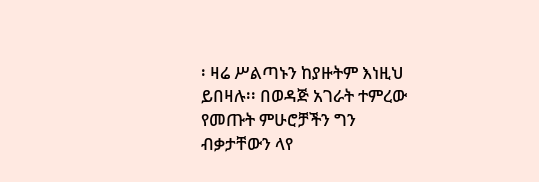፡ ዛሬ ሥልጣኑን ከያዙትም እነዚህ ይበዛሉ፡፡ በወዳጅ አገራት ተምረው የመጡት ምሁሮቻችን ግን ብቃታቸውን ላየ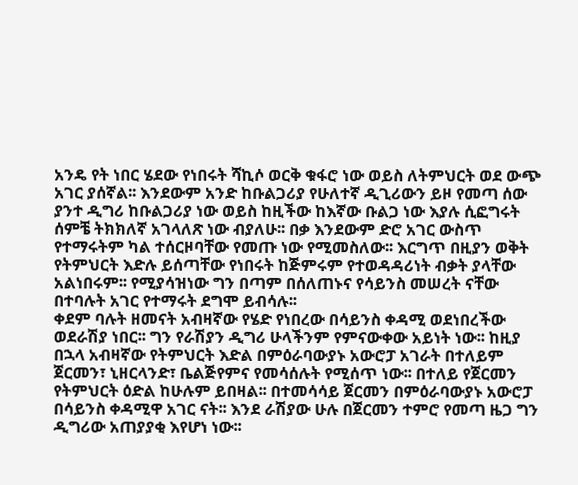አንዴ የት ነበር ሄደው የነበሩት ሻኪሶ ወርቅ ቁፋሮ ነው ወይስ ለትምህርት ወደ ውጭ አገር ያሰኛል፡፡ እንደውም አንድ ከቡልጋሪያ የሁለተኛ ዲጊሪውን ይዞ የመጣ ሰው ያንተ ዲግሪ ከቡልጋሪያ ነው ወይስ ከዚችው ከእኛው ቡልጋ ነው እያሉ ሲፎግሩት ሰምቼ ትክክለኛ አገላለጽ ነው ብያለሁ፡፡ በቃ እንደውም ድሮ አገር ውስጥ የተማሩትም ካል ተሰርዞባቸው የመጡ ነው የሚመስለው፡፡ እርግጥ በዚያን ወቅት የትምህርት እድሉ ይሰጣቸው የነበሩት ከጅምሩም የተወዳዳሪነት ብቃት ያላቸው አልነበሩም፡፡ የሚያሳዝነው ግን በጣም በሰለጠኑና የሳይንስ መሠረት ናቸው በተባሉት አገር የተማሩት ደግሞ ይብሳሉ፡፡
ቀደም ባሉት ዘመናት አብዛኛው የሄድ የነበረው በሳይንስ ቀዳሚ ወደነበረችው ወደራሽያ ነበር፡፡ ግን የራሽያን ዲግሪ ሁላችንም የምናውቀው አይነት ነው፡፡ ከዚያ በኋላ አብዛኛው የትምህርት እድል በምዕራባውያኑ አውሮፓ አገራት በተለይም ጀርመን፣ ኒዘርላንድ፣ ቤልጅየምና የመሳሰሉት የሚሰጥ ነው፡፡ በተለይ የጀርመን የትምህርት ዕድል ከሁሉም ይበዛል፡፡ በተመሳሳይ ጀርመን በምዕራባውያኑ አውሮፓ በሳይንስ ቀዳሚዋ አገር ናት፡፡ እንደ ራሽያው ሁሉ በጀርመን ተምሮ የመጣ ዜጋ ግን ዲግሪው አጠያያቂ እየሆነ ነው፡፡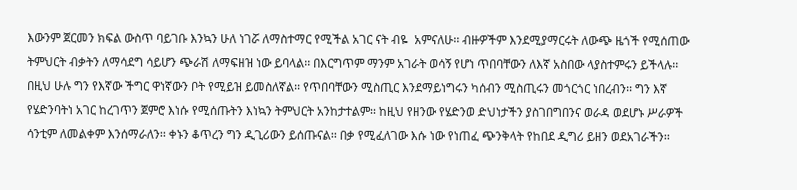እውንም ጀርመን ክፍል ውስጥ ባይገቡ እንኳን ሁለ ነገሯ ለማስተማር የሚችል አገር ናት ብዬ  አምናለሁ፡፡ ብዙዎችም እንደሚያማርሩት ለውጭ ዜጎች የሚሰጠው ትምህርት ብቃትን ለማሳደግ ሳይሆን ጭራሽ ለማፍዘዝ ነው ይባላል፡፡ በእርግጥም ማንም አገራት ወሳኝ የሆነ ጥበባቸውን ለእኛ አስበው ላያስተምሩን ይችላሉ፡፡ በዚህ ሁሉ ግን የእኛው ችግር ዋነኛውን ቦት የሚይዝ ይመስለኛል፡፡ የጥበባቸውን ሚስጢር እንደማይነግሩን ካሰብን ሚስጢሩን መጎርጎር ነበረብን፡፡ ግን እኛ የሄድንባትነ አገር ከረገጥን ጀምሮ እነሱ የሚሰጡትን እነኳን ትምህርት አንከታተልም፡፡ ከዚህ የዘንው የሄድንወ ድህነታችን ያስገበግበንና ወራዳ ወደሆኑ ሥራዎች ሳንቲም ለመልቀም እንሰማራለን፡፡ ቀኑን ቆጥረን ግን ዲጊሪውን ይሰጡናል፡፡ በቃ የሚፈለገው እሱ ነው የነጠፈ ጭንቅላት የከበደ ዲግሪ ይዘን ወደአገራችን፡፡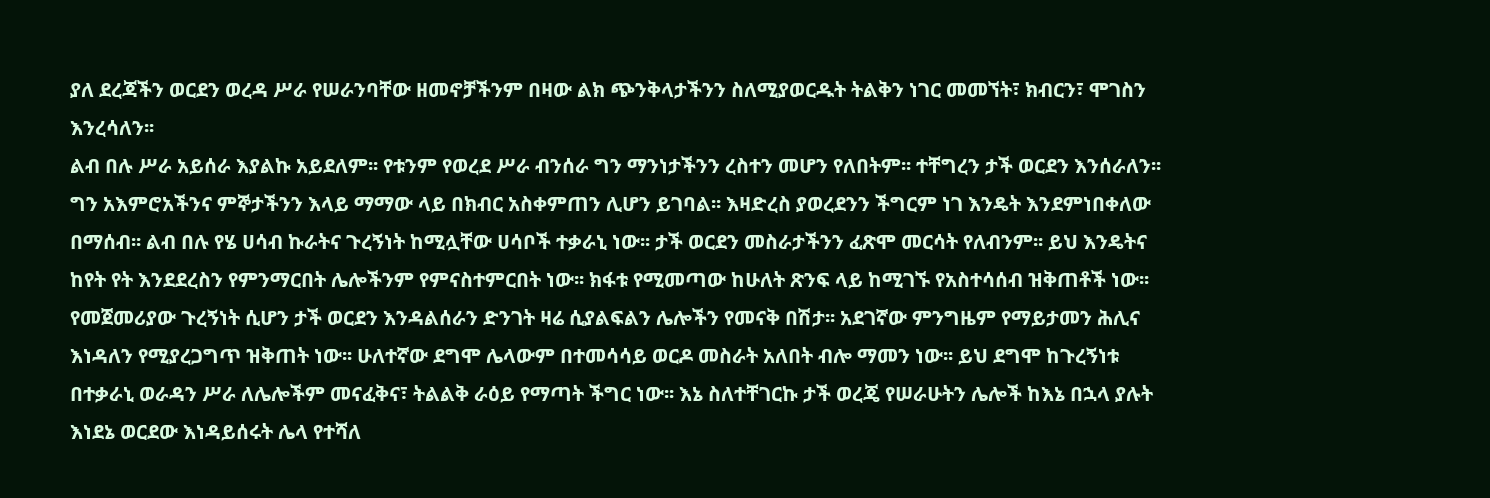ያለ ደረጃችን ወርደን ወረዳ ሥራ የሠራንባቸው ዘመኖቻችንም በዛው ልክ ጭንቅላታችንን ስለሚያወርዱት ትልቅን ነገር መመኘት፣ ክብርን፣ ሞገስን እንረሳለን፡፡
ልብ በሉ ሥራ አይሰራ እያልኩ አይደለም፡፡ የቱንም የወረደ ሥራ ብንሰራ ግን ማንነታችንን ረስተን መሆን የለበትም፡፡ ተቸግረን ታች ወርደን እንሰራለን፡፡ ግን አእምሮአችንና ምኞታችንን እላይ ማማው ላይ በክብር አስቀምጠን ሊሆን ይገባል፡፡ እዛድረስ ያወረደንን ችግርም ነገ እንዴት እንደምነበቀለው በማሰብ፡፡ ልብ በሉ የሄ ሀሳብ ኩራትና ጉረኝነት ከሚሏቸው ሀሳቦች ተቃራኒ ነው፡፡ ታች ወርደን መስራታችንን ፈጽሞ መርሳት የለብንም፡፡ ይህ እንዴትና ከየት የት እንደደረስን የምንማርበት ሌሎችንም የምናስተምርበት ነው፡፡ ክፋቱ የሚመጣው ከሁለት ጽንፍ ላይ ከሚገኙ የአስተሳሰብ ዝቅጠቶች ነው፡፡ የመጀመሪያው ጉረኝነት ሲሆን ታች ወርደን እንዳልሰራን ድንገት ዛሬ ሲያልፍልን ሌሎችን የመናቅ በሽታ፡፡ አደገኛው ምንግዜም የማይታመን ሕሊና እነዳለን የሚያረጋግጥ ዝቅጠት ነው፡፡ ሁለተኛው ደግሞ ሌላውም በተመሳሳይ ወርዶ መስራት አለበት ብሎ ማመን ነው፡፡ ይህ ደግሞ ከጉረኝነቱ በተቃራኒ ወራዳን ሥራ ለሌሎችም መናፈቅና፣ ትልልቅ ራዕይ የማጣት ችግር ነው፡፡ እኔ ስለተቸገርኩ ታች ወረጄ የሠራሁትን ሌሎች ከእኔ በኋላ ያሉት እነደኔ ወርደው እነዳይሰሩት ሌላ የተሻለ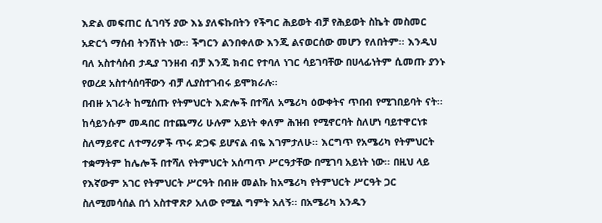እድል መፍጠር ሲገባኝ ያው እኔ ያለፍኩበትን የችግር ሕይወት ብቻ የሕይወት ስኬት መስመር አድርጎ ማሰብ ትንሽነት ነው፡፡ ችግርን ልንበቀለው እንጂ ልናወርሰው መሆን የለበትም፡፡ እንዲህ ባለ አስተሳሰብ ታዲያ ገንዘብ ብቻ እንጂ ክብር የተባለ ነገር ሳይገባቸው በሀላፊነትም ሲመጡ ያንኑ የወረደ አስተሳሰባቸውን ብቻ ሊያስተገብሩ ይሞክራሉ፡፡
በብዙ አገራት ከሚሰጡ የትምህርት እድሎች በተሻለ አሜሪካ ዕውቀትና ጥበብ የሚገበይባት ናት፡፡ ከሳይንሱም መዳበር በተጨማሪ ሁሉም አይነት ቀለም ሕዝብ የሚኖርባት ስለሆነ ባይተዋርነቱ ስለማይኖር ለተማሪዎች ጥሩ ድጋፍ ይሆናል ብዬ እገምታለሁ፡፡ እርግጥ የአሜሪካ የትምህርት ተቋማትም ከሌሎች በተሻለ የትምህርት አሰጣጥ ሥርዓታቸው በሚገባ አይነት ነው፡፡ በዚህ ላይ የእኛውም አገር የትምህርት ሥርዓት በብዙ መልኩ ከአሜሪካ የትምህርት ሥርዓት ጋር ስለሚመሳሰል በጎ አስተዋጽዖ አለው የሚል ግምት አለኝ፡፡ በአሜሪካ አንዱን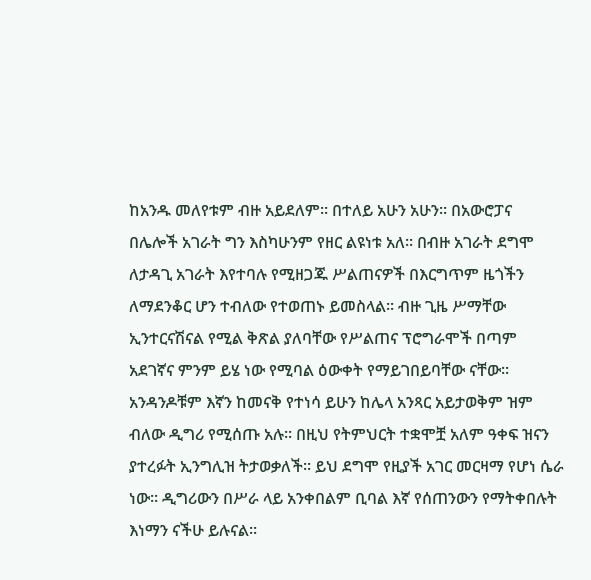ከአንዱ መለየቱም ብዙ አይደለም፡፡ በተለይ አሁን አሁን፡፡ በአውሮፓና በሌሎች አገራት ግን እስካሁንም የዘር ልዩነቱ አለ፡፡ በብዙ አገራት ደግሞ ለታዳጊ አገራት እየተባሉ የሚዘጋጁ ሥልጠናዎች በእርግጥም ዜጎችን ለማደንቆር ሆን ተብለው የተወጠኑ ይመስላል፡፡ ብዙ ጊዜ ሥማቸው ኢንተርናሽናል የሚል ቅጽል ያለባቸው የሥልጠና ፕሮግራሞች በጣም አደገኛና ምንም ይሄ ነው የሚባል ዕውቀት የማይገበይባቸው ናቸው፡፡ አንዳንዶቹም እኛን ከመናቅ የተነሳ ይሁን ከሌላ አንጻር አይታወቅም ዝም ብለው ዲግሪ የሚሰጡ አሉ፡፡ በዚህ የትምህርት ተቋሞቿ አለም ዓቀፍ ዝናን ያተረፉት ኢንግሊዝ ትታወቃለች፡፡ ይህ ደግሞ የዚያች አገር መርዛማ የሆነ ሴራ ነው፡፡ ዲግሪውን በሥራ ላይ አንቀበልም ቢባል እኛ የሰጠንውን የማትቀበሉት እነማን ናችሁ ይሉናል፡፡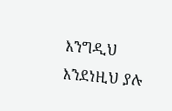እንግዲህ እንደነዚህ ያሉ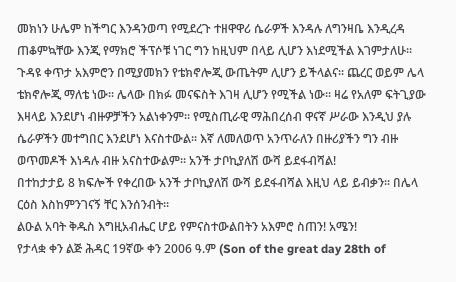መክነን ሁሌም ከችግር እንዳንወጣ የሚደረጉ ተዘዋዋሪ ሴራዎች እንዳሉ ለግንዛቤ እንዲረዳ ጠቆምኳቸው እንጂ የማክሮ ችፕሶቹ ነገር ግን ከዚህም በላይ ሊሆን እነደሚችል እገምታለሁ፡፡ ጉዳዩ ቀጥታ አእምሮን በሚያመክን የቴክኖሎጂ ውጤትም ሊሆን ይችላልና፡፡ ጨረር ወይም ሌላ ቴክኖሎጂ ማለቴ ነው፡፡ ሌላው በክፉ መናፍስት እገዛ ሊሆን የሚችል ነው፡፡ ዛሬ የአለም ፍትጊያው እዛላይ እንደሆነ ብዙዎቻችን አልነቀንም፡፡ የሚስጢራዊ ማሕበረሰብ ዋናኛ ሥራው እንዲህ ያሉ ሴራዎችን መተግበር እንደሆነ እናስተውል፡፡ እኛ ለመለወጥ አንጥራለን በዙሪያችን ግን ብዙ ወጥመዶች እነዳሉ ብዙ አናስተውልም፡፡ አንች ታቦኪያለሽ ውሻ ይደፋብሻል!
በተከታታይ 8 ክፍሎች የቀረበው አንች ታቦኪያለሽ ውሻ ይደፋብሻል እዚህ ላይ ይብቃን፡፡ በሌላ ርዕስ እስከምንገናኝ ቸር እንሰንብት፡፡
ልዑል አባት ቅዱስ እግዚአብሔር ሆይ የምናስተውልበትን አእምሮ ስጠን! አሜን!
የታላቋ ቀን ልጅ ሕዳር 19ኛው ቀን 2006 ዓ.ም (Son of the great day 28th of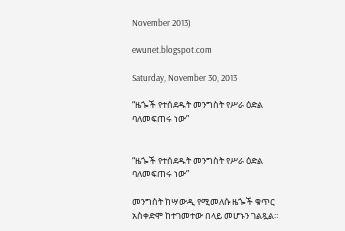November 2013)

ewunet.blogspot.com

Saturday, November 30, 2013

“ዜጐች የተሰደዱት መንግስት የሥራ ዕድል ባለመፍጠሩ ነው”


“ዜጐች የተሰደዱት መንግስት የሥራ ዕድል ባለመፍጠሩ ነው”

መንግስት ከሣውዲ የሚመለሱ ዜጐች ቁጥር አስቀድሞ ከተገመተው በላይ መሆኑን ገልጿል።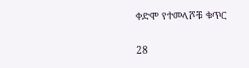ቀድሞ የተመላሾቹ ቁጥር

28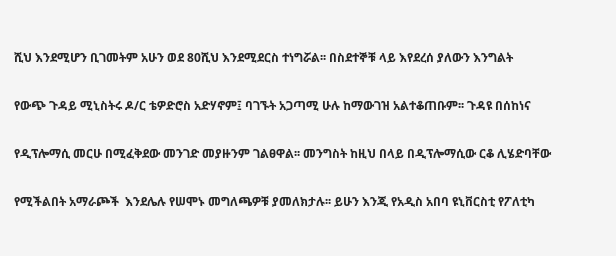ሺህ እንደሚሆን ቢገመትም አሁን ወደ 80ሺህ እንደሚደርስ ተነግሯል፡፡ በስደተኞቹ ላይ እየደረሰ ያለውን እንግልት

የውጭ ጉዳይ ሚኒስትሩ ዶ/ር ቴዎድሮስ አድሃኖም፤ ባገኙት አጋጣሚ ሁሉ ከማውገዝ አልተቆጠቡም፡፡ ጉዳዩ በሰከነና

የዲፕሎማሲ መርሁ በሚፈቅደው መንገድ መያዙንም ገልፀዋል፡፡ መንግስት ከዚህ በላይ በዲፕሎማሲው ርቆ ሊሄድባቸው

የሚችልበት አማራጮች  እንደሌሉ የሠሞኑ መግለጫዎቹ ያመለክታሉ፡፡ ይሁን እንጂ የአዲስ አበባ ዩኒቨርስቲ የፖለቲካ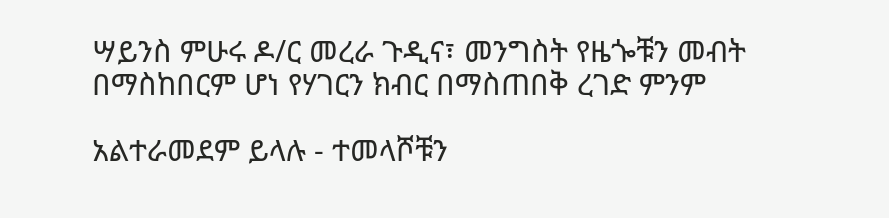ሣይንስ ምሁሩ ዶ/ር መረራ ጉዲና፣ መንግስት የዜጐቹን መብት በማስከበርም ሆነ የሃገርን ክብር በማስጠበቅ ረገድ ምንም

አልተራመደም ይላሉ - ተመላሾቹን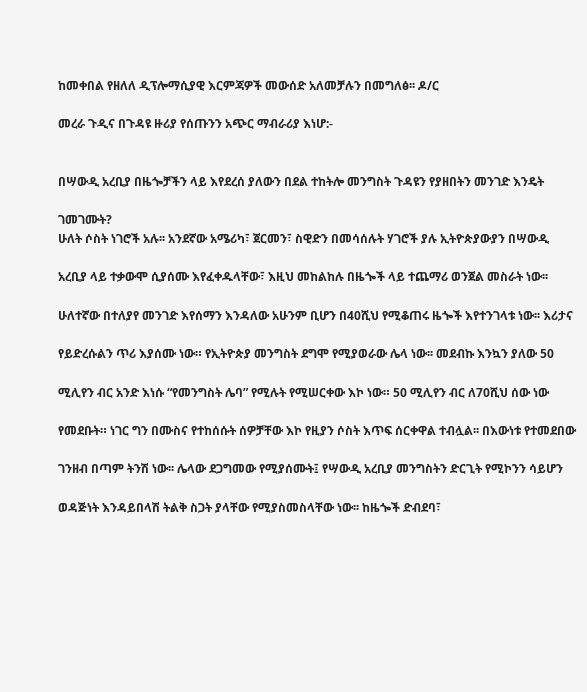ከመቀበል የዘለለ ዲፕሎማሲያዊ እርምጃዎች መውሰድ አለመቻሉን በመግለፅ፡፡ ዶ/ር

መረራ ጉዲና በጉዳዩ ዙሪያ የሰጡንን አጭር ማብራሪያ እነሆ:-


በሣውዲ አረቢያ በዜጐቻችን ላይ እየደረሰ ያለውን በደል ተከትሎ መንግስት ጉዳዩን የያዘበትን መንገድ እንዴት

ገመገሙት?
ሁለት ሶስት ነገሮች አሉ፡፡ አንደኛው አሜሪካ፣ ጀርመን፣ ስዊድን በመሳሰሉት ሃገሮች ያሉ ኢትዮጵያውያን በሣውዲ

አረቢያ ላይ ተቃውሞ ሲያሰሙ እየፈቀዱላቸው፣ እዚህ መከልከሉ በዜጐች ላይ ተጨማሪ ወንጀል መስራት ነው፡፡

ሁለተኛው በተለያየ መንገድ እየሰማን እንዳለው አሁንም ቢሆን በ40ሺህ የሚቆጠሩ ዜጐች እየተንገላቱ ነው፡፡ እሪታና

የይድረሱልን ጥሪ እያሰሙ ነው። የኢትዮጵያ መንግስት ደግሞ የሚያወራው ሌላ ነው፡፡ መደብኩ እንኳን ያለው 50

ሚሊየን ብር አንድ እነሱ “የመንግስት ሌባ” የሚሉት የሚሠርቀው እኮ ነው። 50 ሚሊየን ብር ለ70ሺህ ሰው ነው

የመደቡት። ነገር ግን በሙስና የተከሰሱት ሰዎቻቸው እኮ የዚያን ሶስት እጥፍ ሰርቀዋል ተብሏል፡፡ በእውነቱ የተመደበው

ገንዘብ በጣም ትንሽ ነው፡፡ ሌላው ደጋግመው የሚያሰሙት፤ የሣውዲ አረቢያ መንግስትን ድርጊት የሚኮንን ሳይሆን

ወዳጅነት እንዳይበላሽ ትልቅ ስጋት ያላቸው የሚያስመስላቸው ነው፡፡ ከዜጐች ድብደባ፣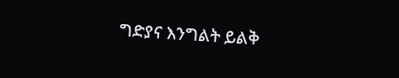ግድያና እንግልት ይልቅ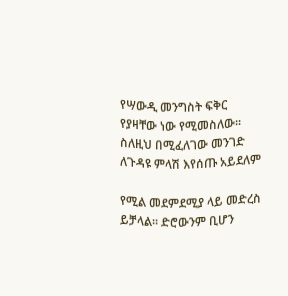የሣውዲ መንግስት ፍቅር የያዛቸው ነው የሚመስለው፡፡ ስለዚህ በሚፈለገው መንገድ ለጉዳዩ ምላሽ እየሰጡ አይደለም

የሚል መደምደሚያ ላይ መድረስ ይቻላል፡፡ ድሮውንም ቢሆን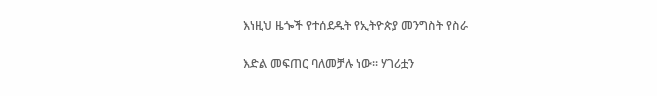እነዚህ ዜጐች የተሰደዱት የኢትዮጵያ መንግስት የስራ

እድል መፍጠር ባለመቻሉ ነው፡፡ ሃገሪቷን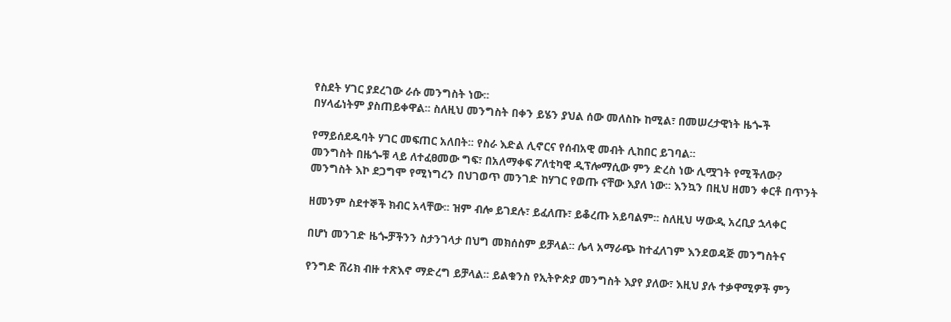የስደት ሃገር ያደረገው ራሱ መንግስት ነው፡፡
በሃላፊነትም ያስጠይቀዋል፡፡ ስለዚህ መንግስት በቀን ይሄን ያህል ሰው መለስኩ ከሚል፣ በመሠረታዊነት ዜጐች

የማይሰደዱባት ሃገር መፍጠር አለበት፡፡ የስራ እድል ሊኖርና የሰብአዊ መብት ሊከበር ይገባል፡፡
መንግስት በዜጐቹ ላይ ለተፈፀመው ግፍ፣ በአለማቀፍ ፖለቲካዊ ዲፕሎማሲው ምን ድረስ ነው ሊሟገት የሚችለው?
መንግስት እኮ ደጋግሞ የሚነግረን በህገወጥ መንገድ ከሃገር የወጡ ናቸው እያለ ነው፡፡ እንኳን በዚህ ዘመን ቀርቶ በጥንት

ዘመንም ስደተኞች ክብር አላቸው፡፡ ዝም ብሎ ይገደሉ፣ ይፈለጡ፣ ይቆረጡ አይባልም፡፡ ስለዚህ ሣውዲ አረቢያ ኋላቀር

በሆነ መንገድ ዜጐቻችንን ስታንገላታ በህግ መክሰስም ይቻላል፡፡ ሌላ አማራጭ ከተፈለገም እንደወዳጅ መንግስትና

የንግድ ሸሪክ ብዙ ተጽእኖ ማድረግ ይቻላል፡፡ ይልቁንስ የኢትዮጵያ መንግስት እያየ ያለው፣ እዚህ ያሉ ተቃዋሚዎች ምን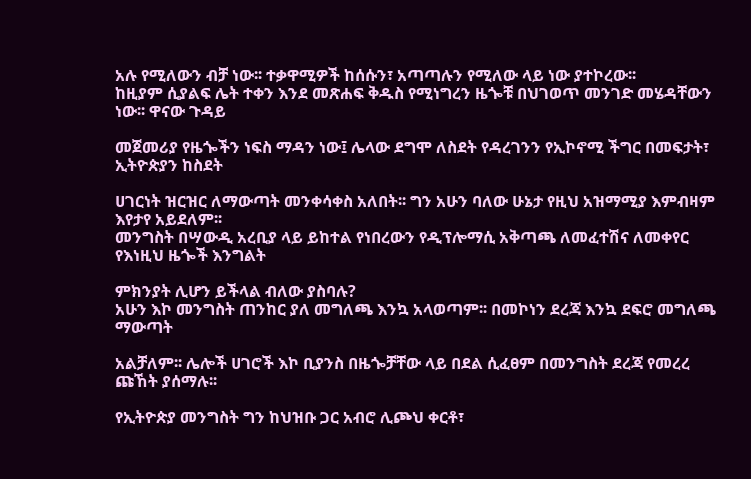አሉ የሚለውን ብቻ ነው፡፡ ተቃዋሚዎች ከሰሱን፣ አጣጣሉን የሚለው ላይ ነው ያተኮረው፡፡
ከዚያም ሲያልፍ ሌት ተቀን እንደ መጽሐፍ ቅዱስ የሚነግረን ዜጐቹ በህገወጥ መንገድ መሄዳቸውን ነው፡፡ ዋናው ጉዳይ

መጀመሪያ የዜጐችን ነፍስ ማዳን ነው፤ ሌላው ደግሞ ለስደት የዳረገንን የኢኮኖሚ ችግር በመፍታት፣ ኢትዮጵያን ከስደት

ሀገርነት ዝርዝር ለማውጣት መንቀሳቀስ አለበት፡፡ ግን አሁን ባለው ሁኔታ የዚህ አዝማሚያ እምብዛም እየታየ አይደለም፡፡
መንግስት በሣውዲ አረቢያ ላይ ይከተል የነበረውን የዲፕሎማሲ አቅጣጫ ለመፈተሽና ለመቀየር የእነዚህ ዜጐች እንግልት

ምክንያት ሊሆን ይችላል ብለው ያስባሉ?
አሁን እኮ መንግስት ጠንከር ያለ መግለጫ እንኳ አላወጣም፡፡ በመኮነን ደረጃ እንኳ ደፍሮ መግለጫ ማውጣት

አልቻለም፡፡ ሌሎች ሀገሮች እኮ ቢያንስ በዜጐቻቸው ላይ በደል ሲፈፀም በመንግስት ደረጃ የመረረ ጩኸት ያሰማሉ፡፡

የኢትዮጵያ መንግስት ግን ከህዝቡ ጋር አብሮ ሊጮህ ቀርቶ፣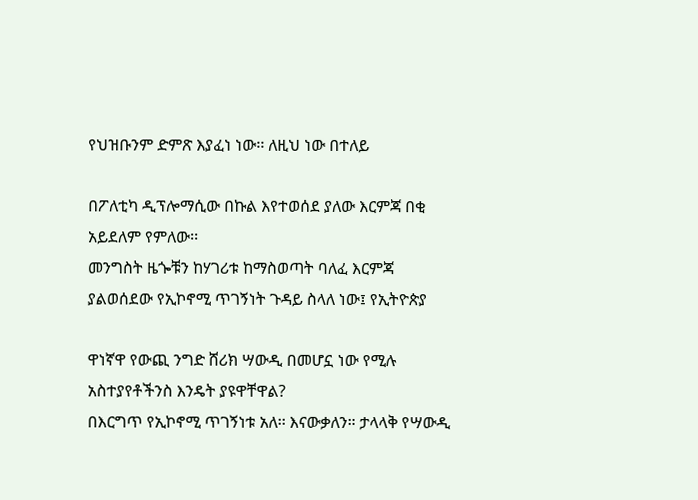የህዝቡንም ድምጽ እያፈነ ነው፡፡ ለዚህ ነው በተለይ

በፖለቲካ ዲፕሎማሲው በኩል እየተወሰደ ያለው እርምጃ በቂ አይደለም የምለው፡፡
መንግስት ዜጐቹን ከሃገሪቱ ከማስወጣት ባለፈ እርምጃ ያልወሰደው የኢኮኖሚ ጥገኝነት ጉዳይ ስላለ ነው፤ የኢትዮጵያ

ዋነኛዋ የውጪ ንግድ ሸሪክ ሣውዲ በመሆኗ ነው የሚሉ አስተያየቶችንስ እንዴት ያዩዋቸዋል?
በእርግጥ የኢኮኖሚ ጥገኝነቱ አለ፡፡ እናውቃለን። ታላላቅ የሣውዲ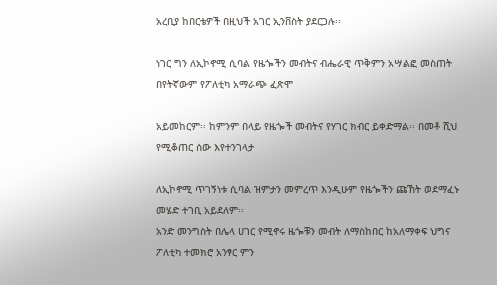አረቢያ ከበርቴዎች በዚህች አገር ኢንቨስት ያደርጋሉ፡፡

ነገር ግን ለኢኮኖሚ ሲባል የዜጐችን መብትና ብሔራዊ ጥቅምን አሣልፎ መስጠት በየትኛውም የፖለቲካ አማራጭ ፈጽሞ

አይመከርም፡፡ ከምንም በላይ የዜጐች መብትና የሃገር ክብር ይቀድማል፡፡ በመቶ ሺህ የሚቆጠር ሰው እየተንገላታ

ለኢኮኖሚ ጥገኝነቱ ሲባል ዝምታን መምረጥ እንዲሁም የዜጐችን ጩኸት ወደማፈኑ መሄድ ተገቢ አይደለም፡፡
አንድ መንግስት በሌላ ሀገር የሚኖሩ ዜጐቹን መብት ለማስከበር ከአለማቀፍ ህግና ፖለቲካ ተመክሮ አንፃር ምን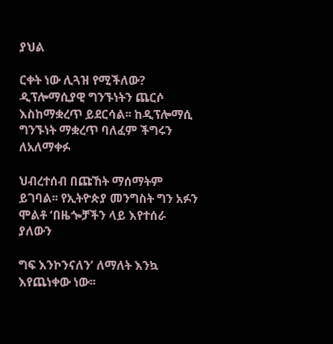ያህል

ርቀት ነው ሊጓዝ የሚችለው?
ዲፕሎማሲያዊ ግንኙነትን ጨርሶ እስከማቋረጥ ይደርሳል፡፡ ከዲፕሎማሲ ግንኙነት ማቋረጥ ባለፈም ችግሩን ለአለማቀፉ

ህብረተሰብ በጩኸት ማሰማትም ይገባል፡፡ የኢትዮጵያ መንግስት ግን አፉን ሞልቶ ‘በዜጐቻችን ላይ እየተሰራ ያለውን

ግፍ እንኮንናለን’ ለማለት እንኳ እየጨነቀው ነው፡፡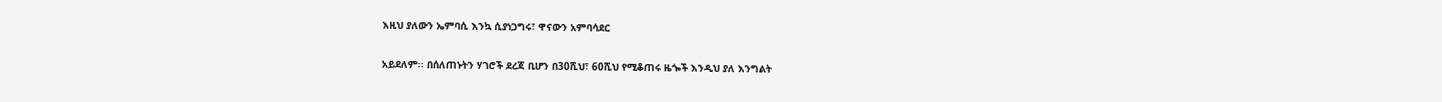እዚህ ያለውን ኤምባሲ እንኳ ሲያነጋግሩ፣ ዋናውን አምባሳደር

አይደለም፡፡ በሰለጠኑትን ሃገሮች ደረጃ ቢሆን በ30ሺህ፣ 60ሺህ የሚቆጠሩ ዜጐች እንዲህ ያለ እንግልት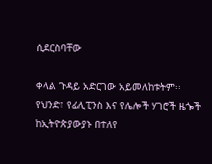ሲደርስባቸው

ቀላል ጉዳይ አድርገው አይመለከቱትም፡፡ የህንድ፣ የፊሊፒንስ እና የሌሎች ሃገሮች ዜጐች ከኢትዮጵያውያኑ በተለየ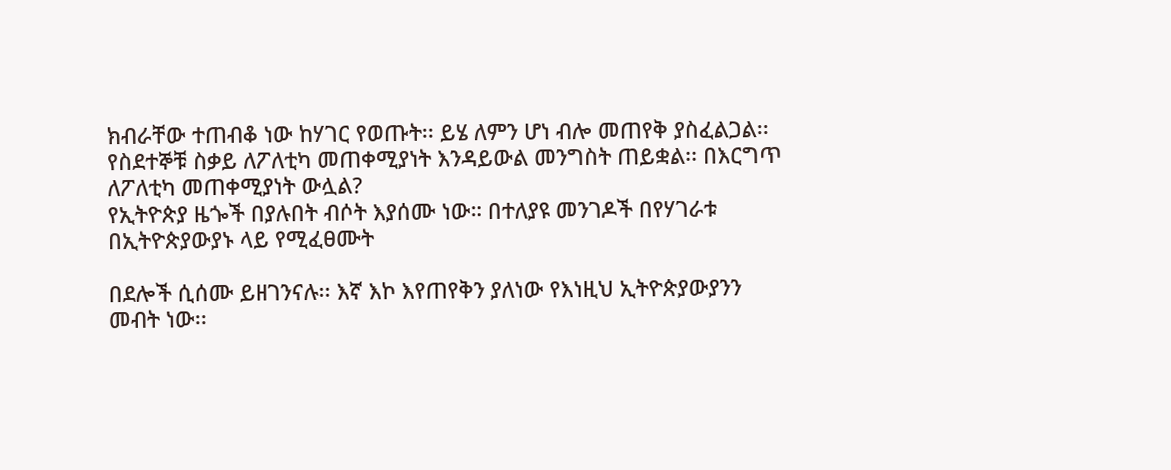ክብራቸው ተጠብቆ ነው ከሃገር የወጡት፡፡ ይሄ ለምን ሆነ ብሎ መጠየቅ ያስፈልጋል፡፡
የስደተኞቹ ስቃይ ለፖለቲካ መጠቀሚያነት እንዳይውል መንግስት ጠይቋል፡፡ በእርግጥ ለፖለቲካ መጠቀሚያነት ውሏል?
የኢትዮጵያ ዜጐች በያሉበት ብሶት እያሰሙ ነው። በተለያዩ መንገዶች በየሃገራቱ በኢትዮጵያውያኑ ላይ የሚፈፀሙት

በደሎች ሲሰሙ ይዘገንናሉ፡፡ እኛ እኮ እየጠየቅን ያለነው የእነዚህ ኢትዮጵያውያንን መብት ነው፡፡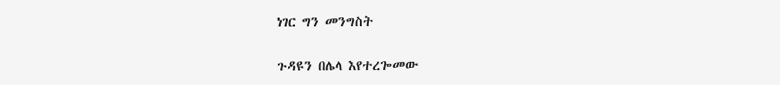ነገር ግን መንግስት

ጉዳዩን በሌላ እየተረጐመው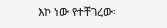እኮ ነው የተቸገረው፡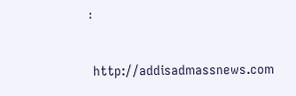፡

 http://addisadmassnews.com